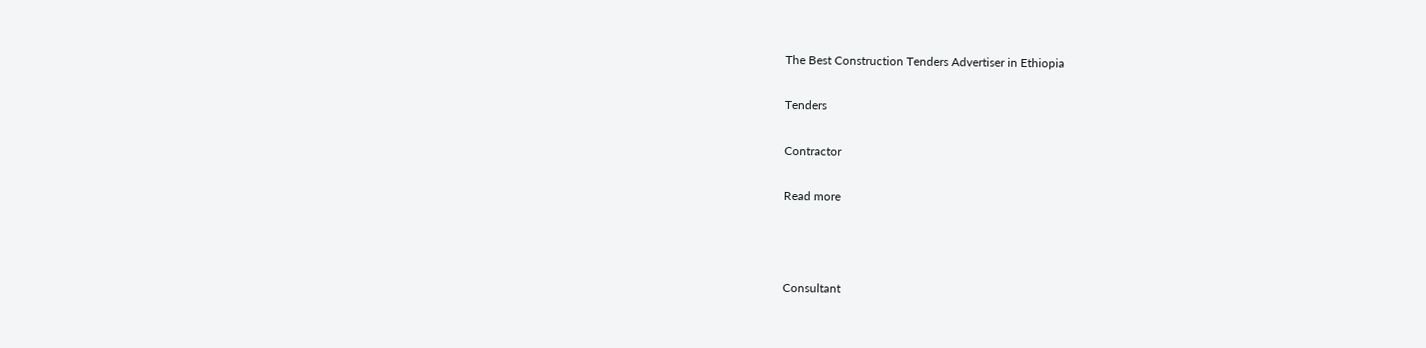The Best Construction Tenders Advertiser in Ethiopia

Tenders

Contractor

Read more



Consultant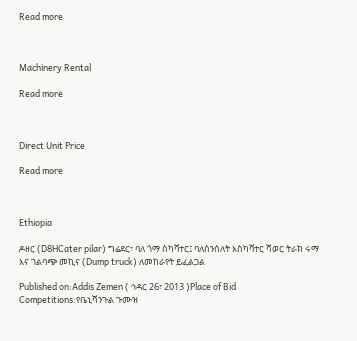Read more



Machinery Rental

Read more



Direct Unit Price

Read more



Ethiopia

ዶዘር (D8HCater pilar) ግሬደር፣ ባለ ጎማ ስካቫተር፤ ባለሰንሰለት እስካቫተር ሻወር ትራክ ሩማ እና ገልባጭ መኪና (Dump truck) ለመከራየት ይፈልጋል

Published on:Addis Zemen ( ኅዳር 26፣ 2013 )Place of Bid Competitions:የቤኒሻንጉል ጉሙዝ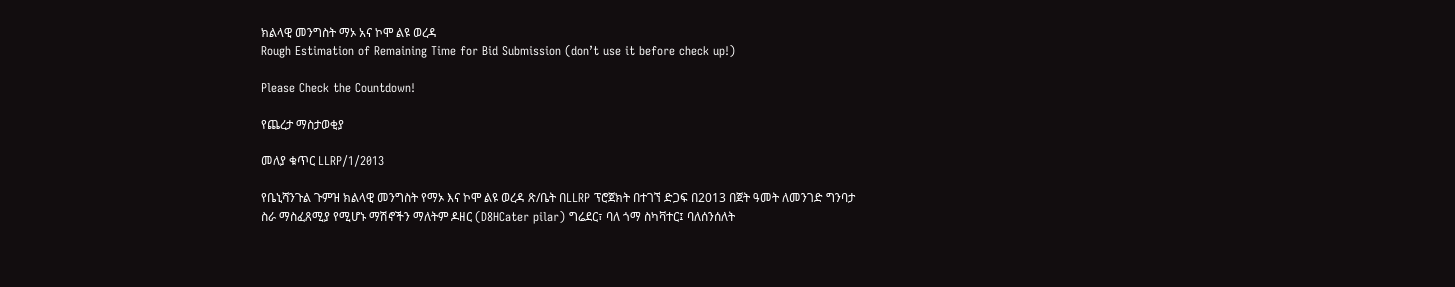ክልላዊ መንግስት ማኦ አና ኮሞ ልዩ ወረዳ
Rough Estimation of Remaining Time for Bid Submission (don’t use it before check up!)

Please Check the Countdown!

የጨረታ ማስታወቂያ

መለያ ቁጥር LLRP/1/2013

የቤኒሻንጉል ጉምዝ ክልላዊ መንግስት የማኦ እና ኮሞ ልዩ ወረዳ ጽ/ቤት በLLRP ፕሮጀክት በተገኘ ድጋፍ በ2013 በጀት ዓመት ለመንገድ ግንባታ ስራ ማስፈጸሚያ የሚሆኑ ማሽኖችን ማለትም ዶዘር (D8HCater pilar) ግሬደር፣ ባለ ጎማ ስካቫተር፤ ባለሰንሰለት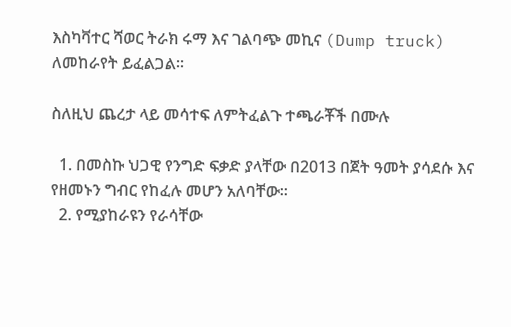እስካቫተር ሻወር ትራክ ሩማ እና ገልባጭ መኪና (Dump truck) ለመከራየት ይፈልጋል፡፡

ስለዚህ ጨረታ ላይ መሳተፍ ለምትፈልጉ ተጫራቾች በሙሉ

  1. በመስኩ ህጋዊ የንግድ ፍቃድ ያላቸው በ2013 በጀት ዓመት ያሳደሱ እና የዘመኑን ግብር የከፈሉ መሆን አለባቸው፡፡
  2. የሚያከራዩን የራሳቸው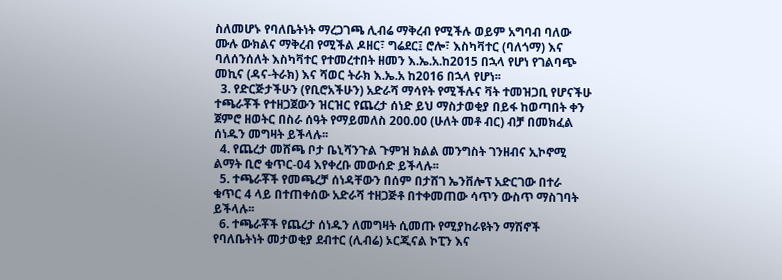ስለመሆኑ የባለቤትነት ማረጋገጫ ሊብሬ ማቅረብ የሚችሉ ወይም አግባብ ባለው ሙሉ ውክልና ማቅረብ የሚችል ዶዘር፣ ግሬደር፤ ሮሎ፣ እስካቫተር (ባለጎማ) እና ባለሰንሰለት እስካቫተር የተመረተበት ዘመን እ.ኤ.አ.ከ2015 በኋላ የሆነ የገልባጭ መኪና (ዳና-ትራክ) እና ሻወር ትራክ እ.ኤ.አ ከ2016 በኋላ የሆነ፡፡
  3. የድርጅታችሁን (የቢሮአችሁን) አድራሻ ማሳየት የሚችሉና ቫት ተመዝጋቢ የሆናችሁ ተጫራቾች የተዘጋጀውን ዝርዝር የጨረታ ሰነድ ይህ ማስታወቂያ በይፋ ከወጣበት ቀን ጀምሮ ዘወትር በስራ ሰዓት የማይመለስ 200.00 (ሁለት መቶ ብር) ብቻ በመክፈል ሰነዱን መግዛት ይችላሉ፡፡
  4. የጨረታ መሸጫ ቦታ ቤኒሻንጉል ጉምዝ ክልል መንግስት ገንዘብና ኢኮኖሚ ልማት ቢሮ ቁጥር-04 እየቀረቡ መውሰድ ይችላሉ፡፡
  5. ተጫራቾች የመጫረቻ ሰነዳቸውን በሰም በታሸገ ኤንቨሎፕ አድርገው በተራ ቁጥር 4 ላይ በተጠቀሰው አድራሻ ተዘጋጅቶ በተቀመጠው ሳጥን ውስጥ ማስገባት ይችላሉ፡፡
  6. ተጫራቾች የጨረታ ሰነዱን ለመግዛት ሲመጡ የሚያከራዩትን ማሽኖች የባለቤትነት መታወቂያ ደብተር (ሊብሬ) ኦርጂናል ኮፒን እና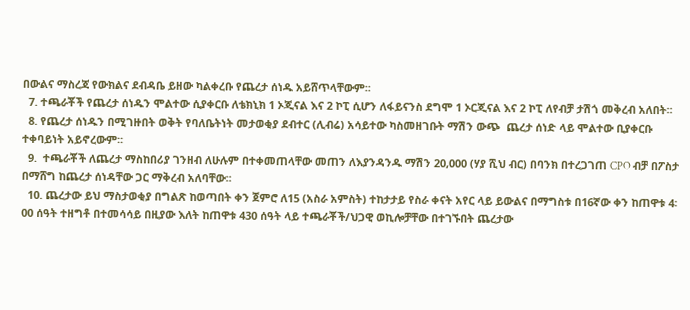በውልና ማስረጃ የውክልና ደብዳቤ ይዘው ካልቀረቡ የጨረታ ሰነዱ አይሸጥላቸውም፡፡
  7. ተጫራቾች የጨረታ ሰነዱን ሞልተው ሲያቀርቡ ለቴክኒክ 1 ኦጂናል እና 2 ኮፒ ሲሆን ለፋይናንስ ደግሞ 1 ኦርጂናል እና 2 ኮፒ ለየብቻ ታሽጎ መቅረብ አለበት፡፡
  8. የጨረታ ሰነዱን በሚገዙበት ወቅት የባለቤትነት መታወቂያ ደብተር (ሊብሬ) አሳይተው ካስመዘገቡት ማሽን ውጭ  ጨረታ ሰነድ ላይ ሞልተው ቢያቀርቡ ተቀባይነት አይኖረውም፡፡
  9.  ተጫራቾች ለጨረታ ማስከበሪያ ገንዘብ ለሁሉም በተቀመጠላቸው መጠን ለእያንዳንዱ ማሽን 20,000 (ሃያ ሺህ ብር) በባንክ በተረጋገጠ CPO ብቻ በፖስታ በማሸግ ከጨረታ ሰነዳቸው ጋር ማቅረብ አለባቸው፡፡
  10. ጨረታው ይህ ማስታወቂያ በግልጽ ከወጣበት ቀን ጀምሮ ለ15 (አስራ አምስት) ተከታታይ የስራ ቀናት አየር ላይ ይውልና በማግስቱ በ16ኛው ቀን ከጠዋቱ 4፡00 ሰዓት ተዘግቶ በተመሳሳይ በዚያው እለት ከጠዋቱ 430 ሰዓት ላይ ተጫራቾች/ህጋዊ ወኪሎቻቸው በተገኙበት ጨረታው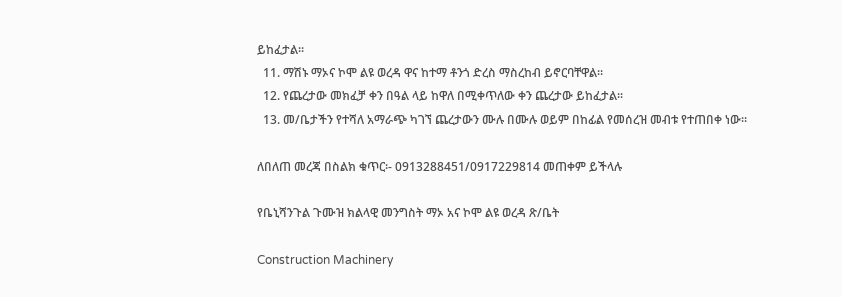ይከፈታል፡፡
  11. ማሽኑ ማኦና ኮሞ ልዩ ወረዳ ዋና ከተማ ቶንጎ ድረስ ማስረከብ ይኖርባቸዋል፡፡
  12. የጨረታው መክፈቻ ቀን በዓል ላይ ከዋለ በሚቀጥለው ቀን ጨረታው ይከፈታል፡፡
  13. መ/ቤታችን የተሻለ አማራጭ ካገኘ ጨረታውን ሙሉ በሙሉ ወይም በከፊል የመሰረዝ መብቱ የተጠበቀ ነው፡፡

ለበለጠ መረጃ በስልክ ቁጥር፡- 0913288451/0917229814 መጠቀም ይችላሉ

የቤኒሻንጉል ጉሙዝ ክልላዊ መንግስት ማኦ አና ኮሞ ልዩ ወረዳ ጽ/ቤት

Construction Machinery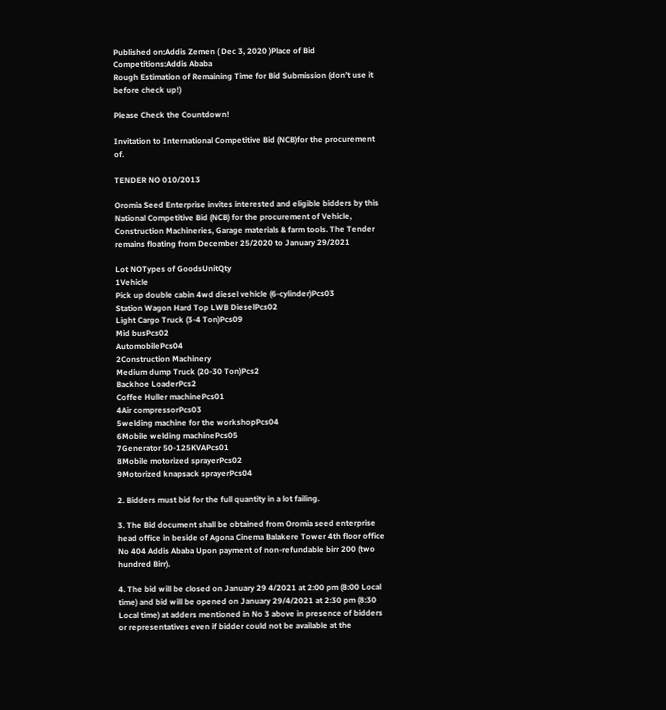Published on:Addis Zemen ( Dec 3, 2020 )Place of Bid Competitions:Addis Ababa
Rough Estimation of Remaining Time for Bid Submission (don’t use it before check up!)

Please Check the Countdown!

Invitation to International Competitive Bid (NCB)for the procurement of.

TENDER NO 010/2013

Oromia Seed Enterprise invites interested and eligible bidders by this National Competitive Bid (NCB) for the procurement of Vehicle, Construction Machineries, Garage materials & farm tools. The Tender remains floating from December 25/2020 to January 29/2021

Lot NOTypes of GoodsUnitQty
1Vehicle
Pick up double cabin 4wd diesel vehicle (6-cylinder)Pcs03
Station Wagon Hard Top LWB DieselPcs02
Light Cargo Truck (3-4 Ton)Pcs09
Mid busPcs02
AutomobilePcs04
2Construction Machinery
Medium dump Truck (20-30 Ton)Pcs2
Backhoe LoaderPcs2
Coffee Huller machinePcs01
4Air compressorPcs03
5welding machine for the workshopPcs04
6Mobile welding machinePcs05
7Generator 50-125KVAPcs01
8Mobile motorized sprayerPcs02
9Motorized knapsack sprayerPcs04

2. Bidders must bid for the full quantity in a lot failing.

3. The Bid document shall be obtained from Oromia seed enterprise head office in beside of Agona Cinema Balakere Tower 4th floor office No 404 Addis Ababa Upon payment of non-refundable birr 200 (two hundred Birr).

4. The bid will be closed on January 29 4/2021 at 2:00 pm (8:00 Local time) and bid will be opened on January 29/4/2021 at 2:30 pm (8:30 Local time) at adders mentioned in No 3 above in presence of bidders or representatives even if bidder could not be available at the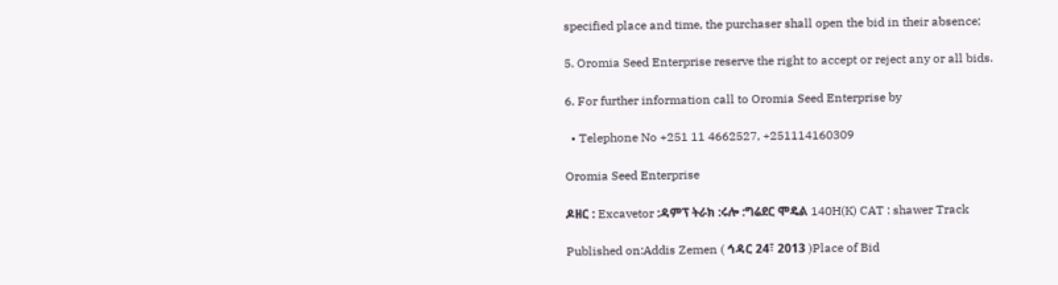specified place and time, the purchaser shall open the bid in their absence;

5. Oromia Seed Enterprise reserve the right to accept or reject any or all bids.

6. For further information call to Oromia Seed Enterprise by

  • Telephone No +251 11 4662527, +251114160309

Oromia Seed Enterprise

ዶዘር : Excavetor :ዳምፕ ትራክ :ሩሎ :ግሬደር ሞዴል 140H(K) CAT : shawer Track

Published on:Addis Zemen ( ኅዳር 24፣ 2013 )Place of Bid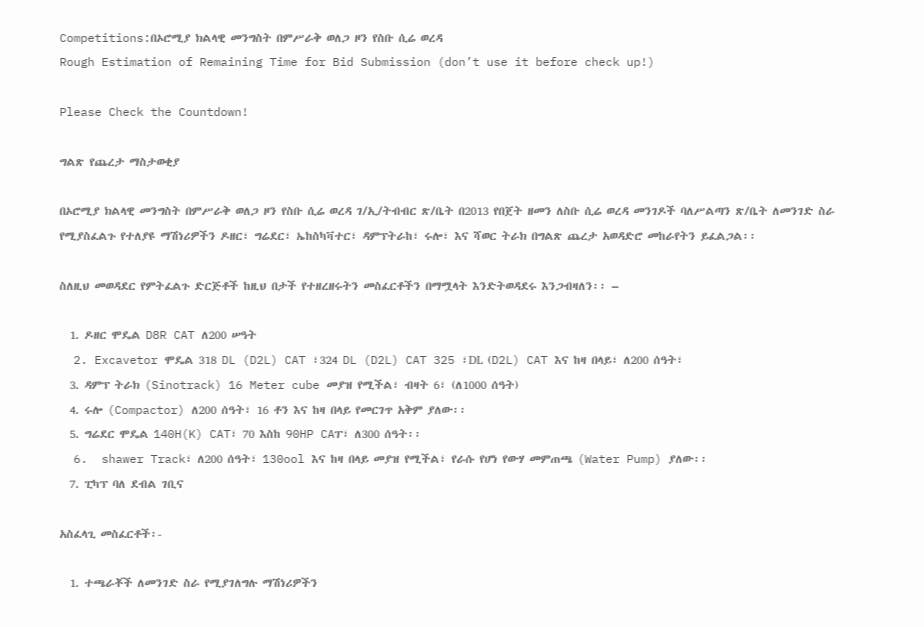Competitions:በኦሮሚያ ክልላዊ መንግስት በምሥራቅ ወለጋ ዞን የስቡ ሲሬ ወረዳ
Rough Estimation of Remaining Time for Bid Submission (don’t use it before check up!)

Please Check the Countdown!

ግልጽ የጨረታ ማስታወቂያ

በኦሮሚያ ክልላዊ መንግስት በምሥራቅ ወለጋ ዞን የስቡ ሲሬ ወረዳ ገ/ኢ/ትብብር ጽ/ቤት በ2013 የበጀት ዘመን ለስቡ ሲሬ ወረዳ መንገዶች ባለሥልጣን ጽ/ቤት ለመንገድ ስራ የሚያስፈልጉ የተለያዩ ማሽነሪዎችን ዶዘር፣ ግሬደር፣ ኤከስካቫተር፣ ዳምፕትራከ፣ ሩሎ፣ እና ሻወር ትራክ በግልጽ ጨረታ አወዳድሮ መከራየትን ይፈልጋል፡፡

ስለዚህ መወዳደር የምትፈልጉ ድርጅቶች ከዚህ በታች የተዘረዘሩትን መስፈርቶችን በማሟላት እንድትወዳደሩ እንጋብዛለን፡፡ –

  1. ዶዘር ሞዴል D8R CAT ለ200 ሠዓት
  2. Excavetor ሞዴል 318 DL (D2L) CAT ፣324 DL (D2L) CAT 325 ፣DL (D2L) CAT እና ከዛ በላይ፣ ለ200 ሰዓት፣
  3. ዳምፕ ትራክ (Sinotrack) 16 Meter cube መያዝ የሚችል፣ ብዛት 6፣ (ለ1000 ሰዓት)
  4. ሩሎ (Compactor) ለ200 ሰዓት፣ 16 ቶን እና ከዛ በላይ የመርገጥ አቅም ያለው፡፡
  5. ግሬደር ሞዴል 140H(K) CAT፣ 70 እስከ 90HP CAፐ፣ ለ300 ሰዓት፡፡
  6.  shawer Track፣ ለ200 ሰዓት፣ 130ool እና ከዛ በላይ መያዝ የሚችል፣ የራሱ የሆነ የውሃ መምጠጫ (Water Pump) ያለው፡፡
  7. ፒካፕ ባለ ደብል ገቢና

አስፈላጊ መስፈርቶች፡-

  1. ተጫራቾች ለመንገድ ስራ የሚያገለግሉ ማሽነሪዎችን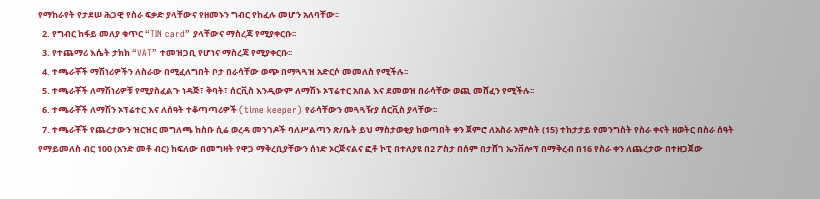የማከራየት የታደሠ ሕጋዊ የስራ ፍቃድ ያላቸውና የዘመኑን ግብር የከፈሉ መሆን አለባቸው፡፡
  2. የግብር ከፋይ መለያ ቁጥር “TIN card” ያላቸውና ማስረጃ የሚያቀርቡ፡፡
  3. የተጨማሪ እሴት ታክክ “VAT” ተመዝጋቢ የሆነና ማስረጃ የሚያቀርቡ፡፡
  4. ተጫራቾች ማሽነሪዎችን ለስራው በሚፈለግበት ቦታ በራሳቸው ወጭ በማጓጓዝ አድርሶ መመለስ የሚችሉ፡፡
  5. ተጫራቾች ለማሽነሪዎቹ የሚያስፈልጉ ነዳጅ፣ ቅባት፣ ሰርቪስ እንዲውም ለማሽኑ ኦፕሬተር አበል እና ደመወዝ በራሳቸው ወጪ መሸፈን የሚችሉ፡፡
  6. ተጫራቾች ለማሽን ኦፕሬተር እና ለሰዓት ተቆጣጣሪዎች (time keeper) የራሳቸውን መጓጓዥያ ሰርቪስ ያላቸው፡፡
  7. ተጫራቾች የጨረታውን ዝርዝር መግለጫ ከስቡ ሲሬ ወረዳ መንገዶች ባለሥልጣን ጽ/ቤት ይህ ማስታወቂያ ከወጣበት ቀን ጀምሮ ለአስራ አምስት (15) ተከታታይ የመንግስት የስራ ቀናት ዘወትር በስራ ሰዓት የማይመለስ ብር 100 (አንድ መቶ ብር) ከፍለው በመግዛት የዋጋ ማቅረቢያቸውን ሰነድ ኦርጅናልና ፎቶ ኮፒ በተለያዩ በ2 ፖስታ በሰም በታሸገ ኤንቨሎፕ በማቅረብ በ16 የስራ ቀን ለጨረታው በተዘጋጀው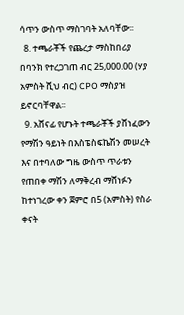ሳጥን ውስጥ ማስገባት አለባቸው፡፡
  8. ተጫራቾች የጨረታ ማስከበሪያ በባንክ የተረጋገጠ ብር 25,000.00 (ሃያ አምስት ሺህ ብር) CPO ማስያዝ ይኖርባቸዋል፡፡
  9. አሸናፊ የሆኑት ተጫራቾች ያሸነፈውን የማሽን ዓይነት በእስፔስፍኬሽን መሠረት እና በተባለው ግዜ ውስጥ ጥራቱን የጠበቀ ማሽን ለማቅረብ ማሸነፉን ከተነገረው ቀን ጀምሮ በ5 (አምስት) የስራ ቀናት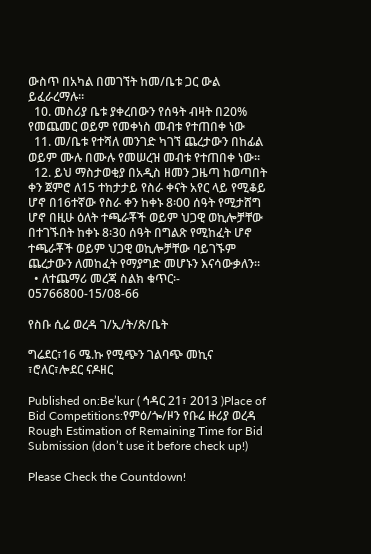ውስጥ በአካል በመገኘት ከመ/ቤቱ ጋር ውል ይፈራረማሉ፡፡
  10. መስሪያ ቤቱ ያቀረበውን የሰዓት ብዛት በ20% የመጨመር ወይም የመቀነስ መብቱ የተጠበቀ ነው
  11. መ/ቤቱ የተሻለ መንገድ ካገኘ ጨረታውን በከፊል ወይም ሙሉ በሙሉ የመሠረዝ መብቱ የተጠበቀ ነው፡፡
  12. ይህ ማስታወቂያ በአዲስ ዘመን ጋዜጣ ከወጣበት ቀን ጀምሮ ለ15 ተከታታይ የስራ ቀናት አየር ላይ የሚቆይ ሆኖ በ16ተኛው የስራ ቀን ከቀኑ 8፡00 ሰዓት የሚታሸግ ሆኖ በዚሁ ዕለት ተጫራቾች ወይም ህጋዊ ወኪሎቻቸው በተገኙበት ከቀኑ 8፡30 ሰዓት በግልጽ የሚከፈት ሆኖ ተጫራቾች ወይም ህጋዊ ወኪሎቻቸው ባይገኙም ጨረታውን ለመከፈት የማያግድ መሆኑን እናሳውቃለን፡፡
  • ለተጨማሪ መረጃ ስልክ ቁጥር፡- 05766800-15/08-66

የስቡ ሲሬ ወረዳ ገ/ኢ/ት/ጽ/ቤት

ግሬደር፣16 ሜ.ኩ የሚጭን ገልባጭ መኪና ፣ሮለር፣ሎደር ናዶዘር

Published on:Be’kur ( ኅዳር 21፣ 2013 )Place of Bid Competitions:የምዕ/ጐ/ዞን የቡሬ ዙሪያ ወረዳ
Rough Estimation of Remaining Time for Bid Submission (don’t use it before check up!)

Please Check the Countdown!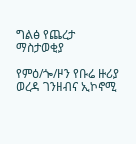ግልፅ የጨረታ ማስታወቂያ

የምዕ/ጐ/ዞን የቡሬ ዙሪያ ወረዳ ገንዘብና ኢኮኖሚ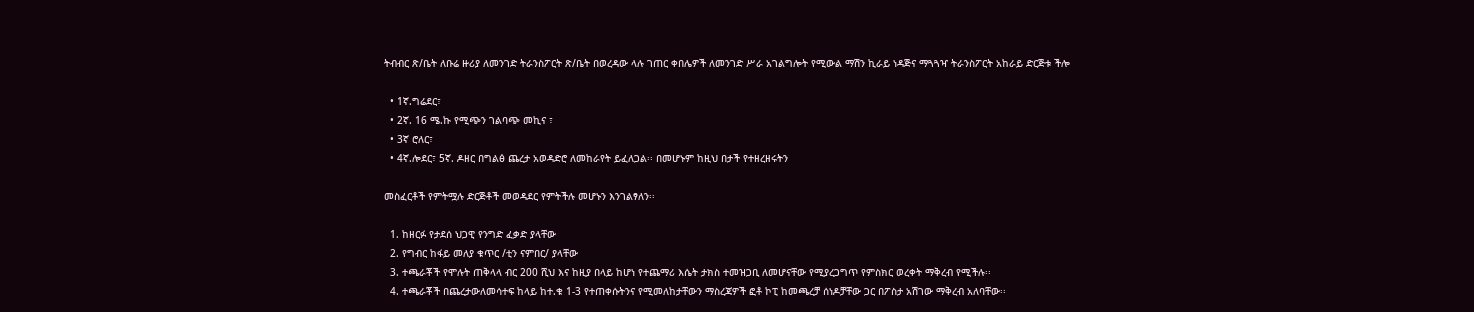ትብብር ጽ/ቤት ለቡሬ ዙሪያ ለመንገድ ትራንስፖርት ጽ/ቤት በወረዳው ላሉ ገጠር ቀበሌዎች ለመንገድ ሥራ አገልግሎት የሚውል ማሽን ኪራይ ነዳጅና ማጓጓዣ ትራንስፖርት አከራይ ድርጅቱ ችሎ

  • 1ኛ.ግሬደር፣
  • 2ኛ. 16 ሜ.ኩ የሚጭን ገልባጭ መኪና ፣
  • 3ኛ ሮለር፣
  • 4ኛ.ሎደር፣ 5ኛ. ዶዘር በግልፅ ጨረታ አወዳድሮ ለመከራየት ይፈለጋል፡፡ በመሆኑም ከዚህ በታች የተዘረዘሩትን

መስፈርቶች የምትሟሉ ድርጅቶች መወዳደር የምትችሉ መሆኑን እንገልፃለን፡፡

  1. ከዘርፉ የታደሰ ህጋዊ የንግድ ፈቃድ ያላቸው
  2. የግብር ከፋይ መለያ ቁጥር /ቲን ናምበር/ ያላቸው
  3. ተጫራቾች የሞሉት ጠቅላላ ብር 200 ሺህ እና ከዚያ በላይ ከሆነ የተጨማሪ እሴት ታክስ ተመዝጋቢ ለመሆናቸው የሚያረጋግጥ የምስክር ወረቀት ማቅረብ የሚችሉ፡፡
  4. ተጫራቾች በጨረታውለመሳተፍ ከላይ ከተ.ቁ 1-3 የተጠቀሱትንና የሚመለከታቸውን ማስረጃዎች ፎቶ ኮፒ ከመጫረቻ ሰነዶቻቸው ጋር በፖስታ አሽገው ማቅረብ አለባቸው፡፡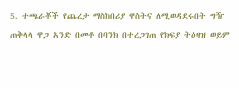5. ተጫራቾች የጨረታ ማስከበሪያ ዋስትና ለሚወዳደሩበት ግዥ ጠቅላላ ዋጋ አንድ በመቶ በባንክ በተረጋገጠ የክፍያ ትዕዛዝ ወይም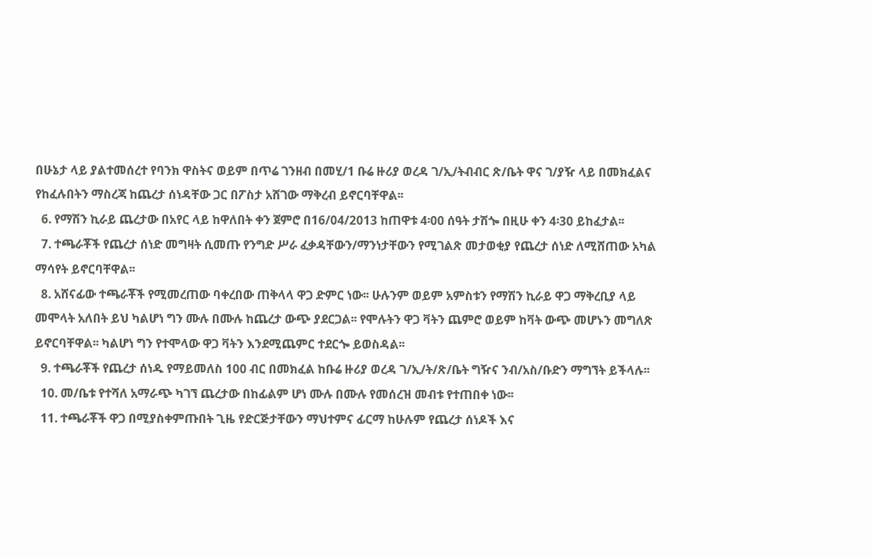በሁኔታ ላይ ያልተመሰረተ የባንክ ዋስትና ወይም በጥሬ ገንዘብ በመሂ/1 ቡሬ ዙሪያ ወረዳ ገ/ኢ/ትብብር ጽ/ቤት ዋና ገ/ያዥ ላይ በመክፈልና የከፈሉበትን ማስረጃ ከጨረታ ሰነዳቸው ጋር በፖስታ አሸገው ማቅረብ ይኖርባቸዋል፡፡
  6. የማሽን ኪራይ ጨረታው በአየር ላይ ከዋለበት ቀን ጀምሮ በ16/04/2013 ከጠዋቱ 4፡00 ሰዓት ታሽጐ በዚሁ ቀን 4፡30 ይከፈታል፡፡
  7. ተጫራቾች የጨረታ ሰነድ መግዛት ሲመጡ የንግድ ሥራ ፈቃዳቸውን/ማንነታቸውን የሚገልጽ መታወቂያ የጨረታ ሰነድ ለሚሸጠው አካል ማሳየት ይኖርባቸዋል፡፡
  8. አሸናፊው ተጫራቾች የሚመረጠው ባቀረበው ጠቅላላ ዋጋ ድምር ነው፡፡ ሁሉንም ወይም አምስቱን የማሽን ኪራይ ዋጋ ማቅረቢያ ላይ መሞላት አለበት ይህ ካልሆነ ግን ሙሉ በሙሉ ከጨረታ ውጭ ያደርጋል፡፡ የሞሉትን ዋጋ ቫትን ጨምሮ ወይም ከቫት ውጭ መሆኑን መግለጽ ይኖርባቸዋል፡፡ ካልሆነ ግን የተሞላው ዋጋ ቫትን እንደሚጨምር ተደርጐ ይወስዳል፡፡
  9. ተጫራቾች የጨረታ ሰነዱ የማይመለስ 100 ብር በመክፈል ከቡሬ ዙሪያ ወረዳ ገ/ኢ/ት/ጽ/ቤት ግዥና ንብ/አስ/ቡድን ማግኘት ይችላሉ፡፡
  10. መ/ቤቱ የተሻለ አማራጭ ካገኘ ጨረታው በከፊልም ሆነ ሙሉ በሙሉ የመሰረዝ መብቱ የተጠበቀ ነው፡፡
  11. ተጫራቾች ዋጋ በሚያስቀምጡበት ጊዜ የድርጅታቸውን ማህተምና ፊርማ ከሁሉም የጨረታ ሰነዶች እና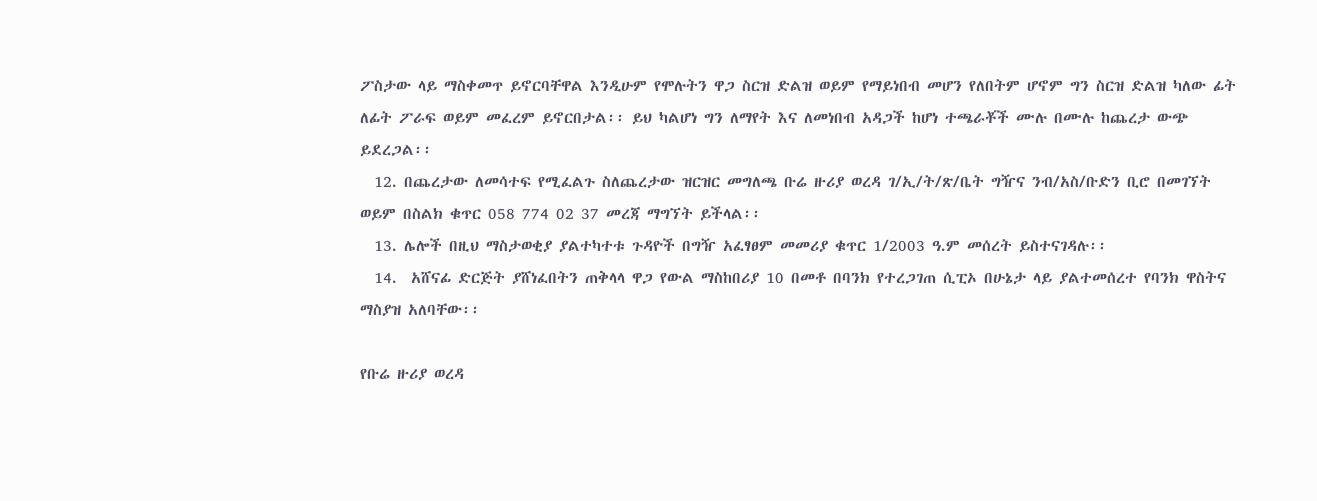ፖስታው ላይ ማስቀመጥ ይኖርባቸዋል እንዲሁም የሞሉትን ዋጋ ስርዝ ድልዝ ወይም የማይነበብ መሆን የለበትም ሆኖም ግን ስርዝ ድልዝ ካለው ፊት ለፊት ፖራፍ ወይም መፈረም ይኖርበታል፡፡ ይህ ካልሆነ ግን ለማየት እና ለመነበብ አዳጋች ከሆነ ተጫራቾች ሙሉ በሙሉ ከጨረታ ውጭ ይደረጋል፡፡
  12. በጨረታው ለመሳተፍ የሚፈልጉ ስለጨረታው ዝርዝር መግለጫ ቡሬ ዙሪያ ወረዳ ገ/ኢ/ት/ጽ/ቤት ግዥና ንብ/አስ/ቡድን ቢሮ በመገኘት ወይም በስልክ ቁጥር 058 774 02 37 መረጃ ማግኘት ይችላል፡፡
  13. ሌሎች በዚህ ማስታወቂያ ያልተካተቱ ጉዳዮች በግዥ አፈፃፀም መመሪያ ቁጥር 1/2003 ዓ.ም መሰረት ይስተናገዳሉ፡፡
  14.  አሸናፊ ድርጅት ያሸነፈበትን ጠቅላላ ዋጋ የውል ማስከበሪያ 10 በመቶ በባንክ የተረጋገጠ ሲፒኦ በሁኔታ ላይ ያልተመሰረተ የባንክ ዋስትና ማስያዝ አለባቸው፡፡

የቡሬ ዙሪያ ወረዳ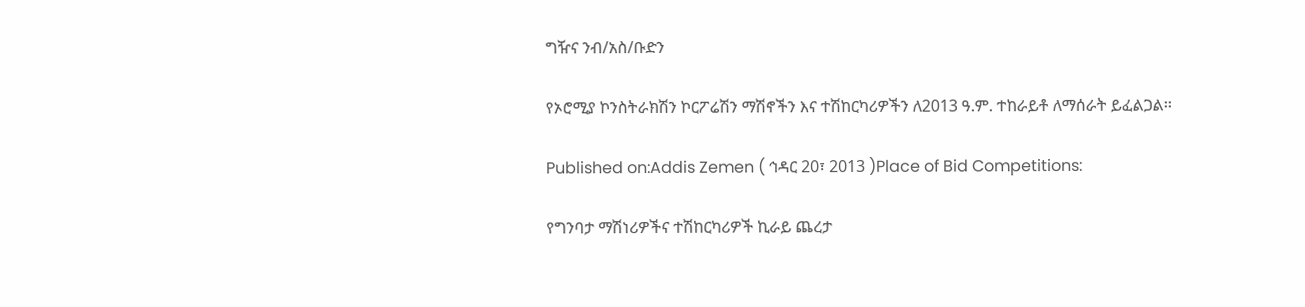ግዥና ንብ/አስ/ቡድን

የኦሮሚያ ኮንስትራክሽን ኮርፖሬሽን ማሽኖችን እና ተሽከርካሪዎችን ለ2013 ዓ.ም. ተከራይቶ ለማሰራት ይፈልጋል፡፡

Published on:Addis Zemen ( ኅዳር 20፣ 2013 )Place of Bid Competitions:

የግንባታ ማሽነሪዎችና ተሽከርካሪዎች ኪራይ ጨረታ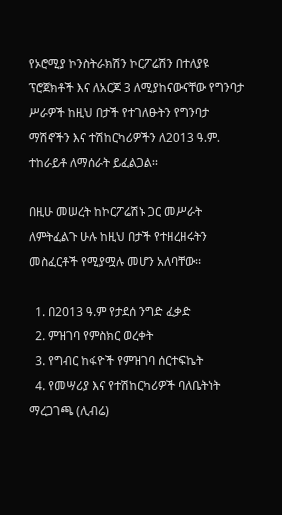የኦሮሚያ ኮንስትራክሽን ኮርፖሬሽን በተለያዩ ፕሮጀክቶች እና ለአርጆ 3 ለሚያከናውናቸው የግንባታ ሥራዎች ከዚህ በታች የተገለፁትን የግንባታ ማሽኖችን እና ተሽከርካሪዎችን ለ2013 ዓ.ም. ተከራይቶ ለማሰራት ይፈልጋል፡፡

በዚሁ መሠረት ከኮርፖሬሽኑ ጋር መሥራት ለምትፈልጉ ሁሉ ከዚህ በታች የተዘረዘሩትን መስፈርቶች የሚያሟሉ መሆን አለባቸው፡፡

  1. በ2013 ዓ.ም የታደሰ ንግድ ፈቃድ
  2. ምዝገባ የምስክር ወረቀት
  3. የግብር ከፋዮች የምዝገባ ሰርተፍኬት
  4. የመሣሪያ እና የተሽከርካሪዎች ባለቤትነት ማረጋገጫ (ሊብሬ)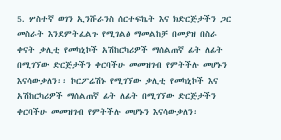5. ሦስተኛ ወገን ኢንሹራንስ ሰርተፍኬት እና ክድርጅታችን ጋር መስራት እንደምትፈልጉ የሚገልፅ ማመልከቻ በመያዝ በስራ ቀናት ቃሊቲ የመካኒኮች አሽከርካሪዎች ማሰልጠኛ ፊት ለፊት በሚገኘው ድርጅታችን ቀርባችሁ መመዝገብ የምትችሉ መሆኑን እናሳውቃለን፡፡ ኮርፖሬሽኑ የሚገኘው ቃሊቲ የመካኒኮች እና አሽከርካሪዎች ማሰልጠኛ ፊት ለፊት በሚገኘው ድርጅታችን ቀርባችሁ መመዝገብ የምትችሉ መሆኑን እናሳውቃለን፡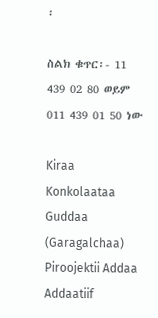፡

ስልክ ቁጥር፡- 11 439 02 80 ወይም 011 439 01 50 ነው

Kiraa Konkolaataa Guddaa (Garagalchaa) Piroojektii Addaa Addaatiif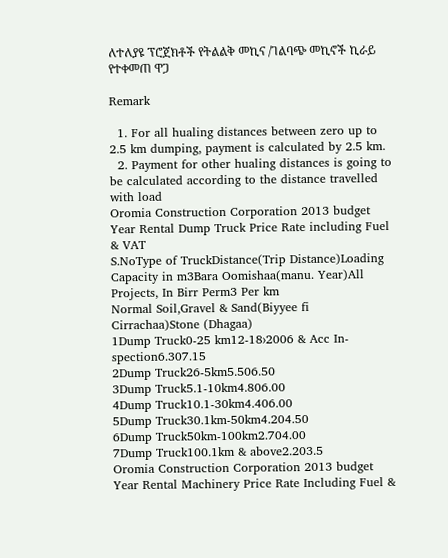ለተለያዩ ፕሮጀክቶች የትልልቅ መኪና /ገልባጭ መኪኖች ኪራይ የተቀመጠ ዋጋ

Remark

  1. For all hualing distances between zero up to 2.5 km dumping, payment is calculated by 2.5 km.
  2. Payment for other hualing distances is going to be calculated according to the distance travelled with load
Oromia Construction Corporation 2013 budget Year Rental Dump Truck Price Rate including Fuel & VAT
S.NoType of TruckDistance(Trip Distance)Loading Capacity in m3Bara Oomishaa(manu. Year)All Projects, In Birr Perm3 Per km
Normal Soil,Gravel & Sand(Biyyee fi Cirrachaa)Stone (Dhagaa)
1Dump Truck0-25 km12-18›2006 & Acc In-spection6.307.15
2Dump Truck26-5km5.506.50
3Dump Truck5.1-10km4.806.00
4Dump Truck10.1-30km4.406.00
5Dump Truck30.1km-50km4.204.50
6Dump Truck50km-100km2.704.00
7Dump Truck100.1km & above2.203.5
Oromia Construction Corporation 2013 budget Year Rental Machinery Price Rate Including Fuel &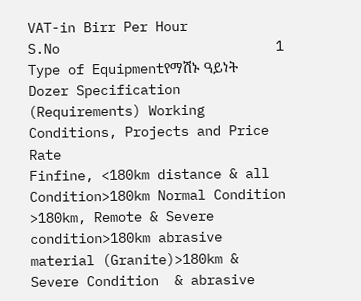VAT-in Birr Per Hour
S.No                           1 Type of Equipmentየማሽኑ ዓይነት                          Dozer Specification (Requirements) Working Conditions, Projects and Price Rate
Finfine, <180km distance & all Condition>180km Normal Condition >180km, Remote & Severe condition>180km abrasive material (Granite)>180km & Severe Condition  & abrasive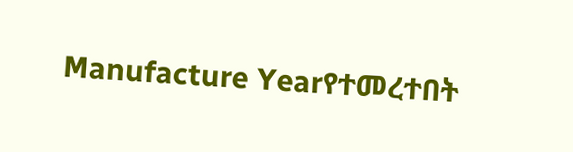Manufacture Yearየተመረተበት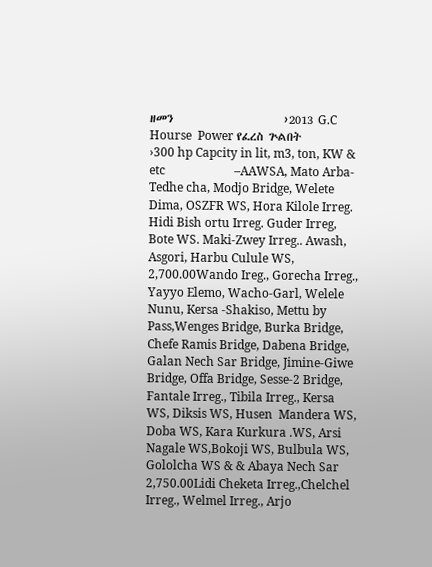ዘመን                      ›2013 G.C Hourse  Power የፈረስ ጕልበት                        ›300 hp Capcity in lit, m3, ton, KW & etc                       –AAWSA, Mato Arba-Tedhe cha, Modjo Bridge, Welete Dima, OSZFR WS, Hora Kilole Irreg. Hidi Bish ortu Irreg. Guder Irreg, Bote WS. Maki-Zwey Irreg.. Awash, Asgori, Harbu Culule WS,         2,700.00Wando Ireg., Gorecha Irreg., Yayyo Elemo, Wacho-Garl, Welele Nunu, Kersa -Shakiso, Mettu by Pass,Wenges Bridge, Burka Bridge, Chefe Ramis Bridge, Dabena Bridge, Galan Nech Sar Bridge, Jimine-Giwe Bridge, Offa Bridge, Sesse-2 Bridge, Fantale Irreg., Tibila Irreg., Kersa  WS, Diksis WS, Husen  Mandera WS, Doba WS, Kara Kurkura .WS, Arsi Nagale WS,Bokoji WS, Bulbula WS, Gololcha WS & & Abaya Nech Sar 2,750.00Lidi Cheketa Irreg.,Chelchel Irreg., Welmel Irreg., Arjo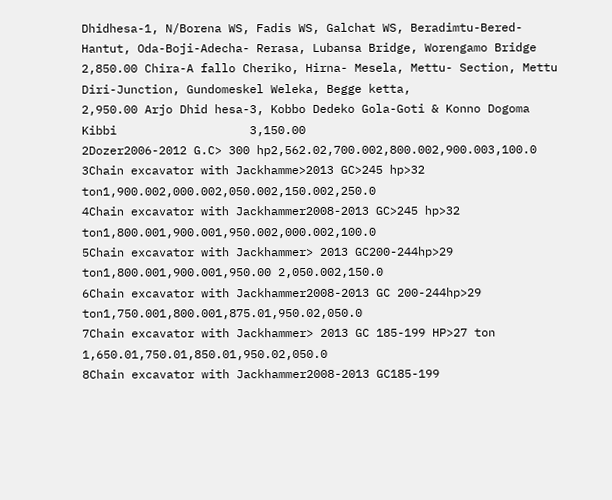Dhidhesa-1, N/Borena WS, Fadis WS, Galchat WS, Beradimtu-Bered-Hantut, Oda-Boji-Adecha- Rerasa, Lubansa Bridge, Worengamo Bridge              2,850.00 Chira-A fallo Cheriko, Hirna- Mesela, Mettu- Section, Mettu Diri-Junction, Gundomeskel Weleka, Begge ketta,                   2,950.00 Arjo Dhid hesa-3, Kobbo Dedeko Gola-Goti & Konno Dogoma Kibbi                   3,150.00
2Dozer2006-2012 G.C> 300 hp2,562.02,700.002,800.002,900.003,100.0
3Chain excavator with Jackhamme>2013 GC>245 hp>32 ton1,900.002,000.002,050.002,150.002,250.0
4Chain excavator with Jackhammer2008-2013 GC>245 hp>32 ton1,800.001,900.001,950.002,000.002,100.0
5Chain excavator with Jackhammer> 2013 GC200-244hp>29 ton1,800.001,900.001,950.00 2,050.002,150.0
6Chain excavator with Jackhammer2008-2013 GC 200-244hp>29 ton1,750.001,800.001,875.01,950.02,050.0
7Chain excavator with Jackhammer> 2013 GC 185-199 HP>27 ton 1,650.01,750.01,850.01,950.02,050.0
8Chain excavator with Jackhammer2008-2013 GC185-199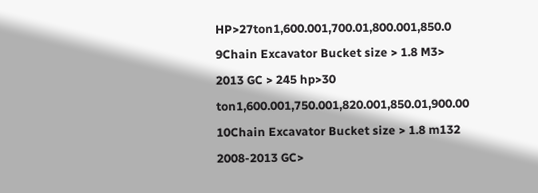HP>27ton1,600.001,700.01,800.001,850.0
9Chain Excavator Bucket size > 1.8 M3> 2013 GC > 245 hp>30 ton1,600.001,750.001,820.001,850.01,900.00
10Chain Excavator Bucket size > 1.8 m132 2008-2013 GC>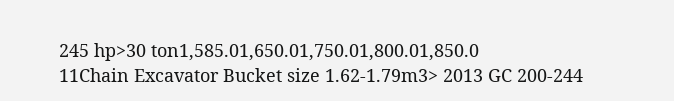245 hp>30 ton1,585.01,650.01,750.01,800.01,850.0
11Chain Excavator Bucket size 1.62-1.79m3> 2013 GC 200-244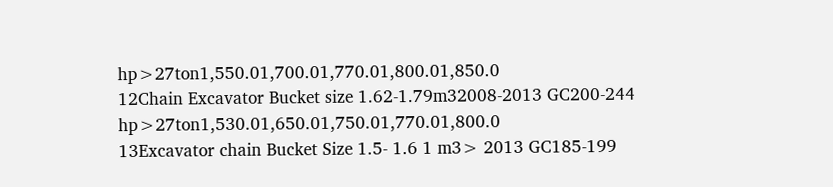hp>27ton1,550.01,700.01,770.01,800.01,850.0
12Chain Excavator Bucket size 1.62-1.79m32008-2013 GC200-244 hp>27ton1,530.01,650.01,750.01,770.01,800.0
13Excavator chain Bucket Size 1.5- 1.6 1 m3> 2013 GC185-199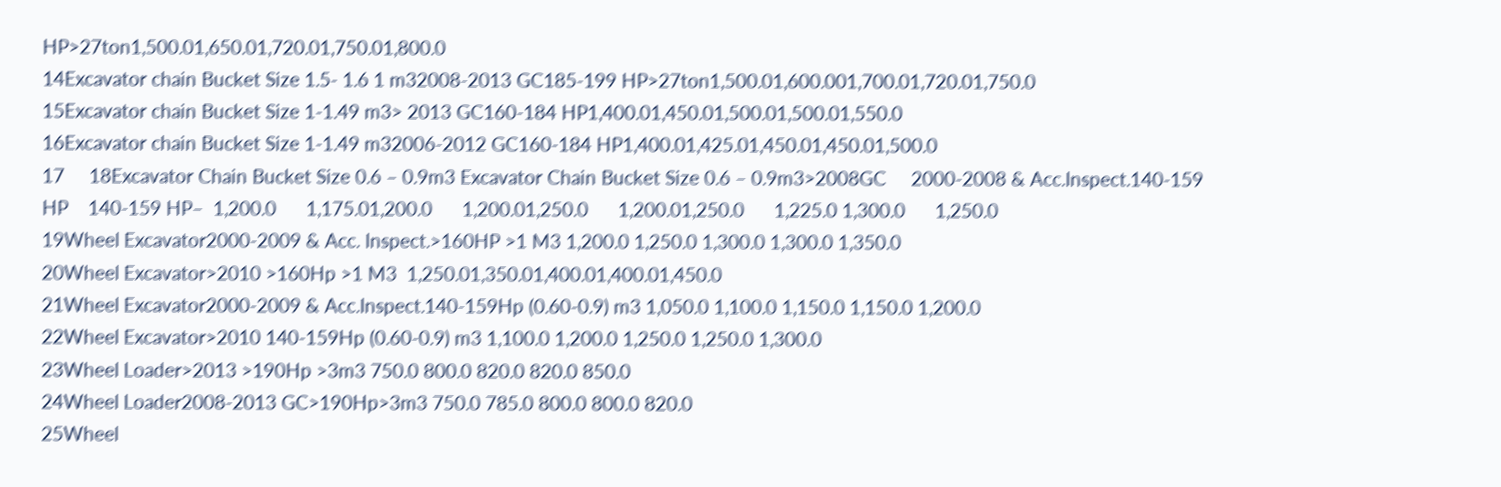HP>27ton1,500.01,650.01,720.01,750.01,800.0
14Excavator chain Bucket Size 1.5- 1.6 1 m32008-2013 GC185-199 HP>27ton1,500.01,600.001,700.01,720.01,750.0
15Excavator chain Bucket Size 1-1.49 m3> 2013 GC160-184 HP1,400.01,450.01,500.01,500.01,550.0
16Excavator chain Bucket Size 1-1.49 m32006-2012 GC160-184 HP1,400.01,425.01,450.01,450.01,500.0
17     18Excavator Chain Bucket Size 0.6 – 0.9m3 Excavator Chain Bucket Size 0.6 – 0.9m3>2008GC     2000-2008 & Acc.Inspect.140-159 HP    140-159 HP–  1,200.0      1,175.01,200.0      1,200.01,250.0      1,200.01,250.0      1,225.0 1,300.0      1,250.0
19Wheel Excavator2000-2009 & Acc. Inspect.>160HP >1 M3 1,200.0 1,250.0 1,300.0 1,300.0 1,350.0
20Wheel Excavator>2010 >160Hp >1 M3  1,250.01,350.01,400.01,400.01,450.0
21Wheel Excavator2000-2009 & Acc.Inspect.140-159Hp (0.60-0.9) m3 1,050.0 1,100.0 1,150.0 1,150.0 1,200.0
22Wheel Excavator>2010 140-159Hp (0.60-0.9) m3 1,100.0 1,200.0 1,250.0 1,250.0 1,300.0
23Wheel Loader>2013 >190Hp >3m3 750.0 800.0 820.0 820.0 850.0
24Wheel Loader2008-2013 GC>190Hp>3m3 750.0 785.0 800.0 800.0 820.0
25Wheel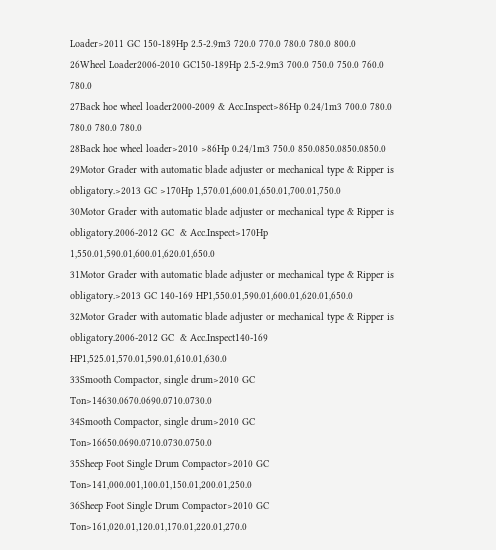Loader>2011 GC 150-189Hp 2.5-2.9m3 720.0 770.0 780.0 780.0 800.0
26Wheel Loader2006-2010 GC150-189Hp 2.5-2.9m3 700.0 750.0 750.0 760.0 780.0
27Back hoe wheel loader2000-2009 & Acc.Inspect>86Hp 0.24/1m3 700.0 780.0 780.0 780.0 780.0
28Back hoe wheel loader>2010 >86Hp 0.24/1m3 750.0 850.0850.0850.0850.0
29Motor Grader with automatic blade adjuster or mechanical type & Ripper is obligatory.>2013 GC >170Hp 1,570.01,600.01,650.01,700.01,750.0
30Motor Grader with automatic blade adjuster or mechanical type & Ripper is obligatory.2006-2012 GC  & Acc.Inspect>170Hp 1,550.01,590.01,600.01,620.01,650.0
31Motor Grader with automatic blade adjuster or mechanical type & Ripper is obligatory.>2013 GC 140-169 HP1,550.01,590.01,600.01,620.01,650.0
32Motor Grader with automatic blade adjuster or mechanical type & Ripper is obligatory.2006-2012 GC  & Acc.Inspect140-169 HP1,525.01,570.01,590.01,610.01,630.0
33Smooth Compactor, single drum>2010 GC Ton>14630.0670.0690.0710.0730.0
34Smooth Compactor, single drum>2010 GC Ton>16650.0690.0710.0730.0750.0
35Sheep Foot Single Drum Compactor>2010 GC Ton>141,000.001,100.01,150.01,200.01,250.0
36Sheep Foot Single Drum Compactor>2010 GC Ton>161,020.01,120.01,170.01,220.01,270.0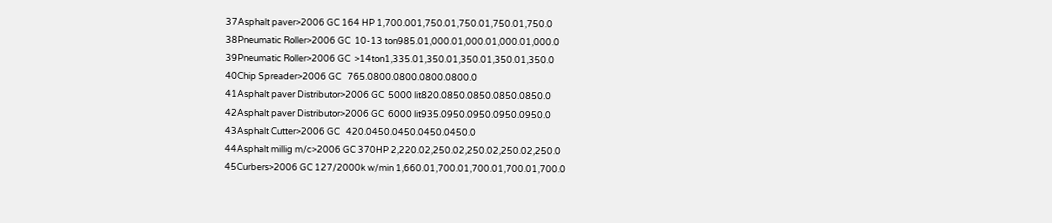37Asphalt paver>2006 GC 164 HP 1,700.001,750.01,750.01,750.01,750.0
38Pneumatic Roller>2006 GC  10-13 ton985.01,000.01,000.01,000.01,000.0
39Pneumatic Roller>2006 GC  >14ton1,335.01,350.01,350.01,350.01,350.0
40Chip Spreader>2006 GC   765.0800.0800.0800.0800.0
41Asphalt paver Distributor>2006 GC  5000 lit820.0850.0850.0850.0850.0
42Asphalt paver Distributor>2006 GC  6000 lit935.0950.0950.0950.0950.0
43Asphalt Cutter>2006 GC   420.0450.0450.0450.0450.0
44Asphalt millig m/c>2006 GC 370HP 2,220.02,250.02,250.02,250.02,250.0
45Curbers>2006 GC 127/2000k w/min 1,660.01,700.01,700.01,700.01,700.0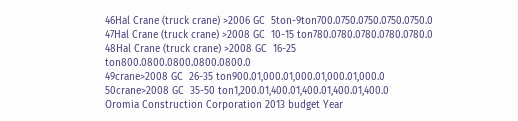46Hal Crane (truck crane) >2006 GC  5ton-9ton700.0750.0750.0750.0750.0
47Hal Crane (truck crane) >2008 GC  10-15 ton780.0780.0780.0780.0780.0
48Hal Crane (truck crane) >2008 GC  16-25 ton800.0800.0800.0800.0800.0
49crane>2008 GC  26-35 ton900.01,000.01,000.01,000.01,000.0
50crane>2008 GC  35-50 ton1,200.01,400.01,400.01,400.01,400.0
Oromia Construction Corporation 2013 budget Year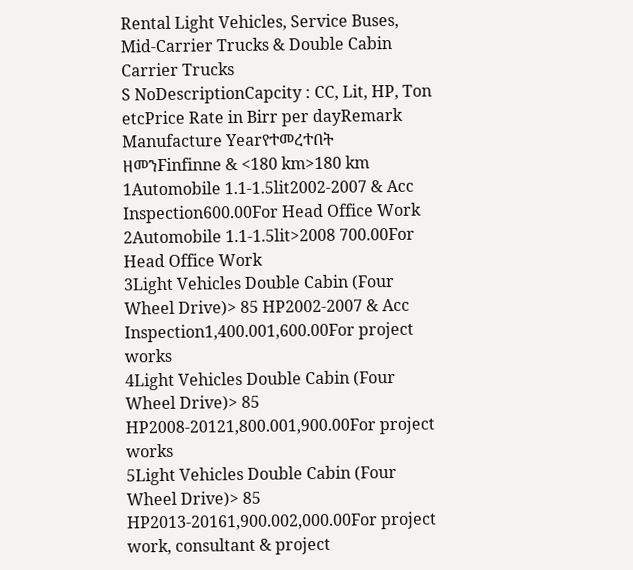Rental Light Vehicles, Service Buses, Mid-Carrier Trucks & Double Cabin Carrier Trucks
S NoDescriptionCapcity : CC, Lit, HP, Ton etcPrice Rate in Birr per dayRemark
Manufacture Yearየተመረተበት ዘመንFinfinne & <180 km>180 km
1Automobile 1.1-1.5lit2002-2007 & Acc Inspection600.00For Head Office Work
2Automobile 1.1-1.5lit>2008 700.00For Head Office Work
3Light Vehicles Double Cabin (Four Wheel Drive)> 85 HP2002-2007 & Acc Inspection1,400.001,600.00For project works
4Light Vehicles Double Cabin (Four Wheel Drive)> 85 HP2008-20121,800.001,900.00For project works
5Light Vehicles Double Cabin (Four Wheel Drive)> 85 HP2013-20161,900.002,000.00For project work, consultant & project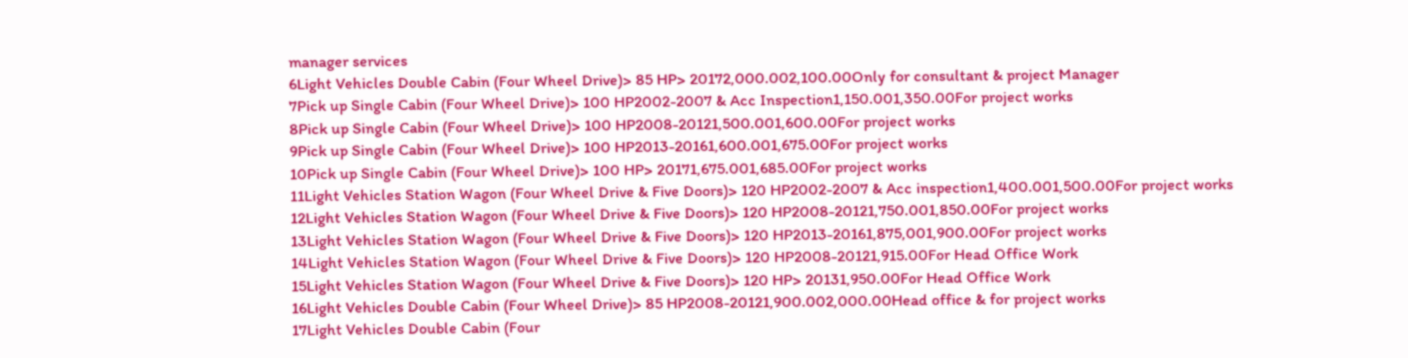manager services
6Light Vehicles Double Cabin (Four Wheel Drive)> 85 HP> 20172,000.002,100.00Only for consultant & project Manager
7Pick up Single Cabin (Four Wheel Drive)> 100 HP2002-2007 & Acc Inspection1,150.001,350.00For project works
8Pick up Single Cabin (Four Wheel Drive)> 100 HP2008-20121,500.001,600.00For project works
9Pick up Single Cabin (Four Wheel Drive)> 100 HP2013-20161,600.001,675.00For project works
10Pick up Single Cabin (Four Wheel Drive)> 100 HP> 20171,675.001,685.00For project works
11Light Vehicles Station Wagon (Four Wheel Drive & Five Doors)> 120 HP2002-2007 & Acc inspection1,400.001,500.00For project works
12Light Vehicles Station Wagon (Four Wheel Drive & Five Doors)> 120 HP2008-20121,750.001,850.00For project works
13Light Vehicles Station Wagon (Four Wheel Drive & Five Doors)> 120 HP2013-20161,875,001,900.00For project works
14Light Vehicles Station Wagon (Four Wheel Drive & Five Doors)> 120 HP2008-20121,915.00For Head Office Work
15Light Vehicles Station Wagon (Four Wheel Drive & Five Doors)> 120 HP> 20131,950.00For Head Office Work
16Light Vehicles Double Cabin (Four Wheel Drive)> 85 HP2008-20121,900.002,000.00Head office & for project works
17Light Vehicles Double Cabin (Four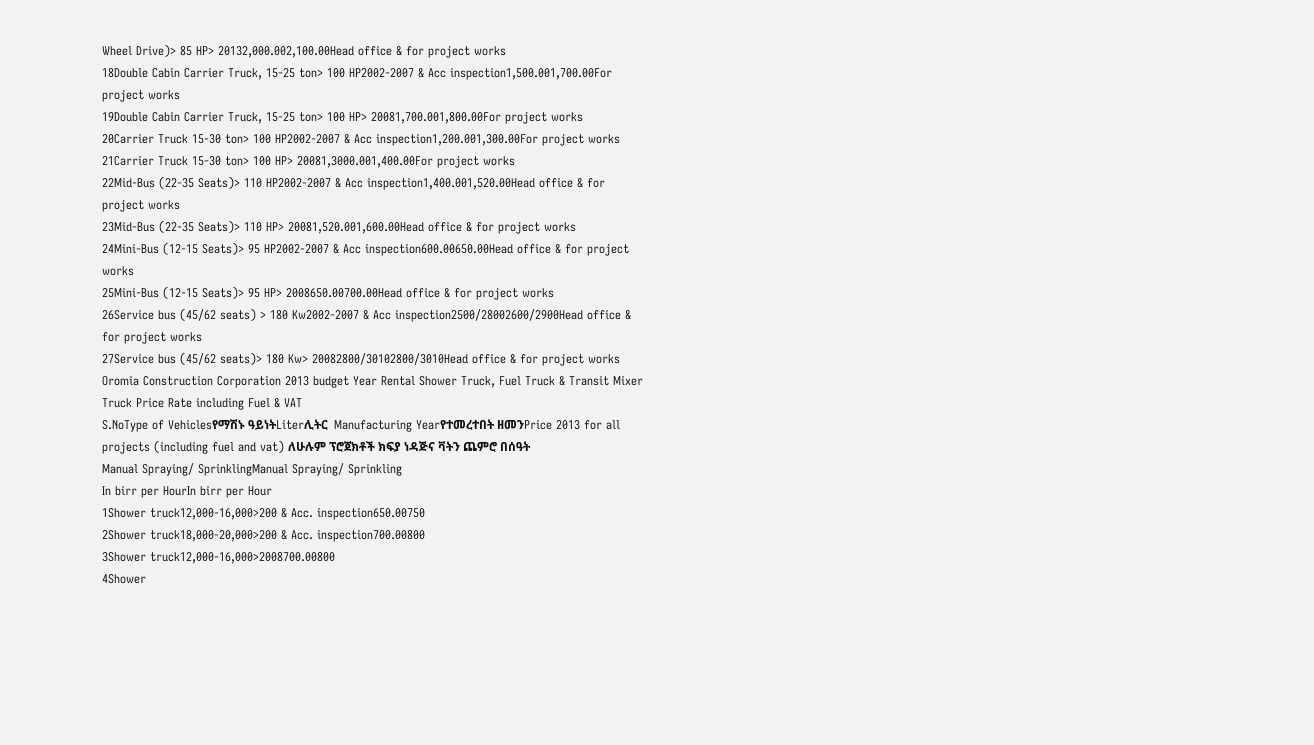Wheel Drive)> 85 HP> 20132,000.002,100.00Head office & for project works
18Double Cabin Carrier Truck, 15-25 ton> 100 HP2002-2007 & Acc inspection1,500.001,700.00For project works
19Double Cabin Carrier Truck, 15-25 ton> 100 HP> 20081,700.001,800.00For project works
20Carrier Truck 15-30 ton> 100 HP2002-2007 & Acc inspection1,200.001,300.00For project works
21Carrier Truck 15-30 ton> 100 HP> 20081,3000.001,400.00For project works
22Mid-Bus (22-35 Seats)> 110 HP2002-2007 & Acc inspection1,400.001,520.00Head office & for project works
23Mid-Bus (22-35 Seats)> 110 HP> 20081,520.001,600.00Head office & for project works
24Mini-Bus (12-15 Seats)> 95 HP2002-2007 & Acc inspection600.00650.00Head office & for project works
25Mini-Bus (12-15 Seats)> 95 HP> 2008650.00700.00Head office & for project works
26Service bus (45/62 seats) > 180 Kw2002-2007 & Acc inspection2500/28002600/2900Head office & for project works
27Service bus (45/62 seats)> 180 Kw> 20082800/30102800/3010Head office & for project works
Oromia Construction Corporation 2013 budget Year Rental Shower Truck, Fuel Truck & Transit Mixer Truck Price Rate including Fuel & VAT
S.NoType of Vehiclesየማሽኑ ዓይነትLiterሊትር  Manufacturing Yearየተመረተበት ዘመንPrice 2013 for all projects (including fuel and vat) ለሁሉም ፕሮጀክቶች ክፍያ ነዳጅና ቫትን ጨምሮ በሰዓት
Manual Spraying/ SprinklingManual Spraying/ Sprinkling
In birr per HourIn birr per Hour
1Shower truck12,000-16,000>200 & Acc. inspection650.00750
2Shower truck18,000-20,000>200 & Acc. inspection700.00800
3Shower truck12,000-16,000>2008700.00800
4Shower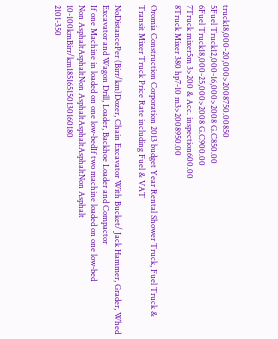truck18,000-20,000>2008750.00850
5Fuel Truck12,000-16,000>2008 G.C850.00
6Fuel Truck18,000-25,000>2008 G.C900.00
7Truck mixer5m 3>200 & Acc. inspection600.00
8Truck Mixer 380 hp7-10 m3>2008950.00

Oromia Construction Corporation 2013 budget Year Rental Shower Truck, Fuel Truck & Transit Mixer Truck Price Rate including Fuel & VAT

NoDistancePer (Birr/km)Dozer, Chain Excavator With Bucket/ Jack Hammer, Grader, Whed Excavator and Wagon Drill, Loader, Backhoe Loader and Compactor
If one Machine in loaded on one low-bedIf two machine loaded on one low-bed
Non AsphaltAsphaltNon AsphaltAsphaltAsphaltNon Asphalt
10-100kmBirr/km185165150130160180
2101-350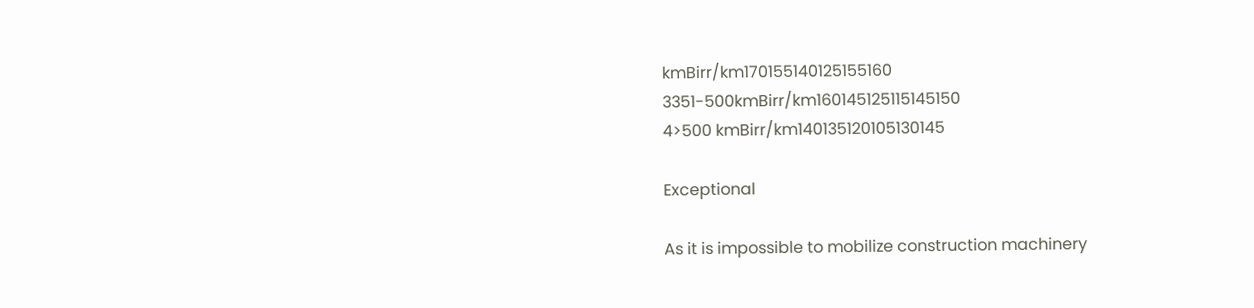kmBirr/km170155140125155160
3351-500kmBirr/km160145125115145150
4>500 kmBirr/km140135120105130145

Exceptional

As it is impossible to mobilize construction machinery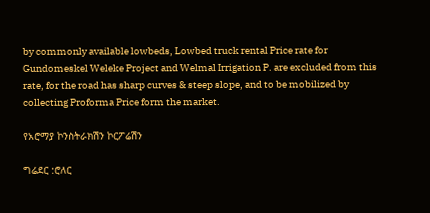by commonly available lowbeds, Lowbed truck rental Price rate for Gundomeskel Weleke Project and Welmal Irrigation P. are excluded from this rate, for the road has sharp curves & steep slope, and to be mobilized by collecting Proforma Price form the market.

የአሮማያ ኮንስትራክሽን ኮርፖሬሽን

ግሬደር :ሮለር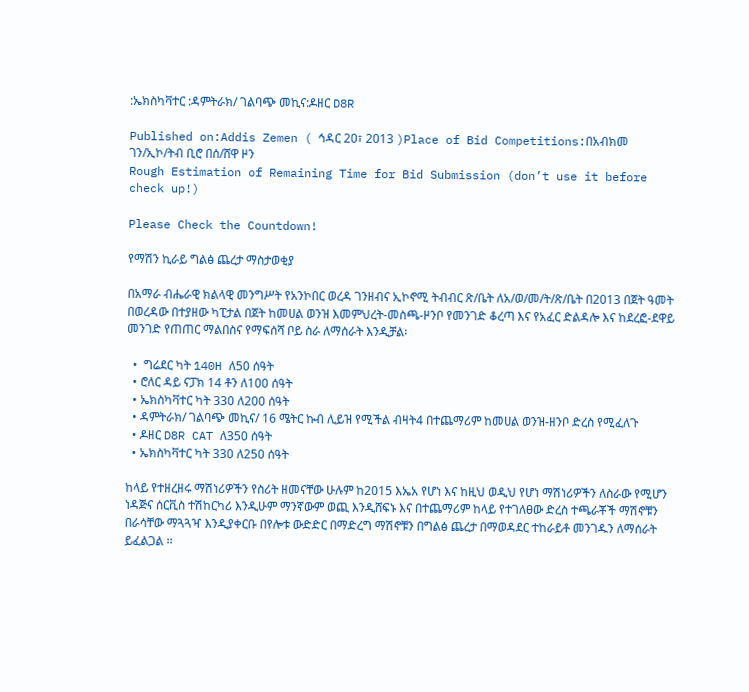:ኤክስካቫተር :ዳምትራክ/ ገልባጭ መኪና:ዶዘር D8R

Published on:Addis Zemen ( ኅዳር 20፣ 2013 )Place of Bid Competitions:በአብክመ ገን/ኢኮ/ትብ ቢሮ በሰ/ሸዋ ዞን
Rough Estimation of Remaining Time for Bid Submission (don’t use it before check up!)

Please Check the Countdown!

የማሽን ኪራይ ግልፅ ጨረታ ማስታወቂያ

በአማራ ብሔራዊ ክልላዊ መንግሥት የአንኮበር ወረዳ ገንዘብና ኢኮኖሚ ትብብር ጽ/ቤት ለአ/ወ/መ/ት/ጽ/ቤት በ2013 በጀት ዓመት በወረዳው በተያዘው ካፒታል በጀት ከመሀል ወንዝ እመምህረት-መስጫ-ዞንቦ የመንገድ ቆረጣ እና የአፈር ድልዳሎ እና ከደረፎ-ደዋይ መንገድ የጠጠር ማልበስና የማፍሰሻ ቦይ ስራ ለማሰራት እንዲቻል፡

  •  ግሬደር ካት 140H ለ50 ሰዓት
  • ሮለር ዳይ ናፓክ 14 ቶን ለ100 ሰዓት
  • ኤክስካቫተር ካት 330 ለ200 ሰዓት
  • ዳምትራክ/ ገልባጭ መኪና/ 16 ሜትር ኩብ ሊይዝ የሚችል ብዛት4 በተጨማሪም ከመሀል ወንዝ-ዘንቦ ድረስ የሚፈለጉ
  • ዶዘር D8R CAT ለ350 ሰዓት
  • ኤክስካቫተር ካት 330 ለ250 ሰዓት

ከላይ የተዘረዘሩ ማሽነሪዎችን የስሪት ዘመናቸው ሁሉም ከ2015 እኤአ የሆነ እና ከዚህ ወዲህ የሆነ ማሽነሪዎችን ለስራው የሚሆን ነዳጅና ሰርቪስ ተሽከርካሪ እንዲሁም ማንኛውም ወጪ እንዲሸፍኑ እና በተጨማሪም ከላይ የተገለፀው ድረስ ተጫራቾች ማሽኖቹን በራሳቸው ማጓጓዣ እንዲያቀርቡ በየሎቱ ውድድር በማድረግ ማሽኖቹን በግልፅ ጨረታ በማወዳደር ተከራይቶ መንገዱን ለማሰራት ይፈልጋል ፡፡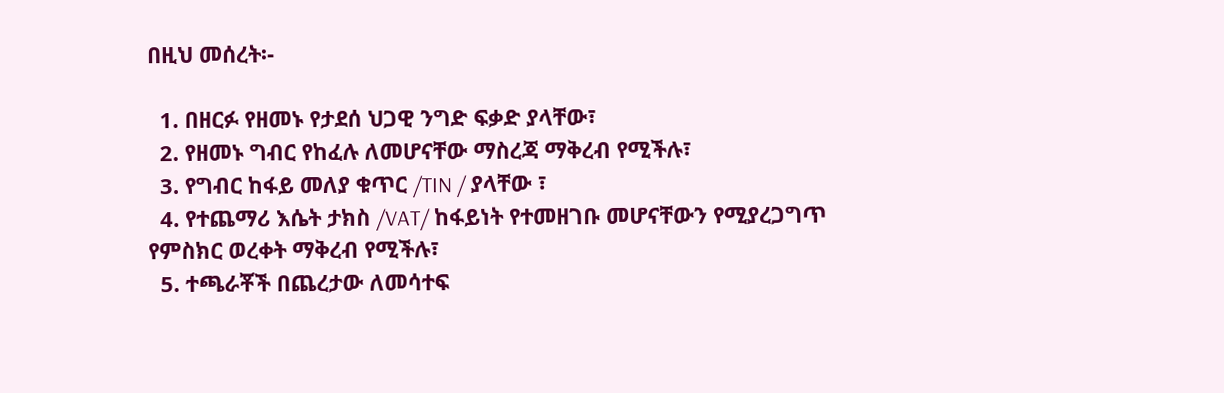በዚህ መሰረት፡-

  1. በዘርፉ የዘመኑ የታደሰ ህጋዊ ንግድ ፍቃድ ያላቸው፣
  2. የዘመኑ ግብር የከፈሉ ለመሆናቸው ማስረጃ ማቅረብ የሚችሉ፣
  3. የግብር ከፋይ መለያ ቁጥር /TIN / ያላቸው ፣
  4. የተጨማሪ እሴት ታክስ /VAT/ ከፋይነት የተመዘገቡ መሆናቸውን የሚያረጋግጥ የምስክር ወረቀት ማቅረብ የሚችሉ፣
  5. ተጫራቾች በጨረታው ለመሳተፍ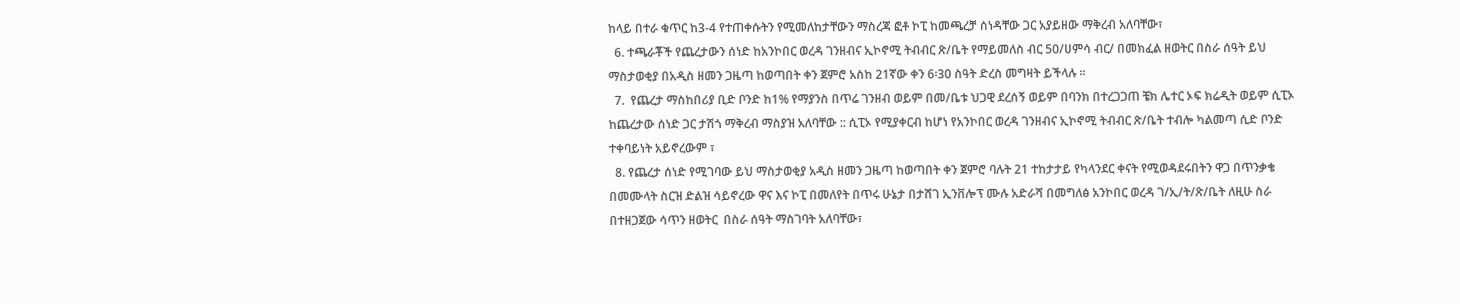ከላይ በተራ ቁጥር ከ3-4 የተጠቀሱትን የሚመለከታቸውን ማስረጃ ፎቶ ኮፒ ከመጫረቻ ሰነዳቸው ጋር አያይዘው ማቅረብ አለባቸው፣
  6. ተጫራቾች የጨረታውን ሰነድ ከአንኮበር ወረዳ ገንዘብና ኢኮኖሚ ትብብር ጽ/ቤት የማይመለስ ብር 50/ሀምሳ ብር/ በመክፈል ዘወትር በስራ ሰዓት ይህ ማስታወቂያ በአዲስ ዘመን ጋዜጣ ከወጣበት ቀን ጀምሮ አስከ 21ኛው ቀን 6፡30 ስዓት ድረስ መግዛት ይችላሉ ፡፡
  7.  የጨረታ ማስከበሪያ ቢድ ቦንድ ከ1% የማያንስ በጥሬ ገንዘብ ወይም በመ/ቤቱ ህጋዊ ደረሰኝ ወይም በባንክ በተረጋጋጠ ቼክ ሌተር ኦፍ ክሬዲት ወይም ሲፒኦ ከጨረታው ሰነድ ጋር ታሽጎ ማቅረብ ማስያዝ አለባቸው :: ሲፒኦ የሚያቀርብ ከሆነ የአንኮበር ወረዳ ገንዘብና ኢኮኖሚ ትብብር ጽ/ቤት ተብሎ ካልመጣ ሲድ ቦንድ ተቀባይነት አይኖረውም ፣
  8. የጨረታ ሰነድ የሚገባው ይህ ማስታወቂያ አዲስ ዘመን ጋዜጣ ከወጣበት ቀን ጀምሮ ባሉት 21 ተከታታይ የካላንደር ቀናት የሚወዳደሩበትን ዋጋ በጥንቃቄ በመሙላት ስርዝ ድልዝ ሳይኖረው ዋና እና ኮፒ በመለየት በጥሩ ሁኔታ በታሸገ ኢንቨሎፕ ሙሉ አድራሻ በመግለፅ አንኮበር ወረዳ ገ/ኢ/ት/ጽ/ቤት ለዚሁ ስራ በተዘጋጀው ሳጥን ዘወትር  በስራ ሰዓት ማስገባት አለባቸው፣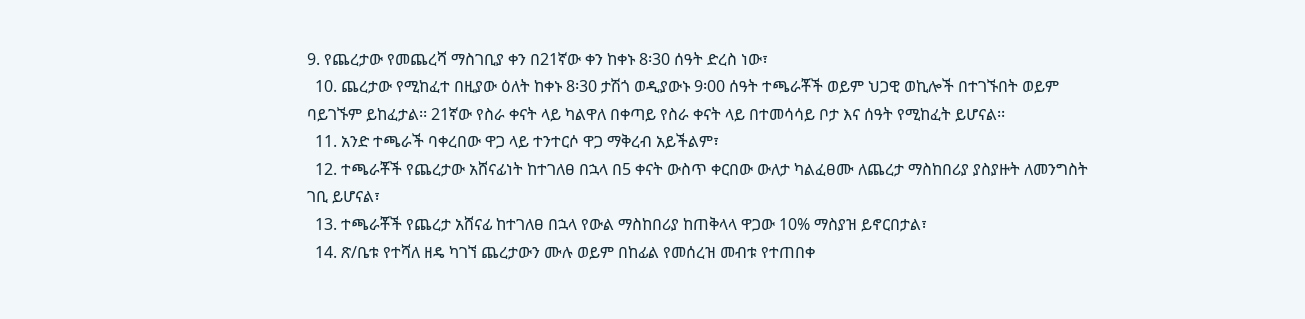9. የጨረታው የመጨረሻ ማስገቢያ ቀን በ21ኛው ቀን ከቀኑ 8፡30 ሰዓት ድረስ ነው፣
  10. ጨረታው የሚከፈተ በዚያው ዕለት ከቀኑ 8፡30 ታሽጎ ወዲያውኑ 9፡00 ሰዓት ተጫራቾች ወይም ህጋዊ ወኪሎች በተገኙበት ወይም ባይገኙም ይከፈታል፡፡ 21ኛው የስራ ቀናት ላይ ካልዋለ በቀጣይ የስራ ቀናት ላይ በተመሳሳይ ቦታ እና ሰዓት የሚከፈት ይሆናል፡፡
  11. አንድ ተጫራች ባቀረበው ዋጋ ላይ ተንተርሶ ዋጋ ማቅረብ አይችልም፣
  12. ተጫራቾች የጨረታው አሸናፊነት ከተገለፀ በኋላ በ5 ቀናት ውስጥ ቀርበው ውለታ ካልፈፀሙ ለጨረታ ማስከበሪያ ያስያዙት ለመንግስት ገቢ ይሆናል፣
  13. ተጫራቾች የጨረታ አሸናፊ ከተገለፀ በኋላ የውል ማስከበሪያ ከጠቅላላ ዋጋው 10% ማስያዝ ይኖርበታል፣
  14. ጽ/ቤቱ የተሻለ ዘዴ ካገኘ ጨረታውን ሙሉ ወይም በከፊል የመሰረዝ መብቱ የተጠበቀ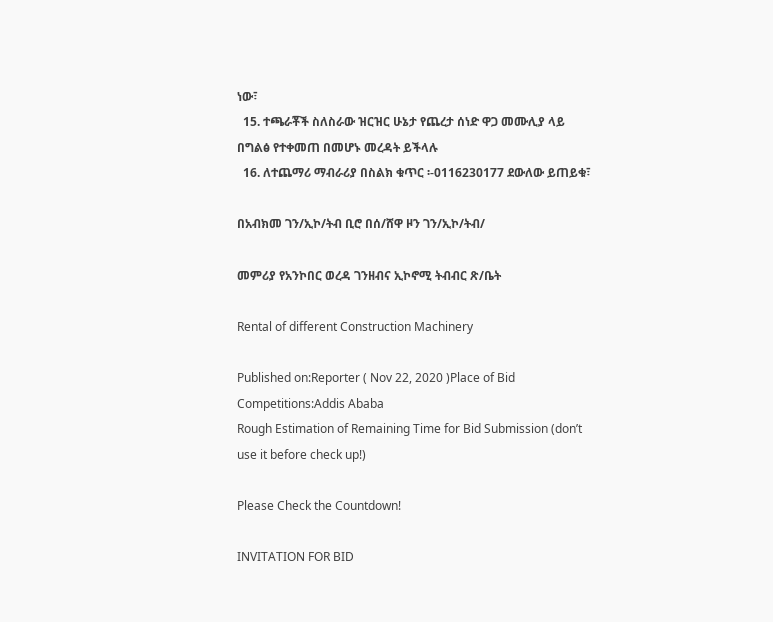ነው፣
  15. ተጫራቾች ስለስራው ዝርዝር ሁኔታ የጨረታ ሰነድ ዋጋ መሙሊያ ላይ በግልፅ የተቀመጠ በመሆኑ መረዳት ይችላሉ
  16. ለተጨማሪ ማብራሪያ በስልክ ቁጥር ፡-0116230177 ደውለው ይጠይቁ፣

በአብክመ ገን/ኢኮ/ትብ ቢሮ በሰ/ሸዋ ዞን ገን/ኢኮ/ትብ/

መምሪያ የአንኮበር ወረዳ ገንዘብና ኢኮኖሚ ትብብር ጽ/ቤት

Rental of different Construction Machinery

Published on:Reporter ( Nov 22, 2020 )Place of Bid Competitions:Addis Ababa
Rough Estimation of Remaining Time for Bid Submission (don’t use it before check up!)

Please Check the Countdown!

INVITATION FOR BID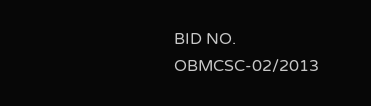BID NO. OBMCSC-02/2013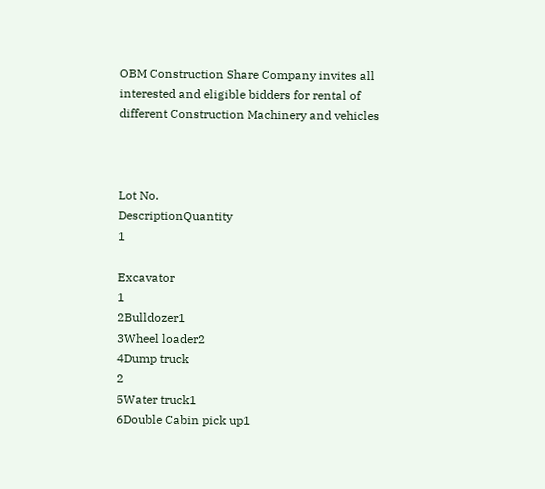OBM Construction Share Company invites all interested and eligible bidders for rental of different Construction Machinery and vehicles



Lot No.
DescriptionQuantity
1

Excavator
1
2Bulldozer1
3Wheel loader2
4Dump truck
2
5Water truck1
6Double Cabin pick up1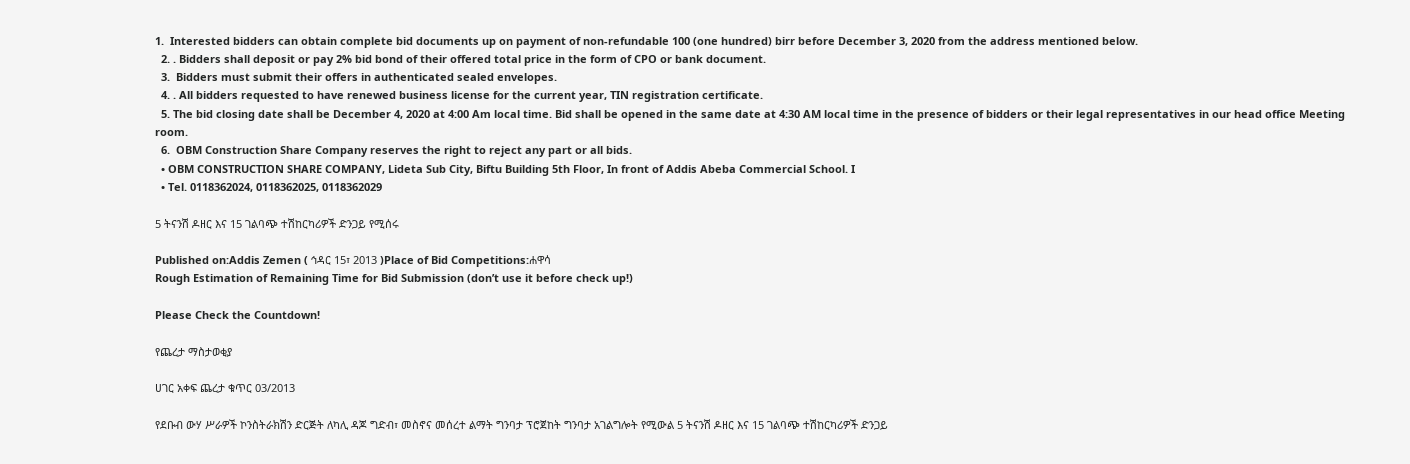1.  Interested bidders can obtain complete bid documents up on payment of non-refundable 100 (one hundred) birr before December 3, 2020 from the address mentioned below.
  2. . Bidders shall deposit or pay 2% bid bond of their offered total price in the form of CPO or bank document.
  3.  Bidders must submit their offers in authenticated sealed envelopes.
  4. . All bidders requested to have renewed business license for the current year, TIN registration certificate.
  5. The bid closing date shall be December 4, 2020 at 4:00 Am local time. Bid shall be opened in the same date at 4:30 AM local time in the presence of bidders or their legal representatives in our head office Meeting room.
  6.  OBM Construction Share Company reserves the right to reject any part or all bids.
  • OBM CONSTRUCTION SHARE COMPANY, Lideta Sub City, Biftu Building 5th Floor, In front of Addis Abeba Commercial School. I
  • Tel. 0118362024, 0118362025, 0118362029

5 ትናንሽ ዶዘር እና 15 ገልባጭ ተሽከርካሪዎች ድንጋይ የሚሰሩ

Published on:Addis Zemen ( ኅዳር 15፣ 2013 )Place of Bid Competitions:ሐዋሳ
Rough Estimation of Remaining Time for Bid Submission (don’t use it before check up!)

Please Check the Countdown!

የጨረታ ማስታወቂያ

ሀገር አቀፍ ጨረታ ቁጥር 03/2013

የደቡብ ውሃ ሥራዎች ኮንስትራክሽን ድርጅት ለካሊ ዳጆ ግድብ፣ መስኖና መሰረተ ልማት ግንባታ ፕሮጀከት ግንባታ አገልግሎት የሚውል 5 ትናንሽ ዶዘር እና 15 ገልባጭ ተሽከርካሪዎች ድንጋይ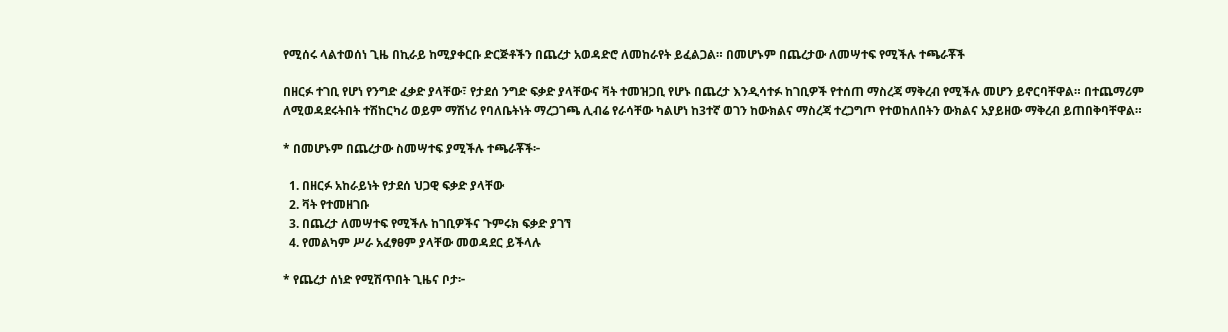የሚሰሩ ላልተወሰነ ጊዜ በኪራይ ከሚያቀርቡ ድርጅቶችን በጨረታ አወዳድሮ ለመከራየት ይፈልጋል። በመሆኑም በጨረታው ለመሣተፍ የሚችሉ ተጫራቾች

በዘርፉ ተገቢ የሆነ የንግድ ፈቃድ ያላቸው፣ የታደሰ ንግድ ፍቃድ ያላቸውና ቫት ተመዝጋቢ የሆኑ በጨረታ እንዲሳተፉ ከገቢዎች የተሰጠ ማስረጃ ማቅረብ የሚችሉ መሆን ይኖርባቸዋል። በተጨማሪም ለሚወዳደሩትበት ተሽከርካሪ ወይም ማሽነሪ የባለቤትነት ማረጋገጫ ሊብሬ የራሳቸው ካልሆነ ከ3ተኛ ወገን ከውክልና ማስረጃ ተረጋግጦ የተወከለበትን ውክልና አያይዘው ማቅረብ ይጠበቅባቸዋል።

* በመሆኑም በጨረታው ስመሣተፍ ያሚችሉ ተጫራቾች፦

  1. በዘርፉ አከራይነት የታደሰ ህጋዊ ፍቃድ ያላቸው
  2. ቫት የተመዘገቡ
  3. በጨረታ ለመሣተፍ የሚችሉ ከገቢዎችና ጉምሩክ ፍቃድ ያገኘ
  4. የመልካም ሥራ አፈፃፀም ያላቸው መወዳደር ይችላሉ

* የጨረታ ሰነድ የሚሽጥበት ጊዜና ቦታ፦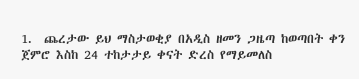1.  ጨረታው ይህ ማስታወቂያ በአዲስ ዘመን ጋዜጣ ከወጣበት ቀን ጀምሮ እስከ 24 ተከታታይ ቀናት ድረስ የማይመለስ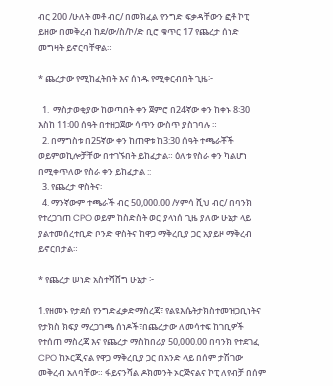ብር 200 /ሁለት መቶ ብር/ በመክፈል የንግድ ፍቃዳቸውን ፎቶ ኮፒ ይዘው በመቅረብ ከደ/ው/ስ/ኮ/ድ ቢሮ ቁጥር 17 የጨረታ ሰነድ መግዛት ይኖርባቸዋል።

* ጨረታው የሚከፈትበት እና ሰነዱ የሚቀርብበት ጊዜ፦

  1.  ማስታወቂያው ከወጣበት ቀን ጀምሮ በ24ኛው ቀን ከቀኑ 8፡30 እስከ 11፡00 ሰዓት በተዘጋጀው ሳጥን ውስጥ ያስገባሉ ።
  2. በማግስቱ በ25ኛው ቀን ከጠዋቱ ከ3:30 ሰዓት ተጫራቾች ወይምወኪሎቻቸው በተገኙበት ይከፈታል። ዕለቱ የስራ ቀን ካልሆነ በሚቀጥለው የስራ ቀን ይከፈታል ::
  3. የጨረታ ዋስትና፡
  4. ማንኛውም ተጫራች ብር 50,000.00 /ሃምሳ ሺህ ብር/ በባንክ የተረጋገጠ CPO ወይም ከስድስት ወር ያላነሰ ጊዜ ያለው ሁኔታ ላይ ያልተመሰረተቢድ ቦንድ ዋስትና ከዋጋ ማቅረቢያ ጋር አያይዞ ማቅረብ ይኖርበታል።

* የጨረታ ሠነድ አስተሻሸግ ሁኔታ ፦

1.የዘመኑ የታደሰ የንግድፈቃድማስረጃ፣ የልዩእሴትታክስተመዝጋቢነትና የታክስ ክፍያ ማረጋገጫ ሰነዶች፣በጨረታው ለመሳተፍ ከገቢዎች የተሰጠ ማስረጃ እና የጨረታ ማስከበሪያ 50,000.00 በባንክ የተደገፈ CPO ከኦርጂናል የዋጋ ማቅረቢያ ጋር በአንድ ላይ በሰም ታሽገው መቅረብ አለባቸው። ፋይናንሻል ዶክመንት ኦርጅናልና ኮፒ ለየብቻ በሰም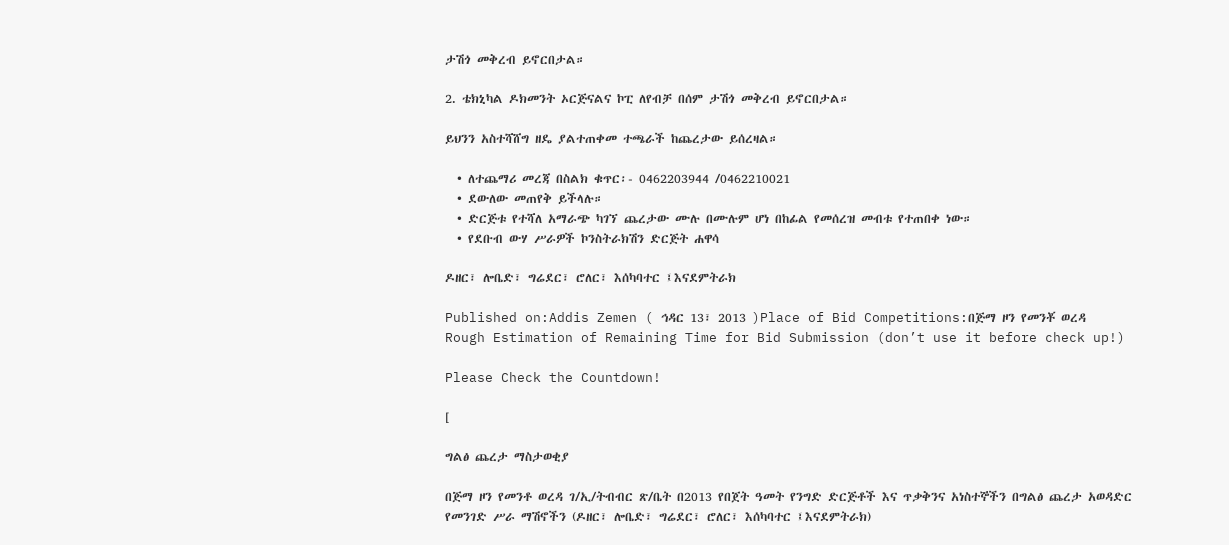ታሽጎ መቅረብ ይኖርበታል።

2. ቴክኒካል ዶክመንት ኦርጅናልና ኮፒ ለየብቻ በሰም ታሽጎ መቅረብ ይኖርበታል።

ይህንን አስተሻሸግ ዘዴ ያልተጠቀመ ተጫራች ከጨረታው ይሰረዛል።

  • ለተጨማሪ መረጃ በስልክ ቁጥር፡- 0462203944 /0462210021
  • ደውለው መጠየቅ ይችላሉ።
  • ድርጅቱ የተሻለ አማራጭ ካገኘ ጨረታው ሙሉ በሙሉም ሆነ በከፊል የመሰረዝ መብቱ የተጠበቀ ነው።
  • የደቡብ ውሃ ሥራዎች ኮንስትራክሽን ድርጅት ሐዋሳ

ዶዘር፣ ሎቤድ፣ ግሬደር፣ ሮለር፣ እሰካባተር ፤እናደምትራክ

Published on:Addis Zemen ( ኅዳር 13፣ 2013 )Place of Bid Competitions:በጅማ ዞን የመንቾ ወረዳ
Rough Estimation of Remaining Time for Bid Submission (don’t use it before check up!)

Please Check the Countdown!

[

ግልፅ ጨረታ ማስታወቂያ

በጅማ ዞን የመንቶ ወረዳ ገ/ኢ/ትብብር ጽ/ቤት በ2013 የበጀት ዓመት የንግድ ድርጅቶች እና ጥቃቅንና አነስተኞችን በግልፅ ጨረታ አወዳድር የመንገድ ሥራ ማሽኖችን (ዶዘር፣ ሎቤድ፣ ግሬደር፣ ሮለር፣ እሰካባተር ፤እናደምትራክ)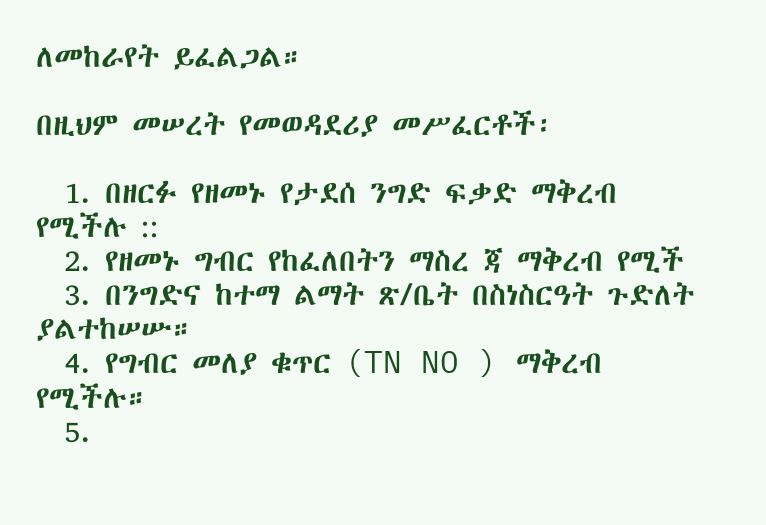ለመከራየት ይፈልጋል።

በዚህም መሠረት የመወዳደሪያ መሥፈርቶች፡

  1. በዘርፉ የዘመኑ የታደሰ ንግድ ፍቃድ ማቅረብ የሚችሉ ::
  2. የዘመኑ ግብር የከፈለበትን ማስረ ጃ ማቅረብ የሚች
  3. በንግድና ከተማ ልማት ጽ/ቤት በስነስርዓት ጉድለት ያልተከሠሡ።
  4. የግብር መለያ ቁጥር (TN NO ) ማቅረብ የሚችሉ።
  5.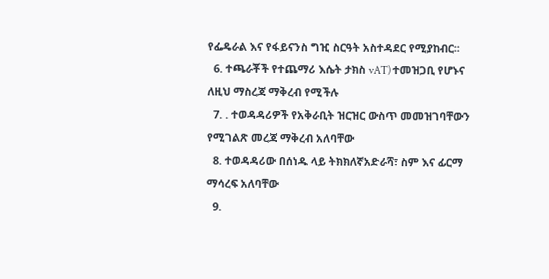የፌዴራል እና የፋይናንስ ግዢ ስርዓት አስተዳደር የሚያከብር፡፡
  6. ተጫራቾች የተጨማሪ እሴት ታክስ vAT) ተመዝጋቢ የሆኑና ለዚህ ማስረጃ ማቅረብ የሚችሉ
  7. . ተወዳዳሪዎች የአቅራቢት ዝርዝር ውስጥ መመዝገባቸውን የሚገልጽ መረጃ ማቅረብ አለባቸው
  8. ተወዳዳሪው በሰነዱ ላይ ትክክለኛአድራሻ፣ ስም እና ፊርማ ማሳረፍ አለባቸው
  9.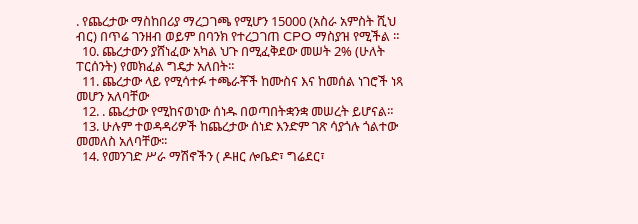. የጨረታው ማስከበሪያ ማረጋገጫ የሚሆን 15000 (አስራ አምስት ሺህ ብር) በጥሬ ገንዘብ ወይም በባንክ የተረጋገጠ CPO ማስያዝ የሚችል ።
  10. ጨረታውን ያሸነፈው አካል ህጉ በሚፈቅደው መሠት 2% (ሁለት ፐርሰንት) የመክፈል ግዴታ አለበት።
  11. ጨረታው ላይ የሚሳተፉ ተጫራቾች ከሙስና እና ከመሰል ነገሮች ነጻ መሆን አለባቸው
  12. . ጨረታው የሚከናወነው ሰነዱ በወጣበትቋንቋ መሠረት ይሆናል።
  13. ሁሉም ተወዳዳሪዎች ከጨረታው ሰነድ እንድም ገጽ ሳያጎሉ ጎልተው መመለስ አለባቸው፡፡
  14. የመንገድ ሥራ ማሽኖችን ( ዶዘር ሎቤድ፣ ግሬደር፣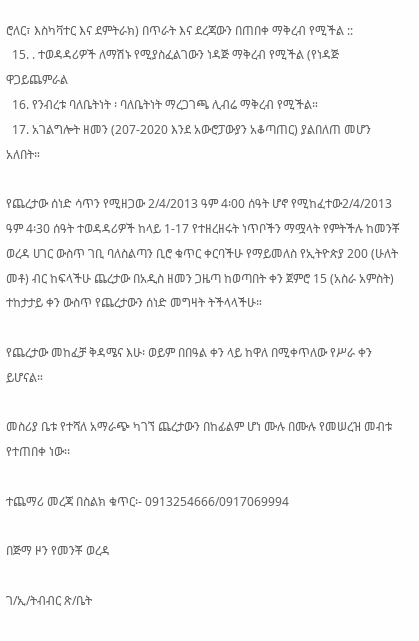ሮለር፣ እስካቫተር እና ደምትራክ) በጥራት እና ደረጃውን በጠበቀ ማቅረብ የሚችል ::
  15. . ተወዳዳሪዎች ለማሽኑ የሚያስፈልገውን ነዳጅ ማቅረብ የሚችል (የነዳጅ ዋጋይጨምራል
  16. የንብረቱ ባለቤትነት ፡ ባለቤትነት ማረጋገጫ ሊብሬ ማቅረብ የሚችል።
  17. አገልግሎት ዘመን (207-2020 እንደ አውሮፓውያን አቆጣጠር) ያልበለጠ መሆን አለበት።

የጨረታው ሰነድ ሳጥን የሚዘጋው 2/4/2013 ዓም 4፡00 ሰዓት ሆኖ የሚከፈተው2/4/2013 ዓም 4፡30 ሰዓት ተወዳዳሪዎች ከላይ 1-17 የተዘረዘሩት ነጥቦችን ማሟላት የምትችሉ ከመንቾ ወረዳ ሀገር ውስጥ ገቢ ባለስልጣን ቢሮ ቁጥር ቀርባችሁ የማይመለስ የኢትዮጵያ 200 (ሁለት መቶ) ብር ከፍላችሁ ጨረታው በአዲስ ዘመን ጋዜጣ ከወጣበት ቀን ጀምሮ 15 (አስራ አምስት) ተከታታይ ቀን ውስጥ የጨረታውን ሰነድ መግዛት ትችላላችሁ።

የጨረታው መከፈቻ ቅዳሜና እሁ፡ ወይም በበዓል ቀን ላይ ከዋለ በሚቀጥለው የሥራ ቀን ይሆናል።

መስሪያ ቤቱ የተሻለ አማራጭ ካገኘ ጨረታውን በከፊልም ሆነ ሙሉ በሙሉ የመሠረዝ መብቱ የተጠበቀ ነው፡፡

ተጨማሪ መረጃ በስልክ ቁጥር፡- 0913254666/0917069994

በጅማ ዞን የመንቾ ወረዳ

ገ/ኢ/ትብብር ጽ/ቤት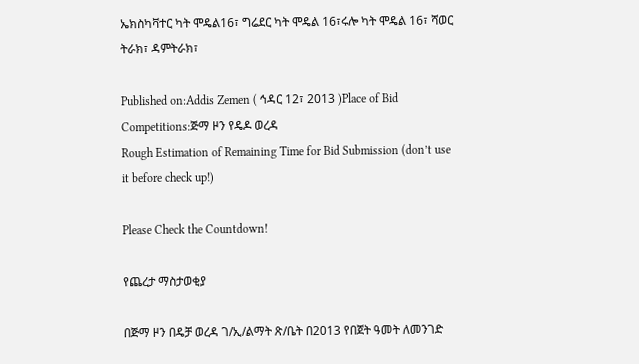ኤክስካቫተር ካት ሞዴል16፣ ግሬደር ካት ሞዴል 16፣ሩሎ ካት ሞዴል 16፣ ሻወር ትራክ፣ ዳምትራክ፣

Published on:Addis Zemen ( ኅዳር 12፣ 2013 )Place of Bid Competitions:ጅማ ዞን የዴዶ ወረዳ
Rough Estimation of Remaining Time for Bid Submission (don’t use it before check up!)

Please Check the Countdown!

የጨረታ ማስታወቂያ

በጅማ ዞን በዴቻ ወረዳ ገ/ኢ/ልማት ጽ/ቤት በ2013 የበጀት ዓመት ለመንገድ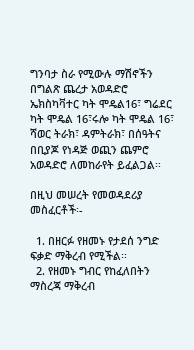ግንባታ ስራ የሚውሉ ማሽኖችን በግልጽ ጨረታ አወዳድሮ ኤክስካቫተር ካት ሞዴል16፣ ግሬደር ካት ሞዴል 16፣ሩሎ ካት ሞዴል 16፣ ሻወር ትራክ፣ ዳምትራክ፣ በሰዓትና በቢያጆ የነዳጅ ወጪን ጨምሮ አወዳድሮ ለመከራየት ይፈልጋል፡፡

በዚህ መሠረት የመወዳደሪያ መስፈርቶች፡-

  1. በዘርፉ የዘመኑ የታደሰ ንግድ ፍቃድ ማቅረብ የሚችል፡፡
  2. የዘመኑ ግብር የከፈለበትን ማስረጃ ማቅረብ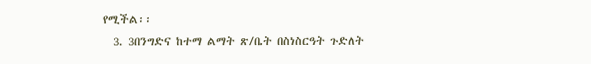የሚችል፡፡
  3. 3በንግድና ከተማ ልማት ጽ/ቤት በስነስርዓት ጉድለት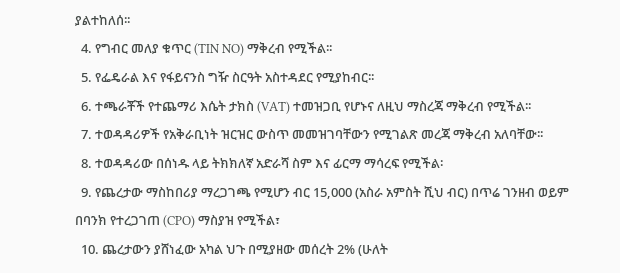ያልተከለሰ፡፡
  4. የግብር መለያ ቁጥር (TIN NO) ማቅረብ የሚችል፡፡
  5. የፌዴራል እና የፋይናንስ ግዥ ስርዓት አስተዳደር የሚያከብር፡፡
  6. ተጫራቾች የተጨማሪ እሴት ታክስ (VAT) ተመዝጋቢ የሆኑና ለዚህ ማስረጃ ማቅረብ የሚችል፡፡
  7. ተወዳዳሪዎች የአቅራቢነት ዝርዝር ውስጥ መመዝገባቸውን የሚገልጽ መረጃ ማቅረብ አለባቸው፡፡
  8. ተወዳዳሪው በሰነዱ ላይ ትክክለኛ አድራሻ ስም እና ፊርማ ማሳረፍ የሚችል፡
  9. የጨረታው ማስከበሪያ ማረጋገጫ የሚሆን ብር 15,000 (አስራ አምስት ሺህ ብር) በጥሬ ገንዘብ ወይም በባንክ የተረጋገጠ (CPO) ማስያዝ የሚችል፣
  10. ጨረታውን ያሸነፈው አካል ህጉ በሚያዘው መሰረት 2% (ሁለት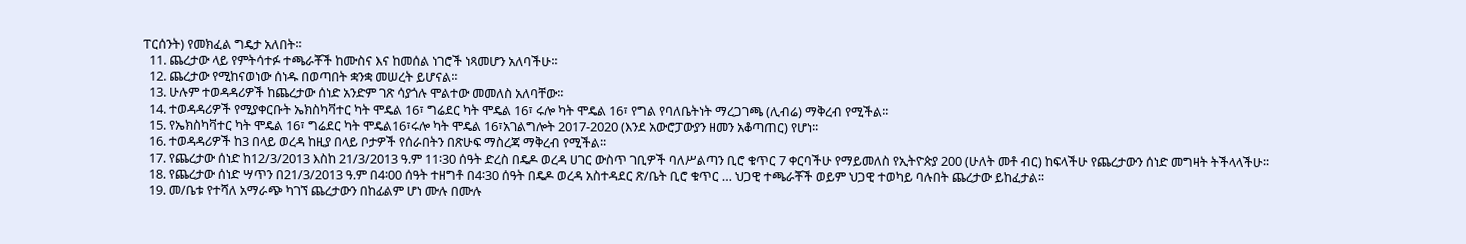ፐርሰንት) የመክፈል ግዴታ አለበት፡፡
  11. ጨረታው ላይ የምትሳተፉ ተጫራቾች ከሙስና እና ከመሰል ነገሮች ነጻመሆን አለባችሁ፡፡
  12. ጨረታው የሚከናወነው ሰነዱ በወጣበት ቋንቋ መሠረት ይሆናል፡፡
  13. ሁሉም ተወዳዳሪዎች ከጨረታው ሰነድ አንድም ገጽ ሳያጎሉ ሞልተው መመለስ አለባቸው፡፡
  14. ተወዳዳሪዎች የሚያቀርቡት ኤክስካቫተር ካት ሞዴል 16፣ ግሬደር ካት ሞዴል 16፣ ሩሎ ካት ሞዴል 16፣ የግል የባለቤትነት ማረጋገጫ (ሊብሬ) ማቅረብ የሚችል፡፡
  15. የኤክስካቫተር ካት ሞዴል 16፣ ግሬደር ካት ሞዴል16፣ሩሎ ካት ሞዴል 16፣አገልግሎት 2017-2020 (እንደ አውሮፓውያን ዘመን አቆጣጠር) የሆነ፡፡
  16. ተወዳዳሪዎች ከ3 በላይ ወረዳ ከዚያ በላይ ቦታዎች የሰራበትን በጽሁፍ ማስረጃ ማቅረብ የሚችል፡፡
  17. የጨረታው ሰነድ ከ12/3/2013 እስከ 21/3/2013 ዓ.ም 11፡30 ሰዓት ድረስ በዴዶ ወረዳ ሀገር ውስጥ ገቢዎች ባለሥልጣን ቢሮ ቁጥር 7 ቀርባችሁ የማይመለስ የኢትዮጵያ 200 (ሁለት መቶ ብር) ከፍላችሁ የጨረታውን ሰነድ መግዛት ትችላላችሁ፡፡
  18. የጨረታው ሰነድ ሣጥን በ21/3/2013 ዓ.ም በ4፡00 ሰዓት ተዘግቶ በ4፡30 ሰዓት በዴዶ ወረዳ አስተዳደር ጽ/ቤት ቢሮ ቁጥር … ህጋዊ ተጫራቾች ወይም ህጋዊ ተወካይ ባሉበት ጨረታው ይከፈታል፡፡
  19. መ/ቤቱ የተሻለ አማራጭ ካገኘ ጨረታውን በከፊልም ሆነ ሙሉ በሙሉ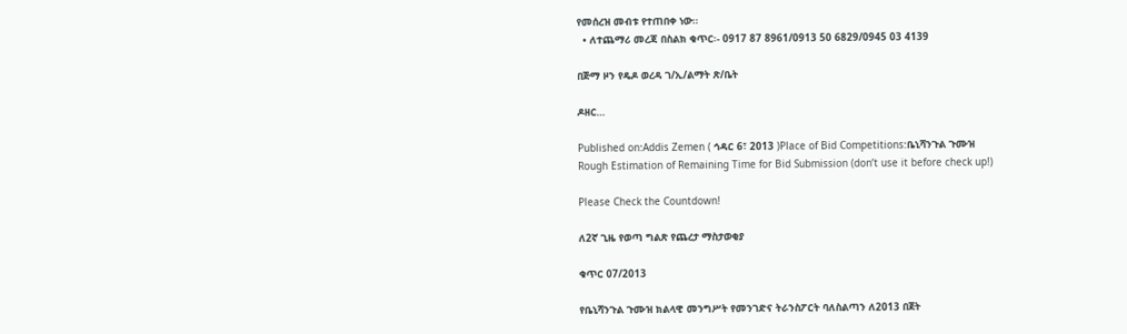የመሰረዝ መብቱ የተጠበቀ ነው፡፡
  • ለተጨማሪ መረጃ በስልክ ቁጥር፡- 0917 87 8961/0913 50 6829/0945 03 4139

በጅማ ዞን የዴዶ ወረዳ ገ/ኢ/ልማት ጽ/ቤት

ዶዘር…

Published on:Addis Zemen ( ኅዳር 6፣ 2013 )Place of Bid Competitions:ቤኒሻንጉል ጉሙዝ
Rough Estimation of Remaining Time for Bid Submission (don’t use it before check up!)

Please Check the Countdown!

ለ2ኛ ጊዜ የወጣ ግልጽ የጨረታ ማስታወቂያ

ቁጥር 07/2013

የቤኒሻንጉል ጉሙዝ ክልላዊ መንግሥት የመንገድና ትራንስፖርት ባለስልጣን ለ2013 በጀት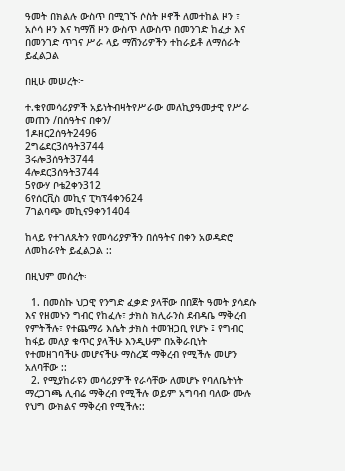ዓመት በክልሉ ውስጥ በሚገኙ ሶስት ዞኖች ለመተከል ዞን ፣ አሶሳ ዞን እና ካማሽ ዞን ውስጥ ለውስጥ በመንገድ ከፈታ እና በመንገድ ጥገና ሥራ ላይ ማሽንሪዎችን ተከራይቶ ለማሰራት ይፈልጋል

በዚሁ መሠረት፦

ተ.ቁየመሳሪያዎች አይነትብዛትየሥራው መለኪያዓመታዊ የሥራ መጠን /በሰዓትና በቀን/
1ዶዘር2ሰዓት2496
2ግሬደር3ሰዓት3744
3ሩሎ3ሰዓት3744
4ሎደር3ሰዓት3744
5የውሃ ቦቴ2ቀን312
6የሰርቪስ መኪና ፒካፕ4ቀን624
7ገልባጭ መኪና9ቀን1404

ከላይ የተገለጹትን የመሳሪያዎችን በሰዓትና በቀን አወዳድሮ ለመከራየት ይፈልጋል ::

በዚህም መሰረት፡

  1. በመስኩ ህጋዊ የንግድ ፈቃድ ያላቸው በበጀት ዓመት ያሳደሱ እና የዘመኑን ግብር የከፈሉ፣ ታክስ ክሊራንስ ደብዳቤ ማቅረብ የምትችሉ፣ የተጨማሪ እሴት ታክስ ተመዝጋቢ የሆኑ ፤ የግብር ከፋይ መለያ ቁጥር ያላችሁ እንዲሁም በአቅራቢነት የተመዘገባችሁ መሆናችሁ ማስረጃ ማቅረብ የሚችሉ መሆን አለባቸው ::
  2. የሚያከራዩን መሳሪያዎች የራሳቸው ለመሆኑ የባለቤትነት ማረጋገጫ ሊብሬ ማቅረብ የሚችሉ ወይም አግባብ ባለው ሙሉ የህግ ውክልና ማቅረብ የሚችሉ::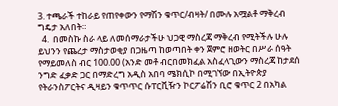3. ተጫራች ተከራይ የጠየቀውን የማሽን ቁጥር/ብዛት/ በሙሉ አሟልቶ ማቅረብ ግዴታ አለበት።
  4.  በመስኩ ስራ ላይ ለመሰማራታችሁ ህጋዊ ማስረጃ ማቅረብ የሚትችሉ ሁሉ ይህንን የጨረታ ማስታወቂያ በጋዜጣ ከወጣበት ቀን ጀምሮ ዘወትር በሥራ ሰዓት የማይመለስ ብር 100.00 (አንድ መቶ ብርበመክፈል አስፈላጊውን ማስረጃ ከታደሰ ንግድ ፈቃድ ጋር በማድረግ አዲስ አበባ ሜክሲኮ በሚገኘው በኢትዮጵያ የትራንስፖርትና ዲዛይን ቁጥጥር ሱፐርቪዥን ኮርፖሬሽን ቢሮ ቁጥር 2 በአካል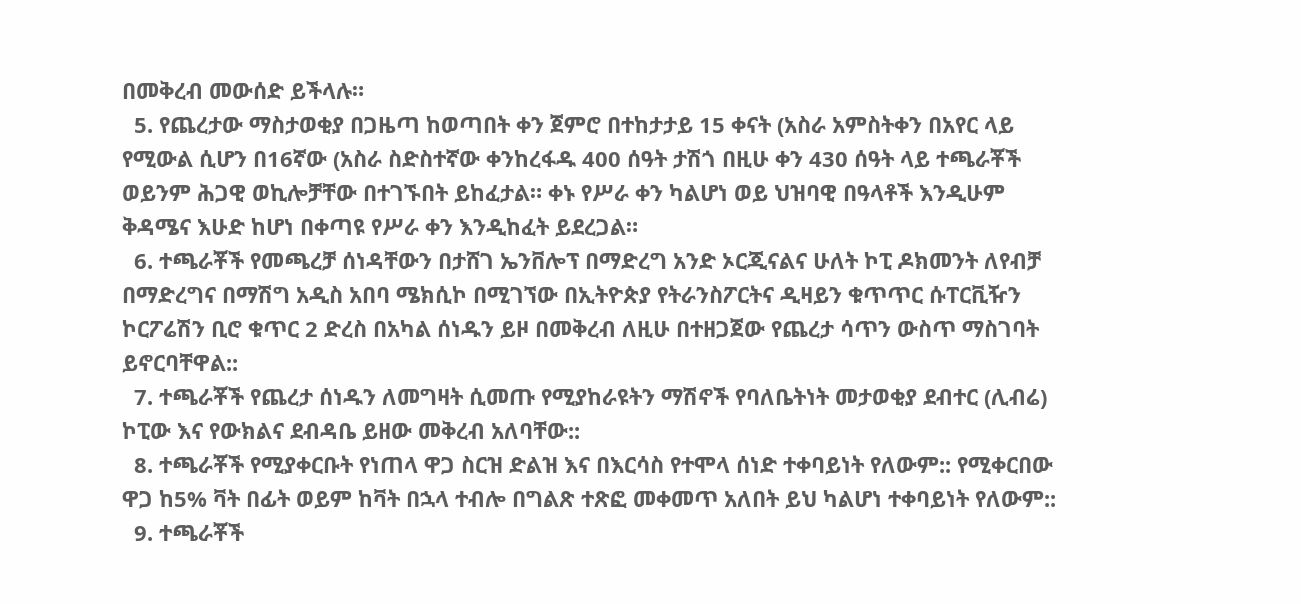በመቅረብ መውሰድ ይችላሉ።
  5. የጨረታው ማስታወቂያ በጋዜጣ ከወጣበት ቀን ጀምሮ በተከታታይ 15 ቀናት (አስራ አምስትቀን በአየር ላይ የሚውል ሲሆን በ16ኛው (አስራ ስድስተኛው ቀንከረፋዱ 400 ሰዓት ታሽጎ በዚሁ ቀን 430 ሰዓት ላይ ተጫራቾች ወይንም ሕጋዊ ወኪሎቻቸው በተገኙበት ይከፈታል። ቀኑ የሥራ ቀን ካልሆነ ወይ ህዝባዊ በዓላቶች እንዲሁም ቅዳሜና እሁድ ከሆነ በቀጣዩ የሥራ ቀን እንዲከፈት ይደረጋል።
  6. ተጫራቾች የመጫረቻ ሰነዳቸውን በታሸገ ኤንቨሎፕ በማድረግ አንድ ኦርጂናልና ሁለት ኮፒ ዶክመንት ለየብቻ በማድረግና በማሽግ አዲስ አበባ ሜክሲኮ በሚገኘው በኢትዮጵያ የትራንስፖርትና ዲዛይን ቁጥጥር ሱፐርቪዥን ኮርፖሬሽን ቢሮ ቁጥር 2 ድረስ በአካል ሰነዱን ይዞ በመቅረብ ለዚሁ በተዘጋጀው የጨረታ ሳጥን ውስጥ ማስገባት ይኖርባቸዋል::
  7. ተጫራቾች የጨረታ ሰነዱን ለመግዛት ሲመጡ የሚያከራዩትን ማሽኖች የባለቤትነት መታወቂያ ደብተር (ሊብሬ) ኮፒው እና የውክልና ደብዳቤ ይዘው መቅረብ አለባቸው::
  8. ተጫራቾች የሚያቀርቡት የነጠላ ዋጋ ስርዝ ድልዝ እና በእርሳስ የተሞላ ሰነድ ተቀባይነት የለውም:: የሚቀርበው ዋጋ ከ5% ቫት በፊት ወይም ከቫት በኋላ ተብሎ በግልጽ ተጽፎ መቀመጥ አለበት ይህ ካልሆነ ተቀባይነት የለውም::
  9. ተጫራቾች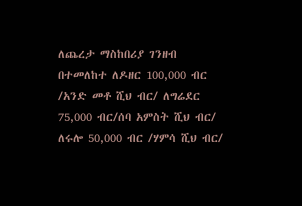ለጨረታ ማስከበሪያ ገንዘብ በተመለከተ ለዶዘር 100,000 ብር /አንድ መቶ ሺህ ብር/ ለግሬደር 75,000 ብር/ሰባ አምስት ሺህ ብር/ ለሩሎ 50,000 ብር /ሃምሳ ሺህ ብር/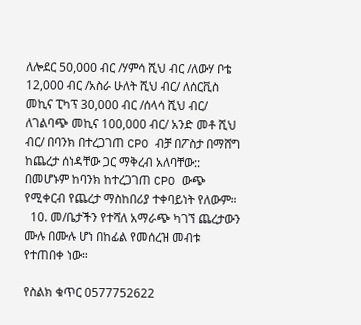ለሎደር 50,000 ብር /ሃምሳ ሺህ ብር /ለውሃ ቦቴ 12,000 ብር /አስራ ሁለት ሺህ ብር/ ለሰርቪስ መኪና ፒካፕ 30,000 ብር /ሰላሳ ሺህ ብር/ ለገልባጭ መኪና 100,000 ብር/ አንድ መቶ ሺህ ብር/ በባንክ በተረጋገጠ CPO ብቻ በፖስታ በማሸግ ከጨረታ ሰነዳቸው ጋር ማቅረብ አለባቸው:: በመሆኑም ከባንክ ከተረጋገጠ CPO ውጭ የሚቀርብ የጨረታ ማስከበሪያ ተቀባይነት የለውም።
  10. መ/ቤታችን የተሻለ አማራጭ ካገኘ ጨረታውን ሙሉ በሙሉ ሆነ በከፊል የመሰረዝ መብቱ የተጠበቀ ነው።

የስልክ ቁጥር 0577752622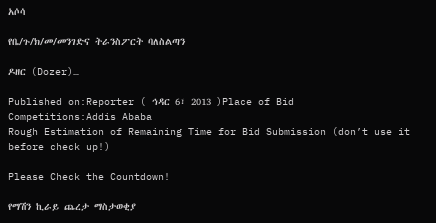አሶሳ

የቤ/ጉ/ክ/መ/መንገድና ትራንስፖርት ባለስልጣን

ዶዘር (Dozer)…

Published on:Reporter ( ኅዳር 6፣ 2013 )Place of Bid Competitions:Addis Ababa
Rough Estimation of Remaining Time for Bid Submission (don’t use it before check up!)

Please Check the Countdown!

የማሽን ኪራይ ጨረታ ማስታወቂያ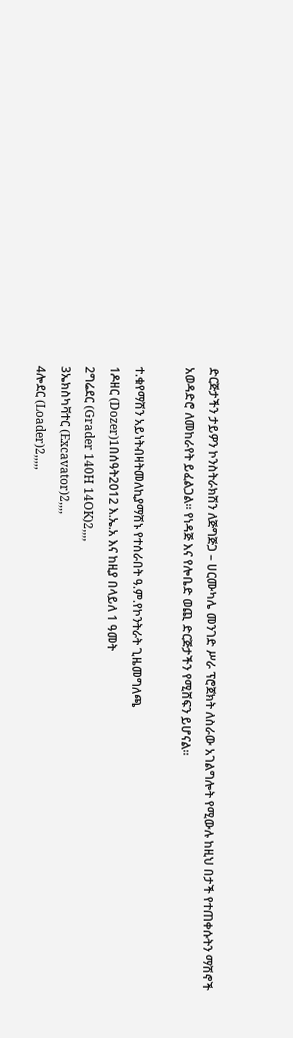ድርጅታችን ታይዎን ኮንስትራክሽን ለጅግጅጋ – ሀርሙካሌ መንገድ ሥራ ፕሮጀክት ለስራው አገልግሎት የሚውሉ ከዚህ በታች የተጠቀሱትን ማሽኖች  አወዳድሮ ለመከራየት ይፈልጋል፡፡ የነዳጅ እና የሎቤድ ወጪ ድርጅታችን የሚሸፍን ይሆናል፡፡

ተ.ቁየማሽን አይነትብዛትመለኪያማሽኑ የተሰራበት ዓ.ም.የኮንትራት ጊዜመግለጫ
1ዶዘር (Dozer)1በሰዓት2012 እ.ኤ.አ እና ከዚያ በላይለ 1 ዓመት
2ግሬደር (Grader 140H 14OK)2,,,,
3ኤክስካቫተር (Excavator)2,,,,
4ሎደር (Loader)2,,,,,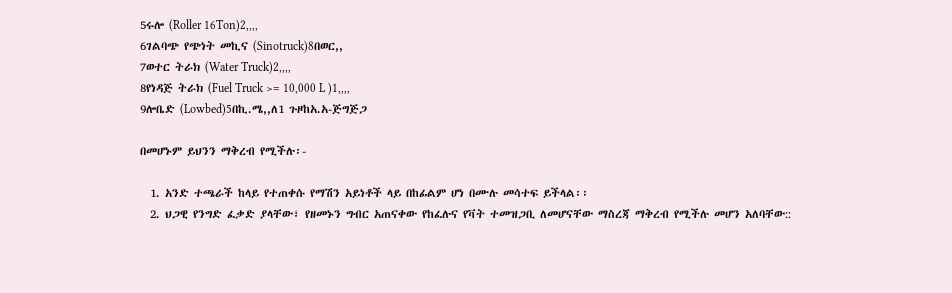5ሩሎ (Roller 16Ton)2,,,,
6ገልባጭ የጭነት መኪና (Sinotruck)8በወር,,
7ወተር ትራክ (Water Truck)2,,,,
8የነዳጅ ትራክ (Fuel Truck >= 10,000 L )1,,,,
9ሎቤድ (Lowbed)5በኪ.ሜ,,ለ1 ጉዞከአ.አ-ጅግጅጋ

በመሆኑም ይህንን ማቅረብ የሚችሉ፡-

  1. አንድ ተጫራች ከላይ የተጠቀሱ የማሽን አይነቶች ላይ በከፊልም ሆነ በሙሉ መሳተፍ ይችላል፡፡
  2. ህጋዊ የንግድ ፈቃድ ያላቸው፣ የዘመኑን ግብር አጠናቀው የከፈሉና የቫት ተመዝጋቢ ለመሆናቸው ማስረጃ ማቅረብ የሚችሉ መሆን አለባቸው::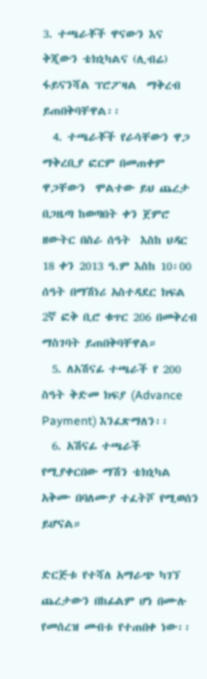3. ተጫራቾች ዋናውን እና ቅጂውን ቴክኒካልና (ሊብሬ) ፋይናንሻል ፕሮፖዛል  ማቅረብ ይጠበቅባቸዋል፡፡
  4. ተጫራቾች የራሳቸውን ዋጋ ማቅረቢያ ፎርም በመጠቀም ዋጋቸውን  ሞልተው ይህ ጨረታ በጋዜጣ ከወጣበት ቀን ጀምሮ ዘውትር በስራ ሰዓት  እስከ ህዳር 18 ቀን 2013 ዓ.ም እስከ 10፡00 ሰዓት በማሽነሪ አስተዳደር ክፍል 2ኛ ፎቅ ቢሮ ቁጥር 206 በመቅረብ ማስገባት ይጠበቅባቸዋል።
  5. ለአሽናፊ ተጫራች የ 200 ስዓት ቅድመ ክፍያ (Advance Payment) እንፈጽማለን፡፡
  6. አሽናፊ ተጫራች የሚያቀርበው ማሽን ቴክኒካል አቅሙ በባለሙያ ተፈትሾ የሚወሰን ይሆናል።

ድርጅቱ የተሻለ አማራጭ ካገኘ ጨረታውን በከፊልም ሆነ በሙሉ የመሰረዝ መብቱ የተጠበቀ ነው፡፡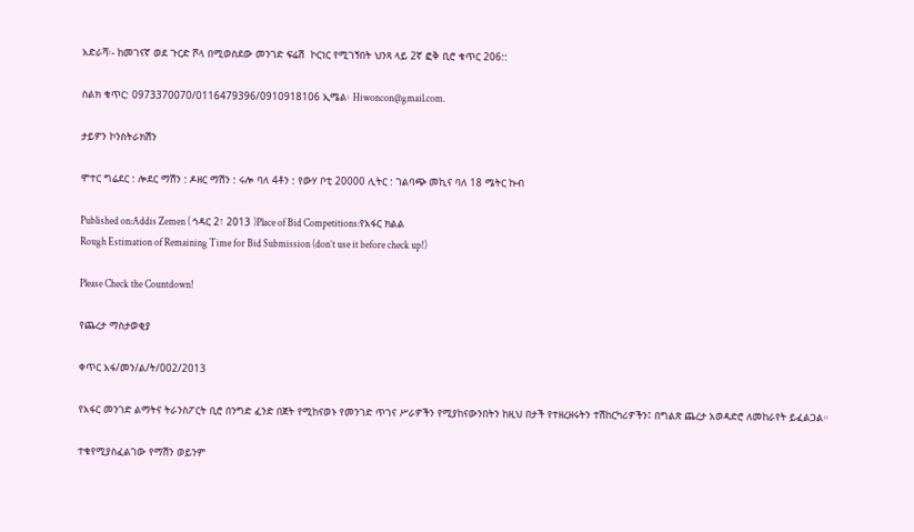አድራሻ፡- ከመገናኛ ወደ ጉርድ ሾላ በሚወስደው መንገድ ፍሬሽ  ኮርነር የሚገኝበት ህንጻ ላይ 2ኛ ፎቅ ቢሮ ቁጥር 206::

ስልክ ቁጥር: 0973370070/0116479396/0910918106 ኢሜል፡ Hiwoncon@gmail.com.

ታይዎን ኮንስትራክሽን

ሞተር ግሬደር : ሎደር ማሽን : ዶዘር ማሽን : ሩሎ ባለ 4ቶን : የውሃ ቦቲ 20000 ሊትር : ገልባጭ መኪና ባለ 18 ሜትር ኩብ

Published on:Addis Zemen ( ኅዳር 2፣ 2013 )Place of Bid Competitions:የአፋር ክልል
Rough Estimation of Remaining Time for Bid Submission (don’t use it before check up!)

Please Check the Countdown!

የጨረታ ማስታወቂያ

ቀጥር አፋ/መን/ል/ት/002/2013

የአፋር መንገድ ልማትና ትራንስፖርት ቢሮ በንግድ ፈንድ በጀት የሚከናወኑ የመንገድ ጥገና ሥራዎችን የሚያከናውንበትን ከዚህ በታች የተዘረዘሩትን ተሽከርካሪዎችን፤ በግልጽ ጨረታ አወዳድሮ ለመከራየት ይፈልጋል።

ተቁየሚያስፈልገው የማሽን ወይንም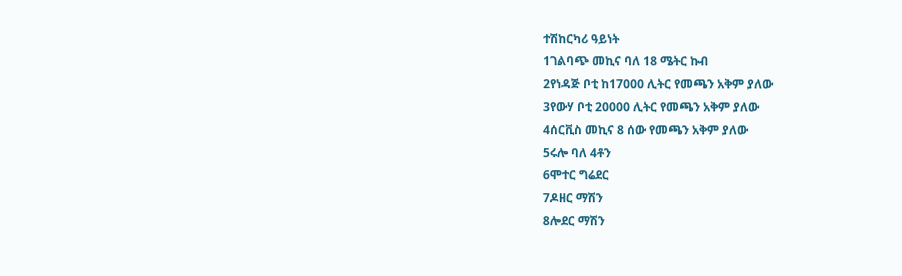ተሽከርካሪ ዓይነት
1ገልባጭ መኪና ባለ 18 ሜትር ኩብ
2የነዳጅ ቦቲ ከ17000 ሊትር የመጫን አቅም ያለው
3የውሃ ቦቲ 20000 ሊትር የመጫን አቅም ያለው
4ሰርቪስ መኪና 8 ሰው የመጫን አቅም ያለው
5ሩሎ ባለ 4ቶን
6ሞተር ግሬደር
7ዶዘር ማሽን
8ሎደር ማሽን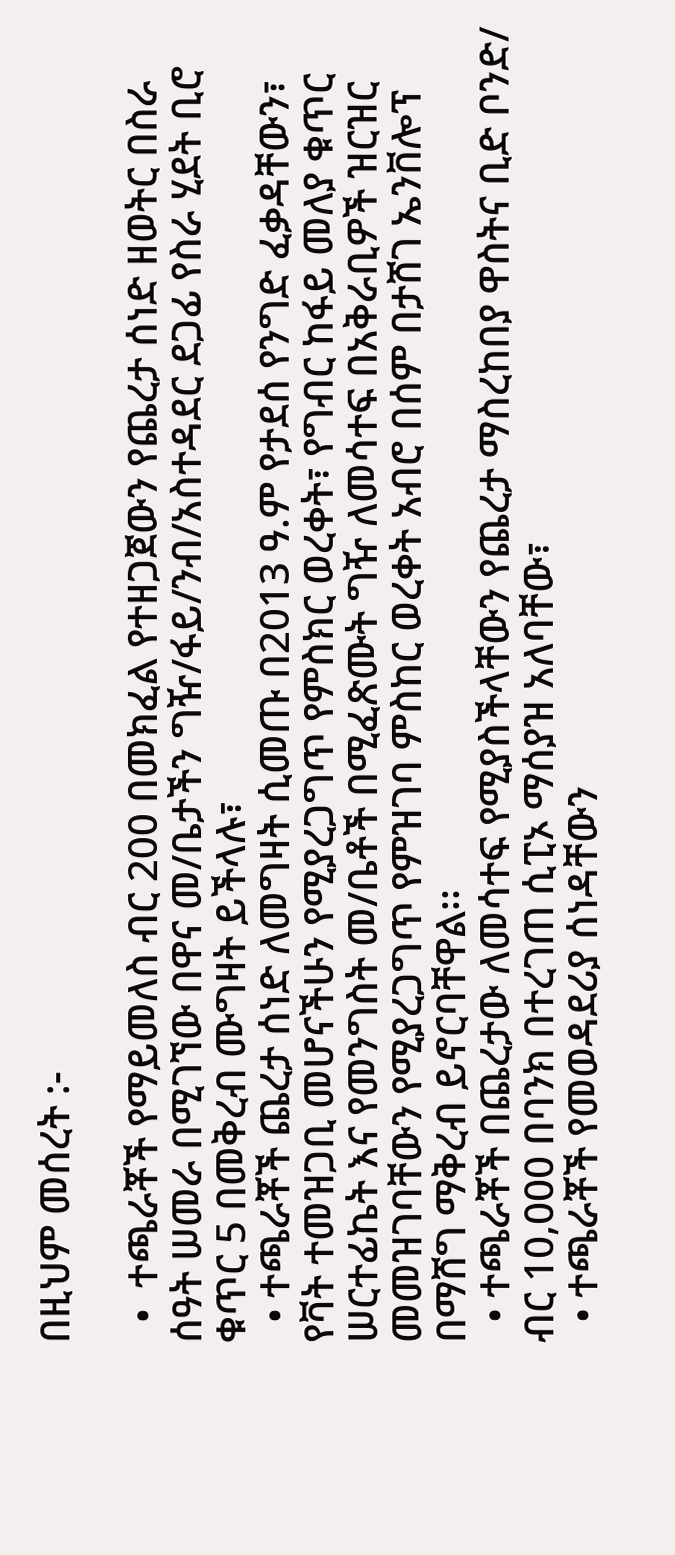በዚህም መሰረት :-

  •  ተጫራቾች የማይመለስ ብር 200 በመክፈል የተዘጋጀውን የጨረታ ሰነድ ዘወትር በስራ ሰዓት ሠመራ በሚገኘው በዋና መ/ቤታችን ግዥ/ፋይ/ንብ/አስተዳደር ደጋፊ የስራ ሂደት ቢሮ ቁጥር 5 በመቅረብ ሙግዛት ይችላሉ፣
  • ተጫራቾች ጨረታ ሰነድ ለመግዛት ሲመጡ በ2013 ዓ.ም የታደሰ የንግድ ፈቃዳቸውን፣ የቫት ተመዝጋቢ መሆናችሁን የሚያረጋግጥ የምስክር ወረቀት፣ የግብር ከፋይ መለያ ቁጥር ሠርተፊኬት እና የመንግስት መ/ቤቶች በሚፈጽሙት ግዥ ለመሳተፍ በአቅራቢዎች ዝርዝር መመዝገባቸውን የሚያረጋግጥ የምዝገባ ምስከር ወረቀት አብሮ በሰም በታሸገ ኤንቨሎፕ በማሸግ ማቅረብ ይኖርባቸዋል፡፡
  • ተጫራቾች በጨረታው ለመሳተፍ የሚያስችላቸውን የጨረታ ማስረከበያ ዋስትና ቢድ ቦንድ/ ብር 10,000 በባንክ በተረገጠ ሲፒኦ ማሰያዝ አለባቸው፣
  • ተጫራቾች የመወዳደሪያ ሰነዳቸውን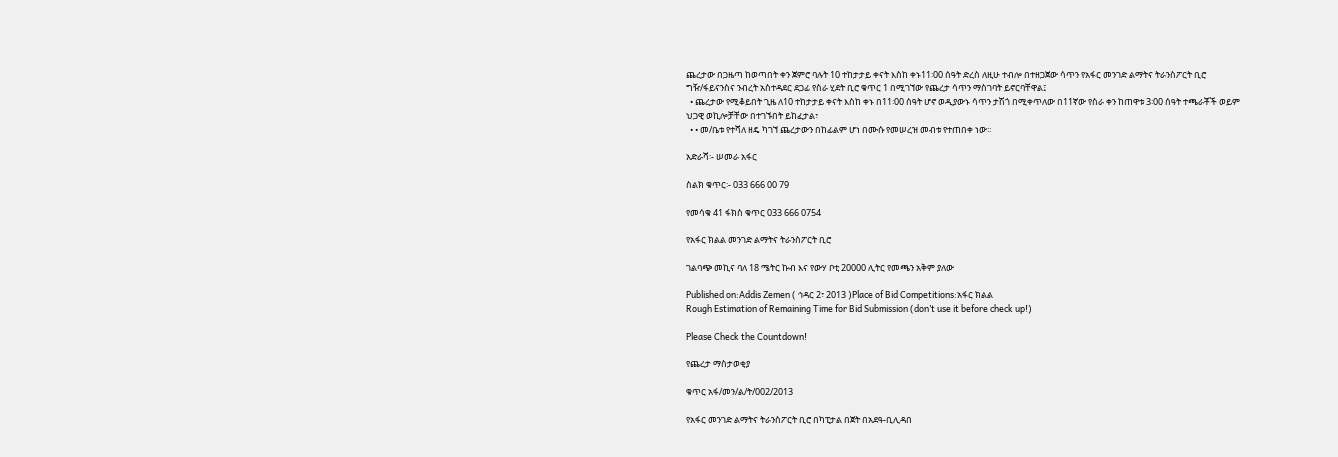ጨረታው በጋዜጣ ከወጣበት ቀን ጀምሮ ባሉት 10 ተከታታይ ቀናት እስከ ቀኑ11፡00 ሰዓት ድረስ ለዚሁ ተብሎ በተዘጋጀው ሳጥን የአፋር መንገድ ልማትና ትራንስፖርት ቢሮ ግዥ/ፋይናንስና ንብረት አስተዳደር ደጋፊ የስራ ሂደት ቢሮ ቁጥር 1 በሚገኘው የጨረታ ሳጥን ማስገባት ይኖርባቸዋል፤
  • ጨረታው የሚቆይበት ጊዜ ለ10 ተከታታይ ቀናት እስከ ቀኑ በ11፡00 ሰዓት ሆኖ ወዲያውኑ ሳጥን ታሽጎ በሚቀጥለው በ11ኛው የስራ ቀን ከጠዋቱ 3፡00 ሰዓት ተጫራቾች ወይም ህጋዊ ወኪሎቻቸው በተገኙበት ይከፈታል፣
  • • መ/ቤቱ የተሻለ ዘዴ ካገኘ ጨረታውን በከፊልም ሆነ በሙሱ የመሠረዝ መብቱ የተጠበቀ ነው፡፡

አድራሻ፡- ሠመራ አፋር

ስልክ ቁጥር፡- 033 666 00 79

የመሳቁ 41 ፋክስ ቁጥር 033 666 0754

የአፋር ክልል መንገድ ልማትና ትራንስፖርት ቢሮ

ገልባጭ መኪና ባለ 18 ሜትር ኩብ እና የውሃ ቦቲ 20000 ሊትር የመጫን አቅም ያለው

Published on:Addis Zemen ( ኅዳር 2፣ 2013 )Place of Bid Competitions:አፋር ክልል
Rough Estimation of Remaining Time for Bid Submission (don’t use it before check up!)

Please Check the Countdown!

የጨረታ ማስታወቂያ

ቁጥር አፋ/መን/ል/ት/002/2013

የአፋር መንገድ ልማትና ትራንስፖርት ቢሮ በካፒታል በጀት በአደዓ-ቢሊዳበ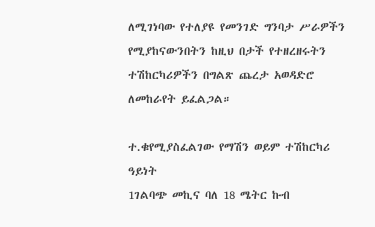ለሚገነባው የተለያዩ የመንገድ ግንባታ ሥራዎችን የሚያከናውንበትን ከዚህ በታች የተዘረዘሩትን ተሽከርካሪዎችን በግልጽ ጨረታ አወዳድሮ ለመከራየት ይፈልጋል።

ተ.ቁየሚያስፈልገው የማሽን ወይም ተሽከርካሪ ዓይነት
1ገልባጭ መኪና ባለ 18 ሜትር ኩብ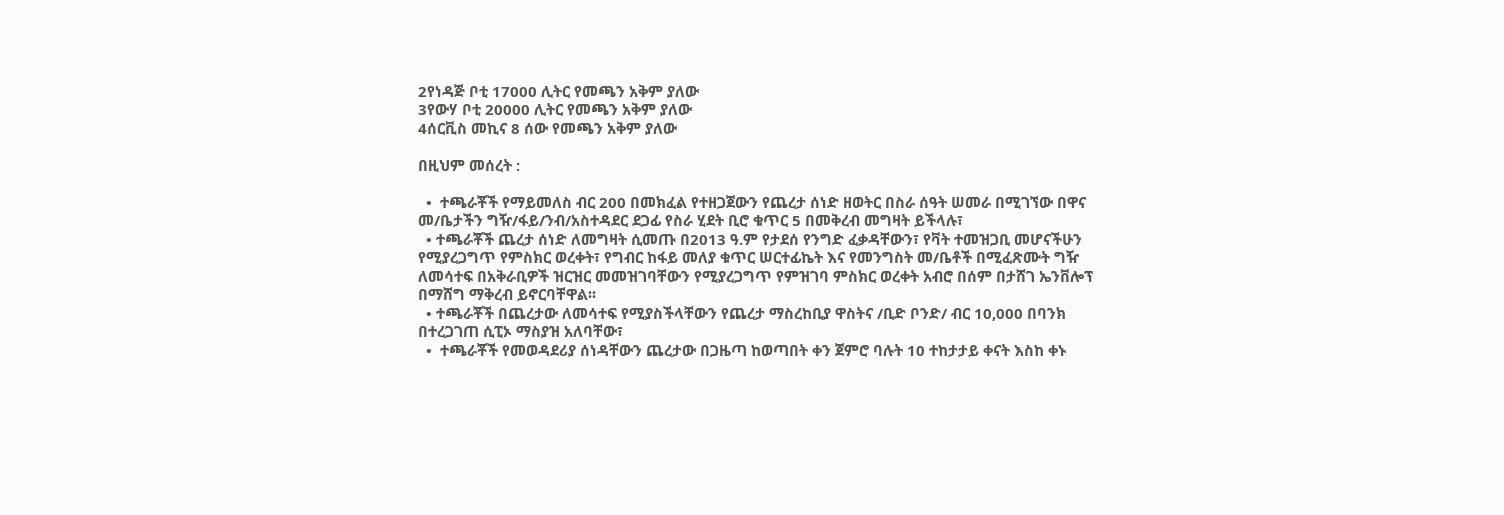2የነዳጅ ቦቲ 17000 ሊትር የመጫን አቅም ያለው
3የውሃ ቦቲ 20000 ሊትር የመጫን አቅም ያለው
4ሰርቪስ መኪና 8 ሰው የመጫን አቅም ያለው

በዚህም መሰረት :

  •  ተጫራቾች የማይመለስ ብር 200 በመክፈል የተዘጋጀውን የጨረታ ሰነድ ዘወትር በስራ ሰዓት ሠመራ በሚገኘው በዋና መ/ቤታችን ግዥ/ፋይ/ንብ/አስተዳደር ደጋፊ የስራ ሂደት ቢሮ ቁጥር 5 በመቅረብ መግዛት ይችላሉ፣
  • ተጫራቾች ጨረታ ሰነድ ለመግዛት ሲመጡ በ2013 ዓ.ም የታደሰ የንግድ ፈቃዳቸውን፣ የቫት ተመዝጋቢ መሆናችሁን የሚያረጋግጥ የምስክር ወረቀት፣ የግብር ከፋይ መለያ ቁጥር ሠርተፊኬት እና የመንግስት መ/ቤቶች በሚፈጽሙት ግዥ ለመሳተፍ በአቅራቢዎች ዝርዝር መመዝገባቸውን የሚያረጋግጥ የምዝገባ ምስክር ወረቀት አብሮ በሰም በታሸገ ኤንቨሎፕ በማሸግ ማቅረብ ይኖርባቸዋል፡፡
  • ተጫራቾች በጨረታው ለመሳተፍ የሚያስችላቸውን የጨረታ ማስረከቢያ ዋስትና /ቢድ ቦንድ/ ብር 10,000 በባንክ በተረጋገጠ ሲፒኦ ማስያዝ አለባቸው፣
  •  ተጫራቾች የመወዳደሪያ ሰነዳቸውን ጨረታው በጋዜጣ ከወጣበት ቀን ጀምሮ ባሉት 10 ተከታታይ ቀናት እስከ ቀኑ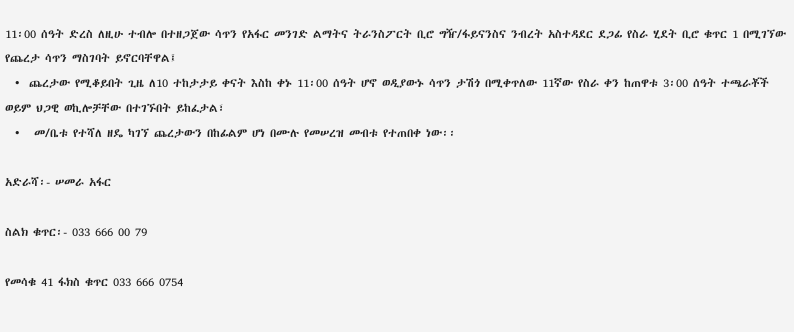11፡00 ሰዓት ድረስ ለዚሁ ተብሎ በተዘጋጀው ሳጥን የአፋር መንገድ ልማትና ትራንስፖርት ቢሮ ግዥ/ፋይናንስና ንብረት አስተዳደር ደጋፊ የስራ ሂደት ቢሮ ቁጥር 1 በሚገኘው የጨረታ ሳጥን ማስገባት ይኖርባቸዋል፤
  •  ጨረታው የሚቆይበት ጊዜ ለ10 ተከታታይ ቀናት እስከ ቀኑ 11፡00 ሰዓት ሆኖ ወዲያውኑ ሳጥን ታሽጎ በሚቀጥለው 11ኛው የስራ ቀን ከጠዋቱ 3፡00 ሰዓት ተጫራቾች ወይም ህጋዊ ወኪሎቻቸው በተገኙበት ይከፈታል፣
  •   መ/ቤቱ የተሻለ ዘዴ ካገኘ ጨረታውን በከፊልም ሆነ በሙሉ የመሠረዝ መብቱ የተጠበቀ ነው፡፡

አድራሻ፡- ሠመራ አፋር

ስልክ ቁጥር፡- 033 666 00 79

የመሳቁ 41 ፋክስ ቁጥር 033 666 0754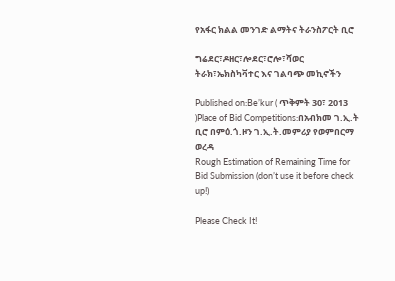የአፋር ክልል መንገድ ልማትና ትራንስፖርት ቢሮ

ግሬደር፣ዶዘር፣ሎደር፣ሮሎ፣ሻወር ትራክ፣ኤክስካቫተር እና ገልባጭ መኪኖችን

Published on:Be’kur ( ጥቅምት 30፣ 2013 )Place of Bid Competitions:በአብክመ ገ.ኢ.ት ቢሮ በምዕ.ጎ.ዞን ገ.ኢ.ት.መምሪያ የወምበርማ ወረዳ
Rough Estimation of Remaining Time for Bid Submission (don’t use it before check up!)

Please Check It!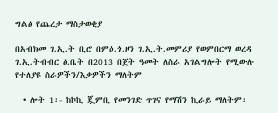ግልፅ የጨረታ ማስታወቂያ

በአብክመ ገ.ኢ.ት ቢሮ በምዕ.ጎ.ዞን ገ.ኢ.ት.መምሪያ የወምበርማ ወረዳ ገ.ኢ.ትብብር ፅ.ቤት በ2013 በጀት ዓመት ለስራ አገልግሎት የሚውሉ የተለያዩ ስራዎችን/እቃዎችን ማለትም

  • ሎት 1፡- ከኮኪ ጇምቢ የመንገድ ጥገና የማሽን ኪራይ ማለትም፡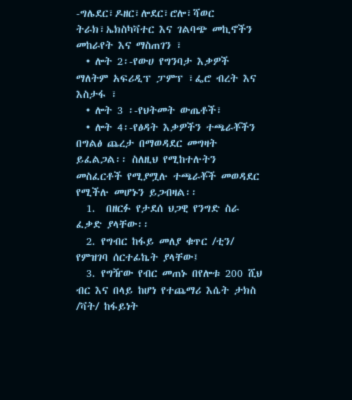-ግሌደር፣ዶዘር፣ሎደር፣ሮሎ፣ሻወር ትራክ፣ኤክስካቫተር እና ገልባጭ መኪኖችን መከራየት እና ማስጠገን ፣
  • ሎት 2፡-የውሀ የግንባታ እቃዎች ማለትም አፍሪዲፕ ፓምፕ ፣ፌሮ ብረት እና እስታፋ ፣
  • ሎት 3 ፡-የህትመት ውጤቶች፣
  • ሎት 4፡-የፅዳት እቃዎችን ተጫራቾችን በግልፅ ጨረታ በማወዳደር መግዛት ይፈልጋል፡፡ ስለዚህ የሚከተሉትን መስፈርቶች የሚያሟሉ ተጫራቾች መወዳደር የሚችሉ መሆኑን ይጋብዛል፡፡
  1.  በዘርፉ የታደሰ ህጋዊ የንግድ ስራ ፈቃድ ያላቸው፡፡
  2. የግብር ከፋይ መለያ ቁጥር /ቲን/ የምዝገባ ሰርተፊኬት ያላቸው፤
  3. የግዥው የብር መጠኑ በየሎቱ 200 ሺህ ብር እና በላይ ከሆነ የተጨማሪ እሴት ታክስ /ቫት/ ከፋይነት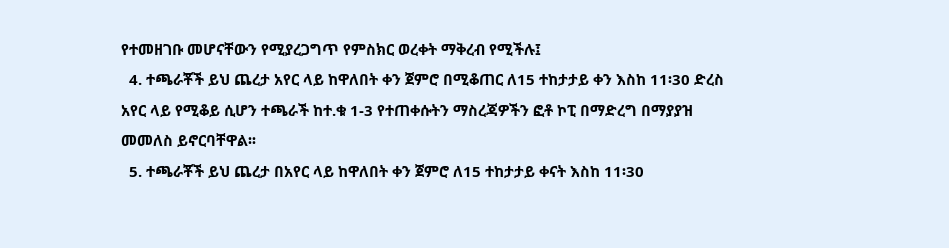የተመዘገቡ መሆናቸውን የሚያረጋግጥ የምስክር ወረቀት ማቅረብ የሚችሉ፤
  4. ተጫራቾች ይህ ጨረታ አየር ላይ ከዋለበት ቀን ጀምሮ በሚቆጠር ለ15 ተከታታይ ቀን እስከ 11፡30 ድረስ አየር ላይ የሚቆይ ሲሆን ተጫራች ከተ.ቁ 1-3 የተጠቀሱትን ማስረጃዎችን ፎቶ ኮፒ በማድረግ በማያያዝ መመለስ ይኖርባቸዋል፡፡
  5. ተጫራቾች ይህ ጨረታ በአየር ላይ ከዋለበት ቀን ጀምሮ ለ15 ተከታታይ ቀናት እስከ 11፡30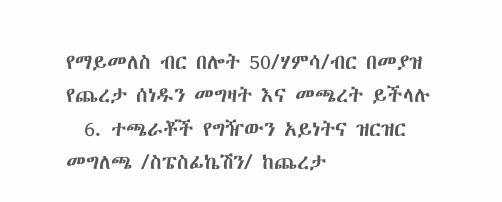የማይመለስ ብር በሎት 50/ሃምሳ/ብር በመያዝ የጨረታ ሰነዱን መግዛት እና መጫረት ይችላሉ
  6. ተጫራቾች የግዥውን አይነትና ዝርዝር መግለጫ /ስፔስፊኬሽን/ ከጨረታ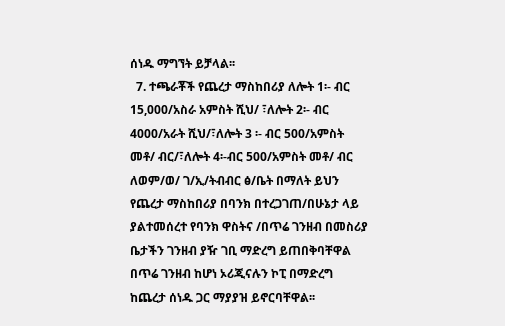ሰነዱ ማግኘት ይቻላል፡፡
  7. ተጫራቾች የጨረታ ማስከበሪያ ለሎት 1፡- ብር 15,000/አስራ አምስት ሺህ/ ፣ለሎት 2፡- ብር 4000/አራት ሺህ/፣ለሎት 3 ፡- ብር 500/አምስት መቶ/ ብር/፣ለሎት 4፡-ብር 500/አምስት መቶ/ ብር ለወም/ወ/ ገ/ኢ/ትብብር ፅ/ቤት በማለት ይህን የጨረታ ማስከበሪያ በባንክ በተረጋገጠ/በሁኔታ ላይ ያልተመሰረተ የባንክ ዋስትና /በጥሬ ገንዘብ በመስሪያ ቤታችን ገንዘብ ያዥ ገቢ ማድረግ ይጠበቅባቸዋል በጥሬ ገንዘብ ከሆነ ኦሪጂናሉን ኮፒ በማድረግ ከጨረታ ሰነዱ ጋር ማያያዝ ይኖርባቸዋል፡፡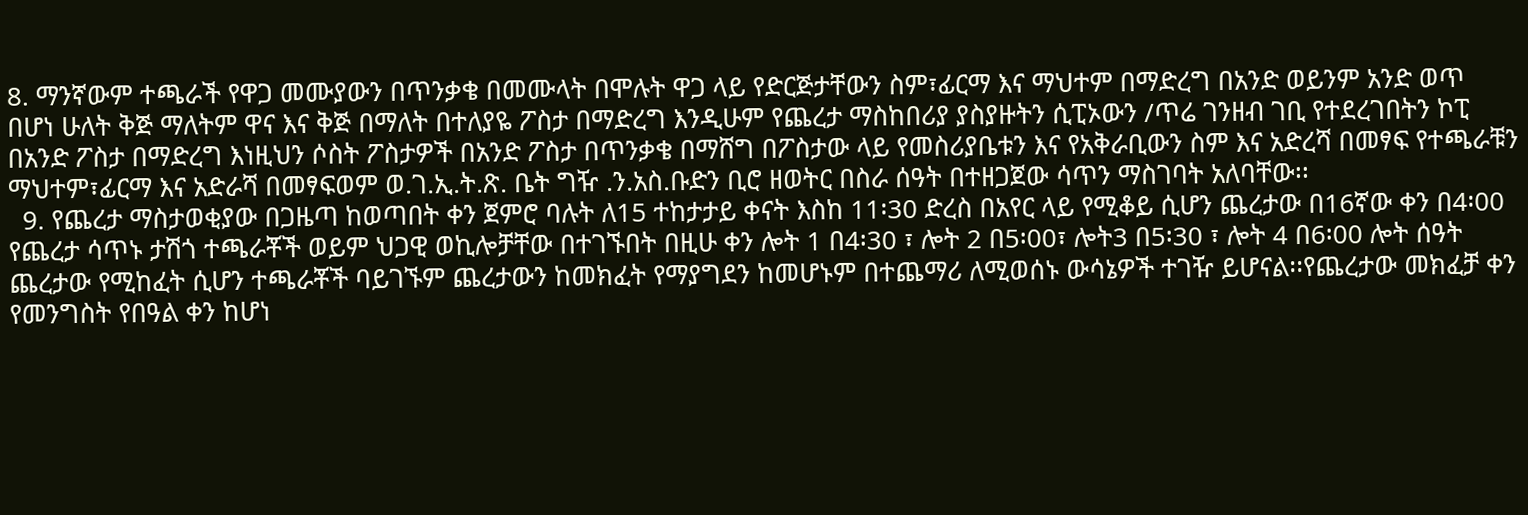8. ማንኛውም ተጫራች የዋጋ መሙያውን በጥንቃቄ በመሙላት በሞሉት ዋጋ ላይ የድርጅታቸውን ስም፣ፊርማ እና ማህተም በማድረግ በአንድ ወይንም አንድ ወጥ በሆነ ሁለት ቅጅ ማለትም ዋና እና ቅጅ በማለት በተለያዬ ፖስታ በማድረግ እንዲሁም የጨረታ ማስከበሪያ ያስያዙትን ሲፒኦውን /ጥሬ ገንዘብ ገቢ የተደረገበትን ኮፒ በአንድ ፖስታ በማድረግ እነዚህን ሶስት ፖስታዎች በአንድ ፖስታ በጥንቃቄ በማሸግ በፖስታው ላይ የመስሪያቤቱን እና የአቅራቢውን ስም እና አድረሻ በመፃፍ የተጫራቹን ማህተም፣ፊርማ እና አድራሻ በመፃፍወም ወ.ገ.ኢ.ት.ጽ. ቤት ግዥ .ን.አስ.ቡድን ቢሮ ዘወትር በስራ ሰዓት በተዘጋጀው ሳጥን ማስገባት አለባቸው፡፡
  9. የጨረታ ማስታወቂያው በጋዜጣ ከወጣበት ቀን ጀምሮ ባሉት ለ15 ተከታታይ ቀናት እስከ 11፡30 ድረስ በአየር ላይ የሚቆይ ሲሆን ጨረታው በ16ኛው ቀን በ4፡00 የጨረታ ሳጥኑ ታሽጎ ተጫራቾች ወይም ህጋዊ ወኪሎቻቸው በተገኙበት በዚሁ ቀን ሎት 1 በ4፡30 ፣ ሎት 2 በ5፡00፣ ሎት3 በ5፡30 ፣ ሎት 4 በ6፡00 ሎት ሰዓት ጨረታው የሚከፈት ሲሆን ተጫራቾች ባይገኙም ጨረታውን ከመክፈት የማያግደን ከመሆኑም በተጨማሪ ለሚወሰኑ ውሳኔዎች ተገዥ ይሆናል፡፡የጨረታው መክፈቻ ቀን የመንግስት የበዓል ቀን ከሆነ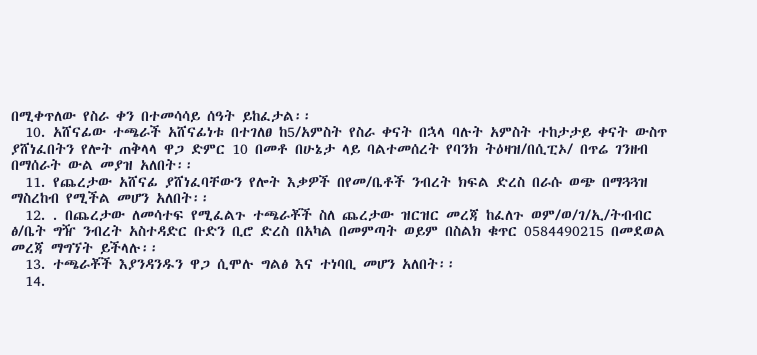በሚቀጥለው የስራ ቀን በተመሳሳይ ሰዓት ይከፈታል፡፡
  10. አሸናፊው ተጫራች አሸናፊነቱ በተገለፀ ከ5/አምስት የስራ ቀናት በኋላ ባሉት አምስት ተከታታይ ቀናት ውስጥ ያሸነፈበትን የሎት ጠቅላላ ዋጋ ድምር 10 በመቶ በሁኔታ ላይ ባልተመሰረት የባንክ ትዕዛዝ/በሲፒኦ/ በጥሬ ገንዘብ በማሰራት ውል መያዝ አለበት፡፡
  11. የጨረታው አሸናፊ ያሸነፈባቸውን የሎት እቃዎች በየመ/ቤቶች ንብረት ክፍል ድረስ በራሱ ወጭ በማጓጓዝ ማስረከብ የሚችል መሆን አለበት፡፡
  12. . በጨረታው ለመሳተፍ የሚፈልጉ ተጫራቾች ስለ ጨረታው ዝርዝር መረጃ ከፈለጉ ወም/ወ/ገ/ኢ/ትብብር ፅ/ቤት ግዥ ንብረት አስተዳድር ቡድን ቢሮ ድረስ በአካል በመምጣት ወይም በስልክ ቁጥር 0584490215 በመደወል መረጃ ማግኘት ይችላሉ፡፡
  13. ተጫራቾች እያንዳንዱን ዋጋ ሲሞሉ ግልፅ እና ተነባቢ መሆን አለበት፡፡
  14.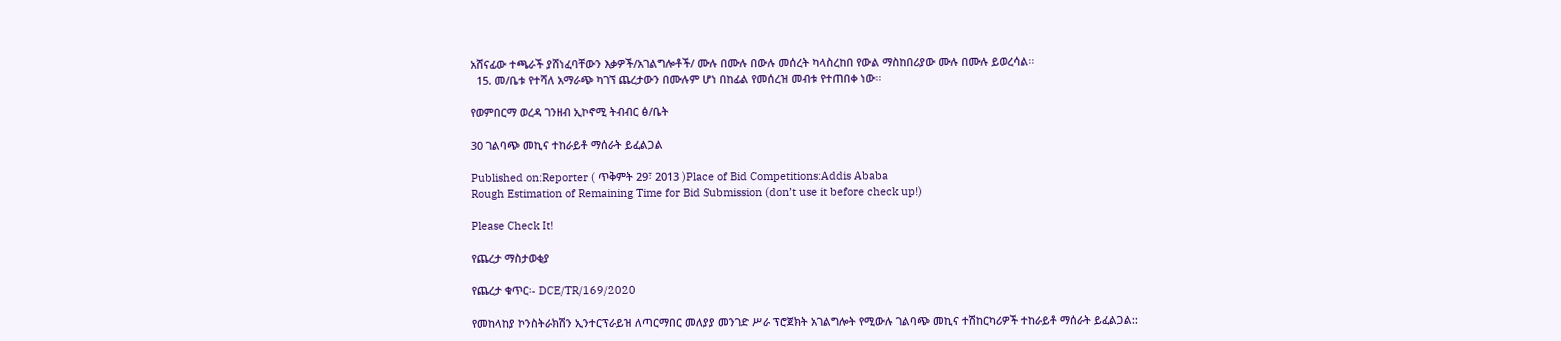አሸናፊው ተጫራች ያሸነፈባቸውን እቃዎች/አገልግሎቶች/ ሙሉ በሙሉ በውሉ መሰረት ካላስረከበ የውል ማስከበሪያው ሙሉ በሙሉ ይወረሳል፡፡
  15. መ/ቤቱ የተሻለ አማራጭ ካገኘ ጨረታውን በሙሉም ሆነ በከፊል የመሰረዝ መብቱ የተጠበቀ ነው፡፡

የወምበርማ ወረዳ ገንዘብ ኢኮኖሚ ትብብር ፅ/ቤት

30 ገልባጭ መኪና ተከራይቶ ማሰራት ይፈልጋል

Published on:Reporter ( ጥቅምት 29፣ 2013 )Place of Bid Competitions:Addis Ababa
Rough Estimation of Remaining Time for Bid Submission (don’t use it before check up!)

Please Check It!

የጨረታ ማስታወቂያ

የጨረታ ቁጥር፡- DCE/TR/169/2020

የመከላከያ ኮንስትራክሽን ኢንተርፕራይዝ ለጣርማበር መለያያ መንገድ ሥራ ፕሮጀክት አገልግሎት የሚውሉ ገልባጭ መኪና ተሽከርካሪዎች ተከራይቶ ማሰራት ይፈልጋል::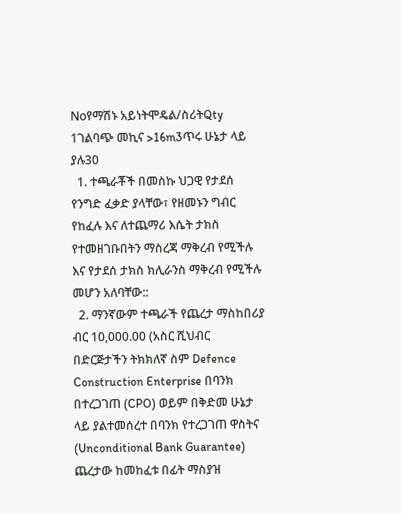Noየማሽኑ አይነትሞዴል/ስሪትQty
1ገልባጭ መኪና >16m3ጥሩ ሁኔታ ላይ ያሉ30
  1. ተጫራቾች በመስኩ ህጋዊ የታደሰ የንግድ ፈቃድ ያላቸው፣ የዘመኑን ግብር የከፈሉ እና ለተጨማሪ እሴት ታክስ የተመዘገቡበትን ማስረጃ ማቅረብ የሚችሉ እና የታደሰ ታክስ ክሊራንስ ማቅረብ የሚችሉ መሆን አለባቸው::
  2. ማንኛውም ተጫራች የጨረታ ማስከበሪያ ብር 10,000.00 (አስር ሺህብር በድርጅታችን ትክክለኛ ስም Defence Construction Enterprise በባንክ በተረጋገጠ (CPO) ወይም በቅድመ ሁኔታ ላይ ያልተመሰረተ በባንክ የተረጋገጠ ዋስትና (Unconditional Bank Guarantee) ጨረታው ከመከፈቱ በፊት ማስያዝ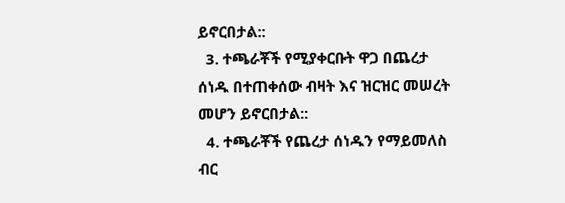ይኖርበታል::
  3. ተጫራቾች የሚያቀርቡት ዋጋ በጨረታ ሰነዱ በተጠቀሰው ብዛት እና ዝርዝር መሠረት መሆን ይኖርበታል::
  4. ተጫራቾች የጨረታ ሰነዱን የማይመለስ ብር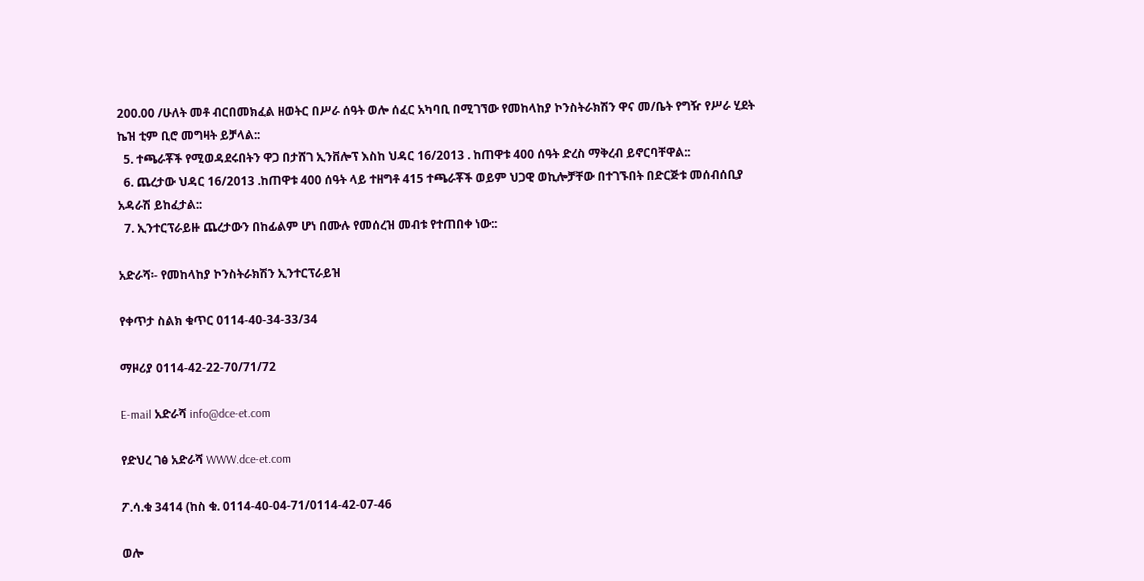200.00 /ሁለት መቶ ብርበመክፈል ዘወትር በሥራ ሰዓት ወሎ ሰፈር አካባቢ በሚገኘው የመከላከያ ኮንስትራክሽን ዋና መ/ቤት የግዥ የሥራ ሂደት ኬዝ ቲም ቢሮ መግዛት ይቻላል::
  5. ተጫራቾች የሚወዳደሩበትን ዋጋ በታሸገ ኢንቨሎፕ እስከ ህዳር 16/2013 . ከጠዋቱ 400 ሰዓት ድረስ ማቅረብ ይኖርባቸዋል::
  6. ጨረታው ህዳር 16/2013 .ከጠዋቱ 400 ሰዓት ላይ ተዘግቶ 415 ተጫራቾች ወይም ህጋዊ ወኪሎቻቸው በተገኙበት በድርጅቱ መሰብሰቢያ አዳራሽ ይከፈታል::
  7. ኢንተርፕራይዙ ጨረታውን በከፊልም ሆነ በሙሉ የመሰረዝ መብቱ የተጠበቀ ነው::

አድራሻ፡- የመከላከያ ኮንስትራክሽን ኢንተርፕራይዝ

የቀጥታ ስልክ ቁጥር 0114-40-34-33/34

ማዞሪያ 0114-42-22-70/71/72

E-mail አድራሻ info@dce-et.com

የድህረ ገፅ አድራሻ WWW.dce-et.com

ፖ.ሳ.ቁ 3414 (ከስ ቁ. 0114-40-04-71/0114-42-07-46

ወሎ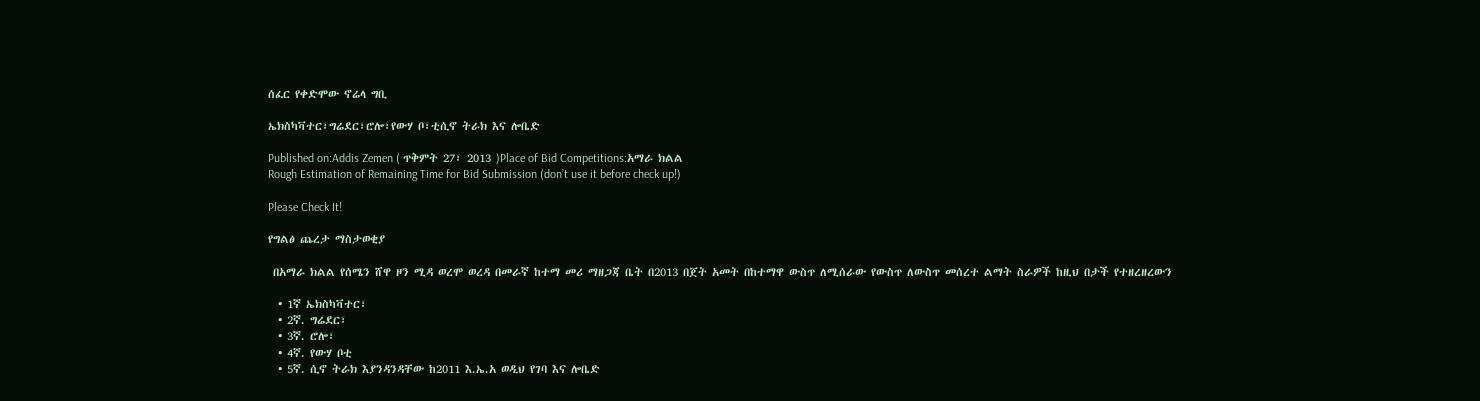ሰፈር የቀድሞው ኖሬላ ግቢ

ኤክስካቫተር፣ግሬደር፣ሮሎ፣የውሃ ቦ፣ቲሲኖ ትራክ እና ሎቤድ

Published on:Addis Zemen ( ጥቅምት 27፣ 2013 )Place of Bid Competitions:አማራ ክልል
Rough Estimation of Remaining Time for Bid Submission (don’t use it before check up!)

Please Check It!

የግልፅ ጨረታ ማስታወቂያ

 በአማራ ክልል የሰሜን ሸዋ ዞን ሚዳ ወረሞ ወረዳ በመራኛ ከተማ መሪ ማዘጋጃ ቤት በ2013 በጀት አመት በከተማዋ ውስጥ ለሚሰራው የውስጥ ለውስጥ መሰረተ ልማት ስራዎች ከዚህ በታች የተዘረዘረውን

  • 1ኛ ኤክስካቫተር፣
  • 2ኛ. ግሬደር፣
  • 3ኛ. ሮሎ፣
  • 4ኛ. የውሃ ቦቲ
  • 5ኛ. ሲኖ ትራክ እያንዳንዳቸው ከ2011 እ.ኤ.አ ወዲህ የገባ እና ሎቤድ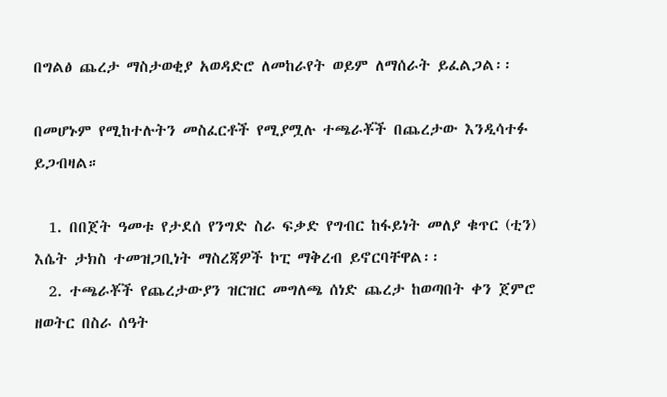በግልፅ ጨረታ ማስታወቂያ አወዳድሮ ለመከራየት ወይም ለማሰራት ይፈልጋል፡፡

በመሆኑም የሚከተሉትን መስፈርቶች የሚያሟሉ ተጫራቾች በጨረታው እንዲሳተፉ ይጋብዛል።

  1. በበጀት ዓመቱ የታደሰ የንግድ ስራ ፍቃድ የግብር ከፋይነት መለያ ቁጥር (ቲን) እሴት ታክስ ተመዝጋቢነት ማስረጃዎች ኮፒ ማቅረብ ይኖርባቸዋል፡፡
  2. ተጫራቾች የጨረታውያን ዝርዝር መግለጫ ሰነድ ጨረታ ከወጣበት ቀን ጀምሮ  ዘወትር በስራ ሰዓት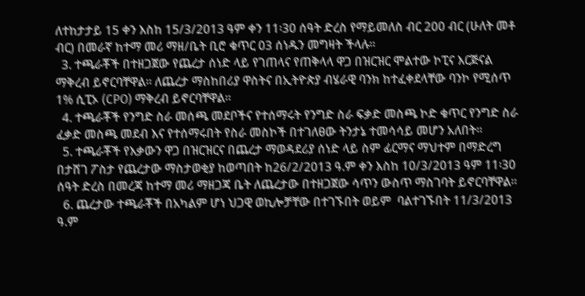ለተከታታይ 15 ቀን እስከ 15/3/2013 ዓም ቀን 11፡30 ሰዓት ድረስ የማይመለስ ብር 200 ብር (ሁለት መቶ ብር) በመራኛ ከተማ መሪ ማዘ/ቤት ቢሮ ቁጥር 03 ሰነዱን መግዛት ችላሉ።
  3. ተጫራቾች በተዘጋጀው የጨረታ ሰነድ ላይ የገጠላና የጠቅላላ ዋጋ በዝርዝር ሞልተው ኮፒና እርጅናል ማቅረብ ይኖርባቸዋል፡፡ ለጨረታ ማስከበሪያ ዋስትና በኢትዮጵያ ብሄራዊ ባንክ ከተፈቀደላቸው ባንኮ የሚሰጥ 1% ሲፒኦ (CPO) ማቅረብ ይኖርባቸዋል፡፡
  4. ተጫራቾች የንግድ ስራ መሰጫ መደቦችና የተሰማሩት የንግድ ስራ ፍቃድ መስጫ ኮድ ቁጥር የንግድ ስራ ፈቃድ መስጫ መደብ እና የተሰማሩበት የስራ መስኮች በተገለፀው ትንታኔ ተመሳሳይ መሆን አለበት፡፡
  5. ተጫራቾች የእቃውን ዋጋ በዝርዝርና በጨረታ ማወዳደሪያ ሰነድ ላይ ስም ፊርማና ማህተም በማድረግ በታሸገ ፖስታ የጨረታው ማስታወቂያ ከወጣበት ከ26/2/2013 ዓ.ም ቀን እስከ 10/3/2013 ዓም 11፡30 ሰዓት ድረስ በመረጃ ከተማ መሪ ማዘጋጃ ቤት ለጨረታው በተዘጋጀው ሳጥን ውስጥ ማስገባት ይኖርባቸዋል፡፡
  6. ጨረታው ተጫራቾች በአካልም ሆነ ህጋዊ ወኪሎቻቸው በተገኙበት ወይም  ባልተገኙበት 11/3/2013 ዓ.ም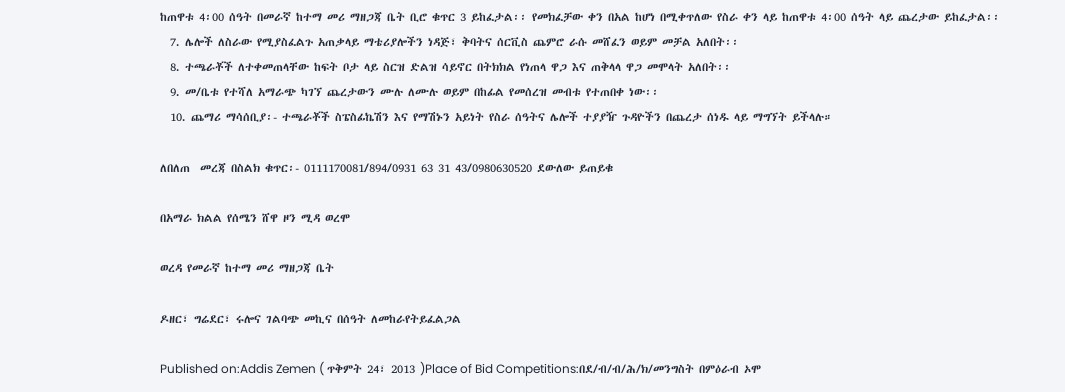ከጠዋቱ 4፡00 ሰዓት በመራኛ ከተማ መሪ ማዘጋጃ ቤት ቢሮ ቁጥር 3 ይከፈታል፡፡ የመክፈቻው ቀን በአል ከሆነ በሚቀጥለው የስራ ቀን ላይ ከጠዋቱ 4፡00 ሰዓት ላይ ጨረታው ይከፈታል፡፡
  7. ሌሎች ለስራው የሚያስፈልጉ አጠቃላይ ማቴሪያሎችን ነዳጅ፣ ቅባትና ሰርቪስ ጨምሮ ራሱ መሸፈን ወይም መቻል አለበት፡፡
  8. ተጫራቾች ለተቀመጠላቸው ከፍት ቦታ ላይ ስርዝ ድልዝ ሳይኖር በትክክል የነጠላ ዋጋ እና ጠቅላላ ዋጋ መሞላት አለበት፡፡
  9. መ/ቤቱ የተሻለ አማራጭ ካገኘ ጨረታውን ሙሉ ለሙሉ ወይም በከፊል የመሰረዝ መብቱ የተጠበቀ ነው፡፡
  10. ጨማሪ ማሳሰቢያ፡- ተጫራቾች ስፔስፊኬሽን እና የማሽኑን አይነት የስራ ሰዓትና ሌሎች ተያያዥ ጉዳዮችን በጨረታ ሰነዱ ላይ ማግኘት ይችላሉ።

ለበለጠ  መረጃ በስልክ ቁጥር፡- 0111170081/894/0931 63 31 43/0980630520 ደውለው ይጠይቁ

በአማራ ክልል የሰሜን ሸዋ ዞን ሚዳ ወረሞ

ወረዳ የመራኛ ከተማ መሪ ማዘጋጃ ቤት

ዶዘር፣ ግሬደር፣ ሩሎና ገልባጭ መኪና በሰዓት ለመከራየትይፈልጋል

Published on:Addis Zemen ( ጥቅምት 24፣ 2013 )Place of Bid Competitions:በደ/ብ/ብ/ሕ/ክ/መንግስት በምዕራብ ኦሞ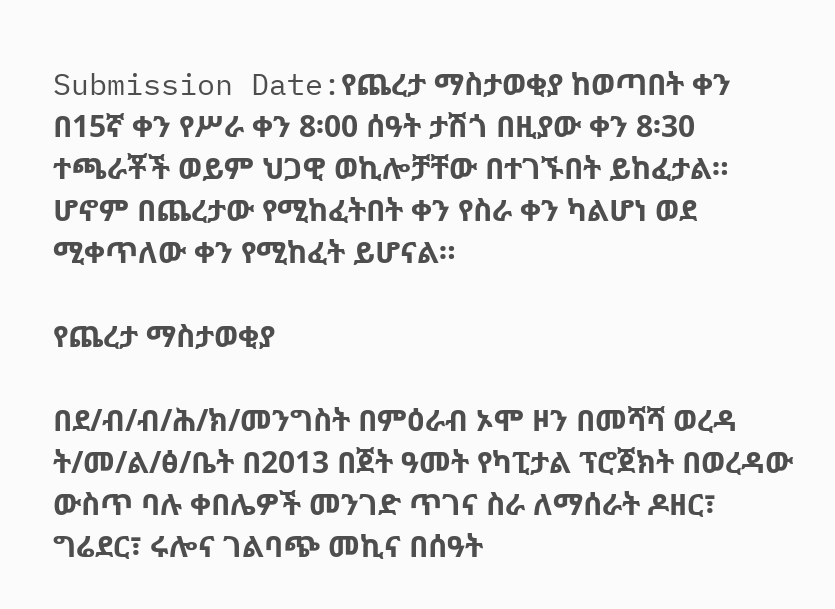Submission Date:የጨረታ ማስታወቂያ ከወጣበት ቀን በ15ኛ ቀን የሥራ ቀን 8፡00 ሰዓት ታሽጎ በዚያው ቀን 8፡30 ተጫራቾች ወይም ህጋዊ ወኪሎቻቸው በተገኙበት ይከፈታል። ሆኖም በጨረታው የሚከፈትበት ቀን የስራ ቀን ካልሆነ ወደ ሚቀጥለው ቀን የሚከፈት ይሆናል።

የጨረታ ማስታወቂያ

በደ/ብ/ብ/ሕ/ክ/መንግስት በምዕራብ ኦሞ ዞን በመሻሻ ወረዳ ት/መ/ል/ፅ/ቤት በ2013 በጀት ዓመት የካፒታል ፕሮጀክት በወረዳው ውስጥ ባሉ ቀበሌዎች መንገድ ጥገና ስራ ለማሰራት ዶዘር፣ ግሬደር፣ ሩሎና ገልባጭ መኪና በሰዓት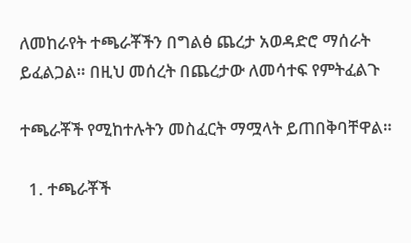ለመከራየት ተጫራቾችን በግልፅ ጨረታ አወዳድሮ ማሰራት ይፈልጋል። በዚህ መሰረት በጨረታው ለመሳተፍ የምትፈልጉ

ተጫራቾች የሚከተሉትን መስፈርት ማሟላት ይጠበቅባቸዋል።

  1. ተጫራቾች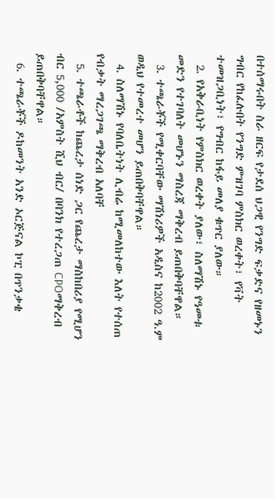በተሰማሩበት ስራ ዘርፍ የታደሰ ህጋዊ የንግድ ፍቃድና የዘመኑን ግብር የከፈሉበት የንግድ ምዝገባ ምስክር ወረቀት፣ የቫት ተመዝጋቢነት፣ የግብር ከፋይ መለያ ቁጥር ያለው።
  2. የአቅራቢነት የምስክር ወረቀት ያለው፣ ስለማሽኑ የዓመቱ መድን የተገባለት መሆኑን ማስረጃ ማቅረብ ይጠበቅባቸዋል።
  3. ተጫራቾች የሚቀርባቸው ማሽነሪዎች አዲስና ከ2002 ዓ.ም ወዲህ የተመረተ መሆን ይጠበቅባቸዋል።
  4. ስለማሽኑ የባለቤትነት ሊብሬ ከሚመለከተው እለት የተሰጠ የብቃት ማረጋገጫ ማቅረብ አለባቸ
  5. ተጫራቶች ከጨረታ ሰነድ ጋር የጨረታ ማስከበሪያ የሚሆን ብር 5,000 /አምስት ሺህ ብር/ በባንክ የተረጋጠ CPOማቅረብ ይጠበቅባቸዋል።
  6. ተጫራቾች ዶከመንት አንድ ኦርጅናል ኮፒ በጥንቃቄ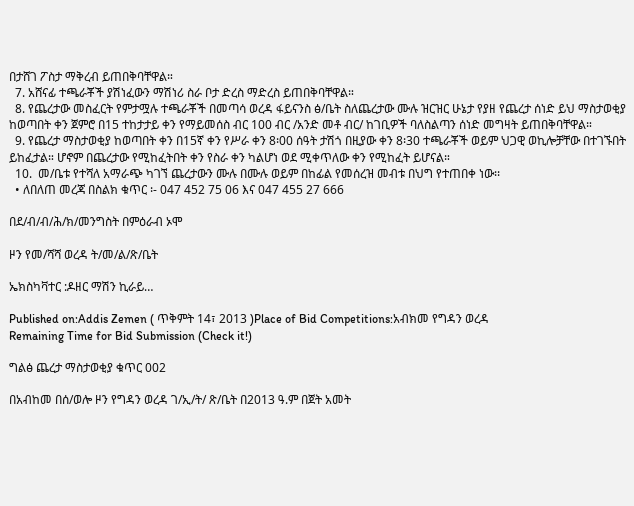በታሸገ ፖስታ ማቅረብ ይጠበቅባቸዋል።
  7. አሸናፊ ተጫራቾች ያሽነፈውን ማሽነሪ ስራ ቦታ ድረስ ማድረስ ይጠበቅባቸዋል።
  8. የጨረታው መስፈርት የምታሟሉ ተጫራቾች በመጣሳ ወረዳ ፋይናንስ ፅ/ቤት ስለጨረታው ሙሉ ዝርዝር ሁኔታ የያዘ የጨረታ ሰነድ ይህ ማስታወቂያ ከወጣበት ቀን ጀምሮ በ15 ተከታታይ ቀን የማይመሰስ ብር 100 ብር /አንድ መቶ ብር/ ከገቢዎች ባለስልጣን ሰነድ መግዛት ይጠበቅባቸዋል።
  9. የጨረታ ማስታወቂያ ከወጣበት ቀን በ15ኛ ቀን የሥራ ቀን 8፡00 ሰዓት ታሽጎ በዚያው ቀን 8፡30 ተጫራቾች ወይም ህጋዊ ወኪሎቻቸው በተገኙበት ይከፈታል። ሆኖም በጨረታው የሚከፈትበት ቀን የስራ ቀን ካልሆነ ወደ ሚቀጥለው ቀን የሚከፈት ይሆናል።
  10.  መ/ቤቱ የተሻለ አማራጭ ካገኘ ጨረታውን ሙሉ በሙሉ ወይም በከፊል የመሰረዝ መብቱ በህግ የተጠበቀ ነው፡፡
  • ለበለጠ መረጃ በስልክ ቁጥር ፡- 047 452 75 06 እና 047 455 27 666

በደ/ብ/ብ/ሕ/ክ/መንግስት በምዕራብ ኦሞ

ዞን የመ/ሻሻ ወረዳ ት/መ/ል/ጽ/ቤት

ኤክስካቫተር :ዶዘር ማሽን ኪራይ…

Published on:Addis Zemen ( ጥቅምት 14፣ 2013 )Place of Bid Competitions:አብክመ የግዳን ወረዳ
Remaining Time for Bid Submission (Check it!)

ግልፅ ጨረታ ማስታወቂያ ቁጥር 002

በአብከመ በሰ/ወሎ ዞን የግዳን ወረዳ ገ/ኢ/ት/ ጽ/ቤት በ2013 ዓ.ም በጀት አመት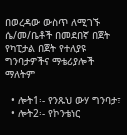በወረዳው ውስጥ ለሚገኙ ሴ/መ/ቤቶች በመደበኛ በጀት የካፒታል በጀት የተለያዩ ግንባታዎችና ማቴሪያሎች ማለትም

  • ሎት1፡- የንጹህ ውሃ ግንባታ፣
  • ሎት2፡- የኮንቴነር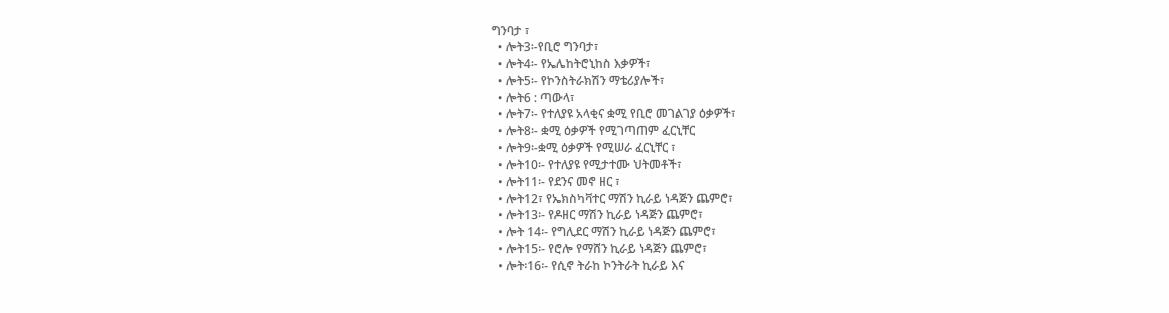ግንባታ ፣
  • ሎት3፡-የቢሮ ግንባታ፣
  • ሎት4፡- የኤሌከትሮኒከስ እቃዎች፣
  • ሎት5፡- የኮንስትራክሽን ማቴሪያሎች፣
  • ሎት6 : ጣውላ፣
  • ሎት7፡- የተለያዩ አላቂና ቋሚ የቢሮ መገልገያ ዕቃዎች፣
  • ሎት8፡- ቋሚ ዕቃዎች የሚገጣጠም ፈርኒቸር
  • ሎት9፡-ቋሚ ዕቃዎች የሚሠራ ፈርኒቸር ፣
  • ሎት10፡- የተለያዩ የሚታተሙ ህትመቶች፣
  • ሎት11፡- የደንና መኖ ዘር ፣
  • ሎት12፣ የኤክስካቫተር ማሽን ኪራይ ነዳጅን ጨምሮ፣
  • ሎት13፡- የዶዘር ማሽን ኪራይ ነዳጅን ጨምሮ፣
  • ሎት 14፡- የግሊደር ማሽን ኪራይ ነዳጅን ጨምሮ፣
  • ሎት15፡- የሮሎ የማሸን ኪራይ ነዳጅን ጨምሮ፣
  • ሎት፡16፡- የሲኖ ትራከ ኮንትራት ኪራይ እና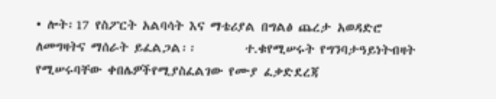• ሎት፡17 የስፖርት አልባሳት እና ማቴሪያል በግልፅ ጨረታ አወዳድሮ ለመግዛትና ማሰራት ይፈልጋል፡፡        ተ.ቁየሚሠሩት የግንባታዓይነትብዛት የሚሠሩባቸው ቀበሌዎችየሚያስፈልገው የሙያ ፈቃድደረጃ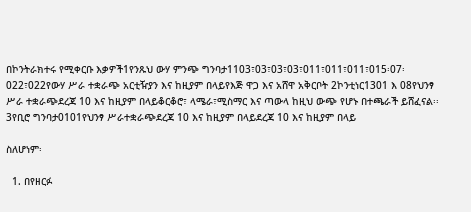በኮንትራክተሩ የሚቀርቡ እቃዎች1የንጹህ ውሃ ምንጭ ግንባታ1103፣03፣03፣03፣011፣011፣011፣015፡07፡022፣022የውሃ ሥራ ተቋራጭ አርቲዥያን እና ከዚያም በላይየእጅ ዋጋ እና አሸዋ አቅርቦት 2ኮንቲነር1301 እ 08የህንፃ ሥራ ተቋራጭደረጃ 10 እና ከዚያም በላይቆርቆሮ፣ ላሜራ፣ሚስማር እና ጣውላ ከዚህ ውጭ የሆኑ በተጫራች ይሸፈናል፡፡3የቢሮ ግንባታ0101የህንፃ ሥራተቋራጭደረጃ 10 እና ከዚያም በላይደረጃ 10 እና ከዚያም በላይ

ስለሆነም፡

  1. በየዘርፉ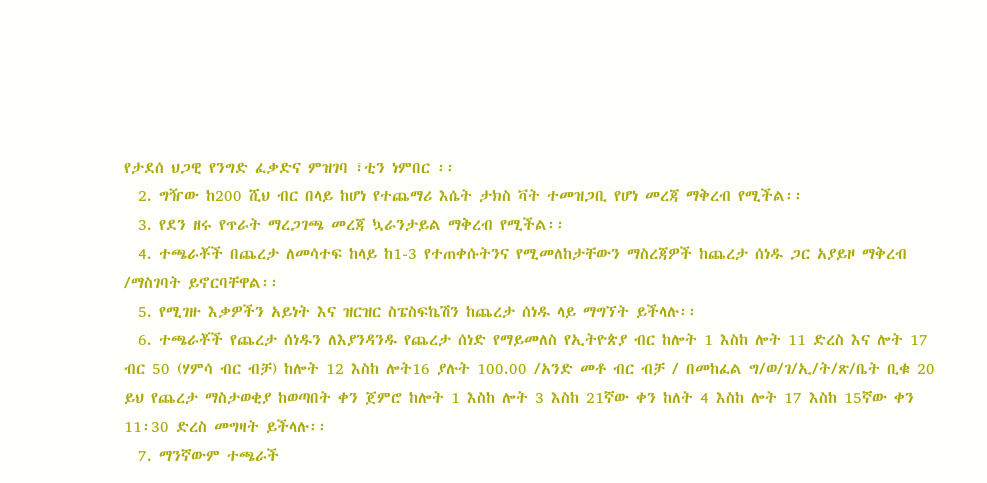የታደሰ ህጋዊ የንግድ ፈቃድና ምዝገባ ፣ቲን ነምበር ፡፡
  2. ግዥው ከ200 ሺህ ብር በላይ ከሆነ የተጨማሪ እሴት ታክስ ቫት ተመዝጋቢ የሆነ መረጃ ማቅረብ የሚችል፡፡
  3. የደን ዘሩ የጥራት ማረጋገጫ መረጃ ኳራንታይል ማቅረብ የሚችል፡፡
  4. ተጫራቾች በጨረታ ለመሳተፍ ከላይ ከ1-3 የተጠቀሱትንና የሚመለከታቸውን ማስረጃዎች ከጨረታ ሰነዱ ጋር አያይዞ ማቅረብ /ማስገባት ይኖርባቸዋል፡፡
  5. የሚገዙ እቃዎችን አይነት እና ዝርዝር ስፔስፍኬሽን ከጨረታ ሰነዱ ላይ ማግኘት ይችላሉ፡፡
  6. ተጫራቾች የጨረታ ሰነዱን ለእያንዳንዱ የጨረታ ሰነድ የማይመለስ የኢትዮጵያ ብር ከሎት 1 እስከ ሎት 11 ድረስ እና ሎት 17 ብር 50 (ሃምሳ ብር ብቻ) ከሎት 12 እስከ ሎት16 ያሉት 100.00 /አንድ መቶ ብር ብቻ / በመከፈል ግ/ወ/ገ/ኢ/ት/ጽ/ቤት ቢቁ 20 ይህ የጨረታ ማስታወቂያ ከወጣበት ቀን ጀምሮ ከሎት 1 እስከ ሎት 3 እስከ 21ኛው ቀን ከለት 4 እስከ ሎት 17 እስከ 15ኛው ቀን 11፡30 ድረስ መግዛት ይችላሉ፡፡
  7. ማንኛውም ተጫራች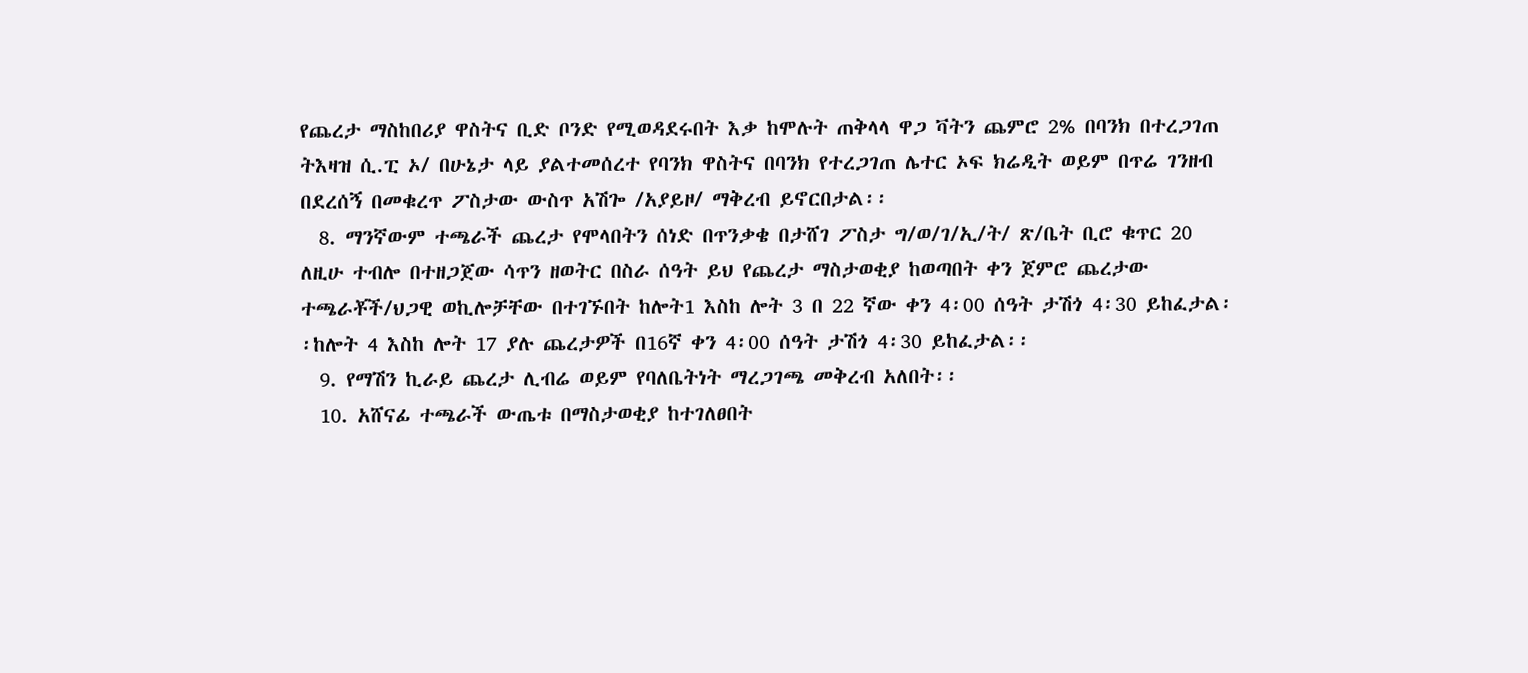የጨረታ ማስከበሪያ ዋስትና ቢድ ቦንድ የሚወዳደሩበት እቃ ከሞሉት ጠቅላላ ዋጋ ቫትን ጨምሮ 2% በባንክ በተረጋገጠ ትእዛዝ ሲ.ፒ ኦ/ በሁኔታ ላይ ያልተመሰረተ የባንክ ዋስትና በባንክ የተረጋገጠ ሌተር ኦፍ ክሬዲት ወይም በጥሬ ገንዘብ በደረሰኝ በመቁረጥ ፖስታው ውስጥ አሽጐ /አያይዞ/ ማቅረብ ይኖርበታል፡፡
  8. ማንኛውም ተጫራች ጨረታ የሞላበትን ሰነድ በጥንቃቄ በታሸገ ፖስታ ግ/ወ/ገ/ኢ/ት/ ጽ/ቤት ቢሮ ቁጥር 20 ለዚሁ ተብሎ በተዘጋጀው ሳጥን ዘወትር በስራ ሰዓት ይህ የጨረታ ማስታወቂያ ከወጣበት ቀን ጀምሮ ጨረታው ተጫራቾች/ህጋዊ ወኪሎቻቸው በተገኙበት ከሎት1 እስከ ሎት 3 በ 22 ኛው ቀን 4፡00 ሰዓት ታሽጎ 4፡30 ይከፈታል፡፡ከሎት 4 እስከ ሎት 17 ያሉ ጨረታዎች በ16ኛ ቀን 4፡00 ሰዓት ታሽጎ 4፡30 ይከፈታል፡፡
  9. የማሽን ኪራይ ጨረታ ሊብሬ ወይም የባለቤትነት ማረጋገጫ መቅረብ አለበት፡፡
  10. አሸናፊ ተጫራች ውጤቱ በማስታወቂያ ከተገለፀበት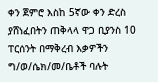ቀን ጀምሮ እስከ 5ኛው ቀን ድረስ ያሸነፈበትን ጠቅላላ ዋጋ ቢያንስ 10 ፐርሰንት በማቅረብ እቃዎችን ግ/ወ/ሴክ/መ/ቤቶች ባሉት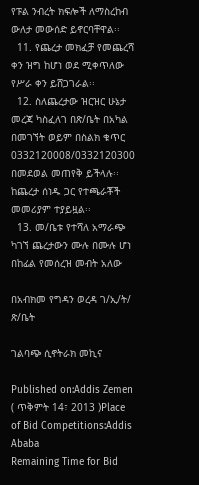የፑል ንብረት ክፍሎች ለማስረከብ ውለታ መውሰድ ይኖርባቸዋል፡፡
  11. የጨረታ መክፈቻ የመጨረሻ ቀን ዝግ ከሆነ ወደ ሚቀጥለው የሥራ ቀን ይሸጋገራል፡፡
  12. ስለጨረታው ዝርዝር ሁኔታ መረጃ ካስፈለገ በጽ/ቤት በአካል በመገኘት ወይም በስልክ ቁጥር 0332120008/0332120300 በመደወል መጠየቅ ይችላሉ፡፡ ከጨረታ ሰነዱ ጋር የተጫራቾች መመሪያም ተያይዟል፡፡
  13. መ/ቤቱ የተሻለ አማራጭ ካገኘ ጨረታውን ሙሉ በሙሉ ሆነ በከፊል የመሰረዝ መብት አለው

በአብክመ የግዳን ወረዳ ገ/ኢ/ት/ ጽ/ቤት

ገልባጭ ሲኖትራክ መኪና

Published on:Addis Zemen ( ጥቅምት 14፣ 2013 )Place of Bid Competitions:Addis Ababa
Remaining Time for Bid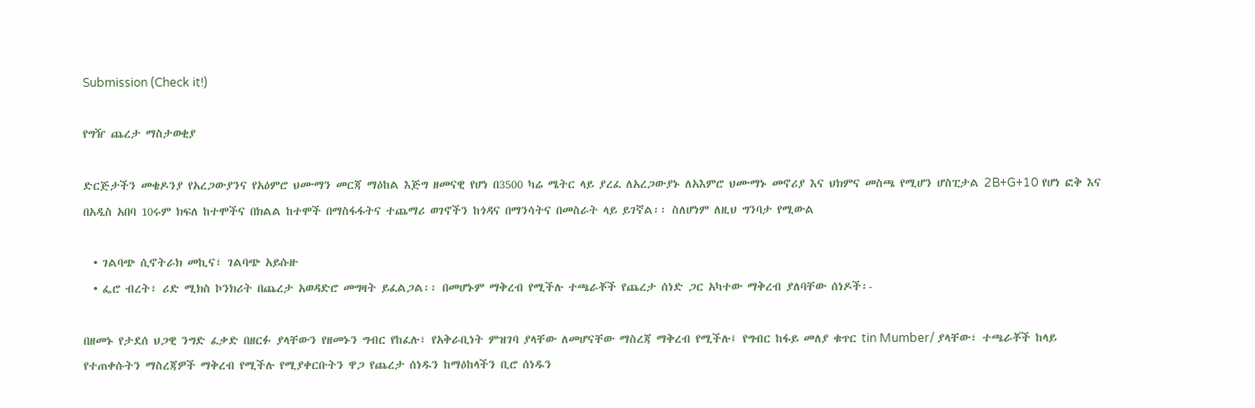Submission (Check it!)

የግዥ ጨረታ ማስታወቂያ

ድርጅታችን መቄዶንያ የአረጋውያንና የአዕምሮ ህሙማን መርጃ ማዕከል እጅግ ዘመናዊ የሆነ በ3500 ካሬ ሜትር ላይ ያረፈ ለአረጋውያኑ ለአእምሮ ህሙማኑ መኖሪያ እና ህክምና መስጫ የሚሆን ሆስፒታል 2B+G+10 የሆነ ፎቅ እና በአዲስ አበባ 10ሩም ክፍለ ከተሞችና በክልል ከተሞች በማስፋፋትና ተጨማሪ ወገኖችን ከጎዳና በማንሳትና በመስራት ላይ ይገኛል፡፡ ስለሆነም ለዚህ ግንባታ የሚውል

  • ገልባጭ ሲኖትራክ መኪና፣ ገልባጭ አይሱዙ
  • ፌሮ ብረት፣ ሪድ ሚክስ ኮንክሪት በጨረታ አወዳድሮ መግዛት ይፈልጋል፡፡ በመሆኑም ማቅረብ የሚችሉ ተጫራቾች የጨረታ ሰነድ ጋር አካተው ማቅረብ ያለባቸው ሰነዶች፡-

በዘመኑ የታደሰ ህጋዊ ንግድ ፈቃድ በዘርፉ ያላቸውን የዘመኑን ግብር የከፈሉ፣ የአቅራቢነት ምዝገባ ያላቸው ለመሆናቸው ማስረጃ ማቅረብ የሚችሉ፤ የግብር ከፋይ መለያ ቁጥር tin Mumber/ ያላቸው፣ ተጫራቾች ከላይ የተጠቀሱትን ማስረጃዎች ማቅረብ የሚችሉ የሚያቀርቡትን ዋጋ የጨረታ ሰነዱን ከማዕከላችን ቢሮ ሰነዱን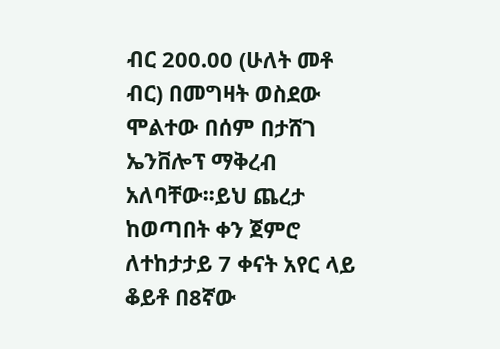ብር 200.00 (ሁለት መቶ ብር) በመግዛት ወስደው ሞልተው በሰም በታሸገ ኤንቨሎፕ ማቅረብ አለባቸው፡፡ይህ ጨረታ ከወጣበት ቀን ጀምሮ ለተከታታይ 7 ቀናት አየር ላይ ቆይቶ በ8ኛው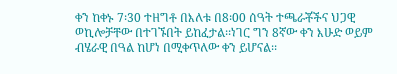ቀን ከቀኑ 7፡30 ተዘግቶ በእለቱ በ8፡00 ሰዓት ተጫራቾችና ህጋዊ ወኪሎቻቸው በተገኙበት ይከፈታል፡፡ነገር ግን 8ኛው ቀን እሁድ ወይም ብሄራዊ በዓል ከሆነ በሚቀጥለው ቀን ይሆናል፡፡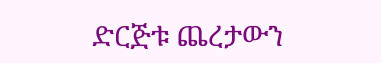ድርጅቱ ጨረታውን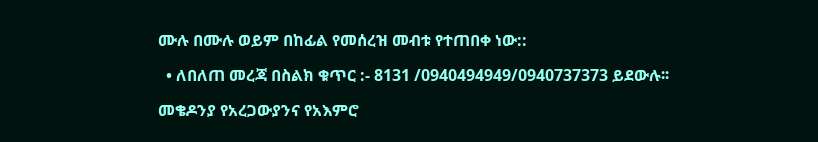ሙሉ በሙሉ ወይም በከፊል የመሰረዝ መብቱ የተጠበቀ ነው::

  • ለበለጠ መረጃ በስልክ ቁጥር :- 8131 /0940494949/0940737373 ይደውሉ፡፡

መቄዶንያ የአረጋውያንና የአእምሮ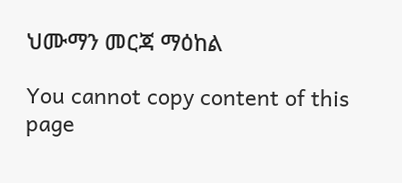ህሙማን መርጃ ማዕከል

You cannot copy content of this page